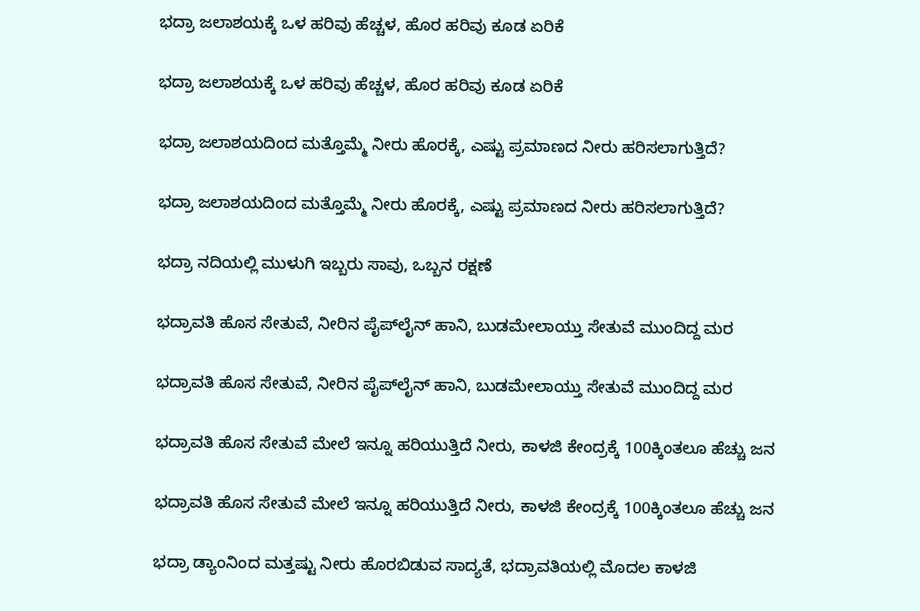ಭದ್ರಾ ಜಲಾಶಯಕ್ಕೆ ಒಳ ಹರಿವು ಹೆಚ್ಚಳ, ಹೊರ ಹರಿವು ಕೂಡ ಏರಿಕೆ

ಭದ್ರಾ ಜಲಾಶಯಕ್ಕೆ ಒಳ ಹರಿವು ಹೆಚ್ಚಳ, ಹೊರ ಹರಿವು ಕೂಡ ಏರಿಕೆ

ಭದ್ರಾ ಜಲಾಶಯದಿಂದ ಮತ್ತೊಮ್ಮೆ ನೀರು ಹೊರಕ್ಕೆ, ಎಷ್ಟು ಪ್ರಮಾಣದ ನೀರು ಹರಿಸಲಾಗುತ್ತಿದೆ?

ಭದ್ರಾ ಜಲಾಶಯದಿಂದ ಮತ್ತೊಮ್ಮೆ ನೀರು ಹೊರಕ್ಕೆ, ಎಷ್ಟು ಪ್ರಮಾಣದ ನೀರು ಹರಿಸಲಾಗುತ್ತಿದೆ?

ಭದ್ರಾ ನದಿಯಲ್ಲಿ ಮುಳುಗಿ ಇಬ್ಬರು ಸಾವು, ಒಬ್ಬನ ರಕ್ಷಣೆ

ಭದ್ರಾವತಿ ಹೊಸ ಸೇತುವೆ, ನೀರಿನ ಪೈಪ್‌ಲೈನ್‌ ಹಾನಿ, ಬುಡಮೇಲಾಯ್ತು ಸೇತುವೆ ಮುಂದಿದ್ದ ಮರ

ಭದ್ರಾವತಿ ಹೊಸ ಸೇತುವೆ, ನೀರಿನ ಪೈಪ್‌ಲೈನ್‌ ಹಾನಿ, ಬುಡಮೇಲಾಯ್ತು ಸೇತುವೆ ಮುಂದಿದ್ದ ಮರ

ಭದ್ರಾವತಿ ಹೊಸ ಸೇತುವೆ ಮೇಲೆ ಇನ್ನೂ ಹರಿಯುತ್ತಿದೆ ನೀರು, ಕಾಳಜಿ ಕೇಂದ್ರಕ್ಕೆ 100ಕ್ಕಿಂತಲೂ ಹೆಚ್ಚು ಜನ

ಭದ್ರಾವತಿ ಹೊಸ ಸೇತುವೆ ಮೇಲೆ ಇನ್ನೂ ಹರಿಯುತ್ತಿದೆ ನೀರು, ಕಾಳಜಿ ಕೇಂದ್ರಕ್ಕೆ 100ಕ್ಕಿಂತಲೂ ಹೆಚ್ಚು ಜನ

ಭದ್ರಾ ಡ್ಯಾಂನಿಂದ ಮತ್ತಷ್ಟು ನೀರು ಹೊರಬಿಡುವ ಸಾದ್ಯತೆ, ಭದ್ರಾವತಿಯಲ್ಲಿ ಮೊದಲ ಕಾಳಜಿ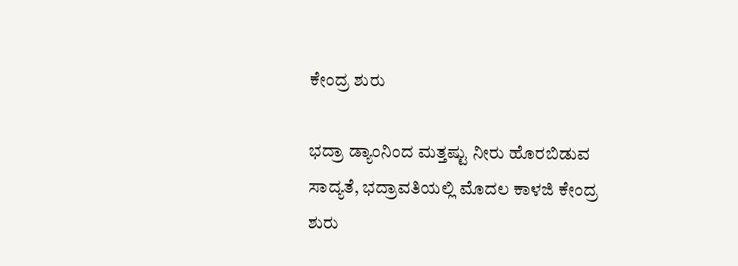ಕೇಂದ್ರ ಶುರು

ಭದ್ರಾ ಡ್ಯಾಂನಿಂದ ಮತ್ತಷ್ಟು ನೀರು ಹೊರಬಿಡುವ ಸಾದ್ಯತೆ, ಭದ್ರಾವತಿಯಲ್ಲಿ ಮೊದಲ ಕಾಳಜಿ ಕೇಂದ್ರ ಶುರು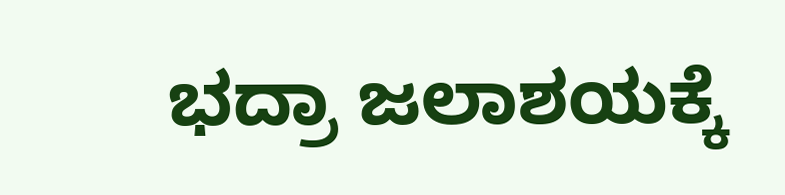ಭದ್ರಾ ಜಲಾಶಯಕ್ಕೆ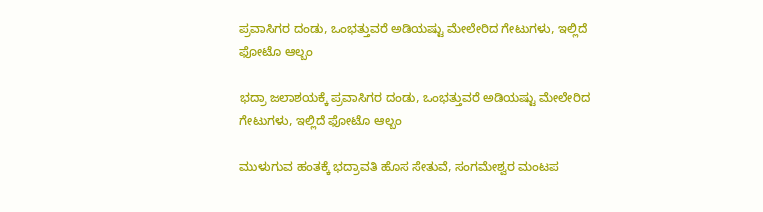ಪ್ರವಾಸಿಗರ ದಂಡು, ಒಂಭತ್ತುವರೆ ಅಡಿಯಷ್ಟು ಮೇಲೇರಿದ ಗೇಟುಗಳು, ಇಲ್ಲಿದೆ ಫೋಟೊ ಆಲ್ಬಂ

ಭದ್ರಾ ಜಲಾಶಯಕ್ಕೆ ಪ್ರವಾಸಿಗರ ದಂಡು, ಒಂಭತ್ತುವರೆ ಅಡಿಯಷ್ಟು ಮೇಲೇರಿದ ಗೇಟುಗಳು, ಇಲ್ಲಿದೆ ಫೋಟೊ ಆಲ್ಬಂ

ಮುಳುಗುವ ಹಂತಕ್ಕೆ ಭದ್ರಾವತಿ ಹೊಸ ಸೇತುವೆ, ಸಂಗಮೇಶ್ವರ ಮಂಟಪ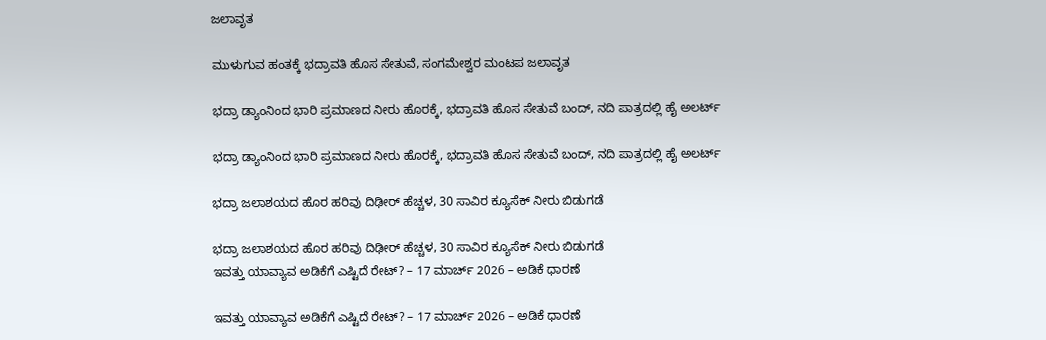ಜಲಾವೃತ

ಮುಳುಗುವ ಹಂತಕ್ಕೆ ಭದ್ರಾವತಿ ಹೊಸ ಸೇತುವೆ, ಸಂಗಮೇಶ್ವರ ಮಂಟಪ ಜಲಾವೃತ

ಭದ್ರಾ ಡ್ಯಾಂನಿಂದ ಭಾರಿ ಪ್ರಮಾಣದ ನೀರು ಹೊರಕ್ಕೆ, ಭದ್ರಾವತಿ ಹೊಸ ಸೇತುವೆ ಬಂದ್, ನದಿ ಪಾತ್ರದಲ್ಲಿ ಹೈ ಅಲರ್ಟ್

ಭದ್ರಾ ಡ್ಯಾಂನಿಂದ ಭಾರಿ ಪ್ರಮಾಣದ ನೀರು ಹೊರಕ್ಕೆ, ಭದ್ರಾವತಿ ಹೊಸ ಸೇತುವೆ ಬಂದ್, ನದಿ ಪಾತ್ರದಲ್ಲಿ ಹೈ ಅಲರ್ಟ್

ಭದ್ರಾ ಜಲಾಶಯದ ಹೊರ ಹರಿವು ದಿಢೀರ್ ಹೆಚ್ಚಳ, 30 ಸಾವಿರ ಕ್ಯೂಸೆಕ್ ನೀರು ಬಿಡುಗಡೆ

ಭದ್ರಾ ಜಲಾಶಯದ ಹೊರ ಹರಿವು ದಿಢೀರ್ ಹೆಚ್ಚಳ, 30 ಸಾವಿರ ಕ್ಯೂಸೆಕ್ ನೀರು ಬಿಡುಗಡೆ
ಇವತ್ತು ಯಾವ್ಯಾವ ಅಡಿಕೆಗೆ ಎಷ್ಟಿದೆ ರೇಟ್? – 17 ಮಾರ್ಚ್‌ 2026 – ಅಡಿಕೆ ಧಾರಣೆ

ಇವತ್ತು ಯಾವ್ಯಾವ ಅಡಿಕೆಗೆ ಎಷ್ಟಿದೆ ರೇಟ್? – 17 ಮಾರ್ಚ್‌ 2026 – ಅಡಿಕೆ ಧಾರಣೆ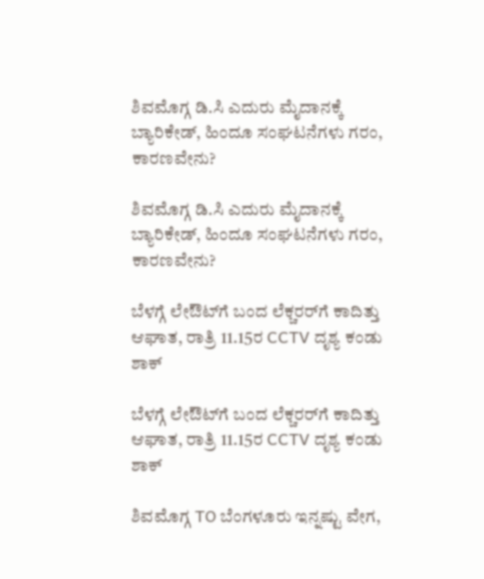ಶಿವಮೊಗ್ಗ ಡಿ.ಸಿ ಎದುರು ಮೈದಾನಕ್ಕೆ ಬ್ಯಾರಿಕೇಡ್‌, ಹಿಂದೂ ಸಂಘಟನೆಗಳು ಗರಂ, ಕಾರಣವೇನು?

ಶಿವಮೊಗ್ಗ ಡಿ.ಸಿ ಎದುರು ಮೈದಾನಕ್ಕೆ ಬ್ಯಾರಿಕೇಡ್‌, ಹಿಂದೂ ಸಂಘಟನೆಗಳು ಗರಂ, ಕಾರಣವೇನು?

ಬೆಳಗ್ಗೆ ಲೇಔಟ್‌ಗೆ ಬಂದ ಲೆಕ್ಚರರ್‌ಗೆ ಕಾದಿತ್ತು ಆಘಾತ, ರಾತ್ರಿ 11.15ರ CCTV ದೃಶ್ಯ ಕಂಡು ಶಾಕ್‌

ಬೆಳಗ್ಗೆ ಲೇಔಟ್‌ಗೆ ಬಂದ ಲೆಕ್ಚರರ್‌ಗೆ ಕಾದಿತ್ತು ಆಘಾತ, ರಾತ್ರಿ 11.15ರ CCTV ದೃಶ್ಯ ಕಂಡು ಶಾಕ್‌

ಶಿವಮೊಗ್ಗ TO ಬೆಂಗಳೂರು ಇನ್ನಷ್ಟು ವೇಗ,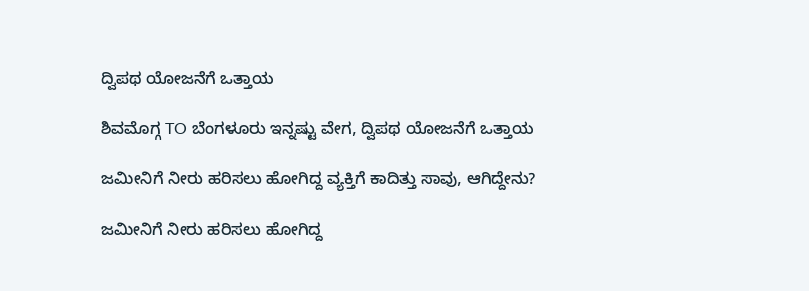ದ್ವಿಪಥ ಯೋಜನೆಗೆ ಒತ್ತಾಯ

ಶಿವಮೊಗ್ಗ TO ಬೆಂಗಳೂರು ಇನ್ನಷ್ಟು ವೇಗ, ದ್ವಿಪಥ ಯೋಜನೆಗೆ ಒತ್ತಾಯ

ಜಮೀನಿಗೆ ನೀರು ಹರಿಸಲು ಹೋಗಿದ್ದ ವ್ಯಕ್ತಿಗೆ ಕಾದಿತ್ತು ಸಾವು, ಆಗಿದ್ದೇನು?

ಜಮೀನಿಗೆ ನೀರು ಹರಿಸಲು ಹೋಗಿದ್ದ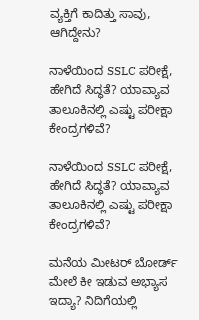ವ್ಯಕ್ತಿಗೆ ಕಾದಿತ್ತು ಸಾವು, ಆಗಿದ್ದೇನು?

ನಾಳೆಯಿಂದ SSLC ಪರೀಕ್ಷೆ, ಹೇಗಿದೆ ಸಿದ್ಧತೆ? ಯಾವ್ಯಾವ ತಾಲೂಕಿನಲ್ಲಿ ಎಷ್ಟು ಪರೀಕ್ಷಾ ಕೇಂದ್ರಗಳಿವೆ?

ನಾಳೆಯಿಂದ SSLC ಪರೀಕ್ಷೆ, ಹೇಗಿದೆ ಸಿದ್ಧತೆ? ಯಾವ್ಯಾವ ತಾಲೂಕಿನಲ್ಲಿ ಎಷ್ಟು ಪರೀಕ್ಷಾ ಕೇಂದ್ರಗಳಿವೆ?

ಮನೆಯ ಮೀಟರ್ ಬೋರ್ಡ್ ಮೇಲೆ ಕೀ ಇಡುವ ಅಭ್ಯಾಸ ಇದ್ಯಾ? ನಿದಿಗೆಯಲ್ಲಿ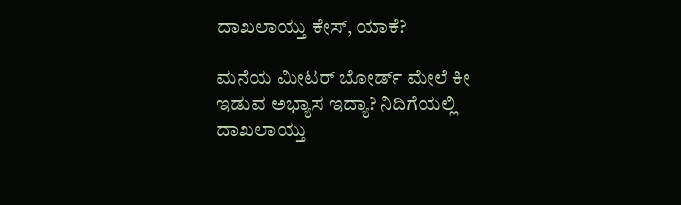ದಾಖಲಾಯ್ತು ಕೇಸ್‌, ಯಾಕೆ?

ಮನೆಯ ಮೀಟರ್ ಬೋರ್ಡ್ ಮೇಲೆ ಕೀ ಇಡುವ ಅಭ್ಯಾಸ ಇದ್ಯಾ? ನಿದಿಗೆಯಲ್ಲಿ ದಾಖಲಾಯ್ತು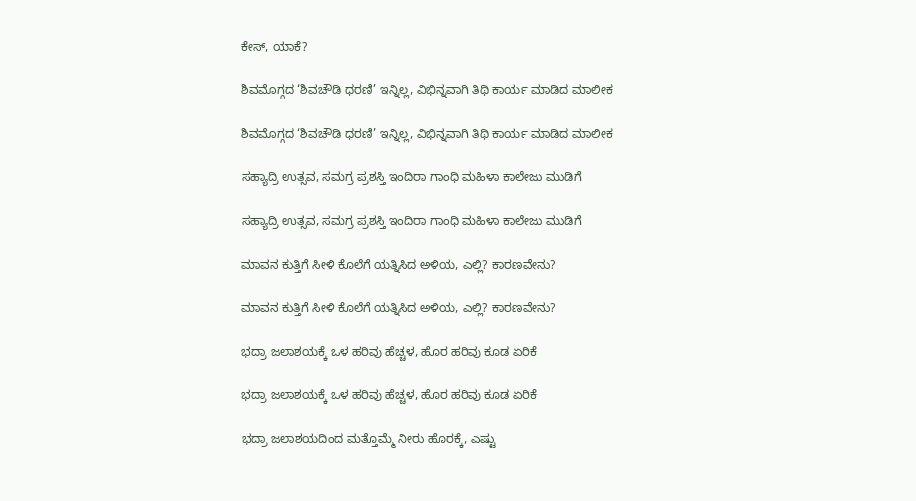ಕೇಸ್‌, ಯಾಕೆ?

ಶಿವಮೊಗ್ಗದ ‘ಶಿವಚೌಡಿ ಧರಣಿ’ ಇನ್ನಿಲ್ಲ, ವಿಭಿನ್ನವಾಗಿ ತಿಥಿ ಕಾರ್ಯ ಮಾಡಿದ ಮಾಲೀಕ

ಶಿವಮೊಗ್ಗದ ‘ಶಿವಚೌಡಿ ಧರಣಿ’ ಇನ್ನಿಲ್ಲ, ವಿಭಿನ್ನವಾಗಿ ತಿಥಿ ಕಾರ್ಯ ಮಾಡಿದ ಮಾಲೀಕ

ಸಹ್ಯಾದ್ರಿ ಉತ್ಸವ, ಸಮಗ್ರ ಪ್ರಶಸ್ತಿ ಇಂದಿರಾ ಗಾಂಧಿ ಮಹಿಳಾ ಕಾಲೇಜು ಮುಡಿಗೆ

ಸಹ್ಯಾದ್ರಿ ಉತ್ಸವ, ಸಮಗ್ರ ಪ್ರಶಸ್ತಿ ಇಂದಿರಾ ಗಾಂಧಿ ಮಹಿಳಾ ಕಾಲೇಜು ಮುಡಿಗೆ

ಮಾವನ ಕುತ್ತಿಗೆ ಸೀಳಿ ಕೊಲೆಗೆ ಯತ್ನಿಸಿದ ಅಳಿಯ, ಎಲ್ಲಿ? ಕಾರಣವೇನು?

ಮಾವನ ಕುತ್ತಿಗೆ ಸೀಳಿ ಕೊಲೆಗೆ ಯತ್ನಿಸಿದ ಅಳಿಯ, ಎಲ್ಲಿ? ಕಾರಣವೇನು?

ಭದ್ರಾ ಜಲಾಶಯಕ್ಕೆ ಒಳ ಹರಿವು ಹೆಚ್ಚಳ, ಹೊರ ಹರಿವು ಕೂಡ ಏರಿಕೆ

ಭದ್ರಾ ಜಲಾಶಯಕ್ಕೆ ಒಳ ಹರಿವು ಹೆಚ್ಚಳ, ಹೊರ ಹರಿವು ಕೂಡ ಏರಿಕೆ

ಭದ್ರಾ ಜಲಾಶಯದಿಂದ ಮತ್ತೊಮ್ಮೆ ನೀರು ಹೊರಕ್ಕೆ, ಎಷ್ಟು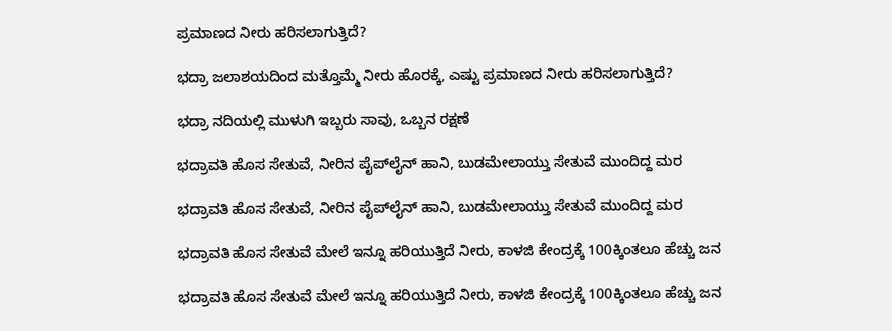ಪ್ರಮಾಣದ ನೀರು ಹರಿಸಲಾಗುತ್ತಿದೆ?

ಭದ್ರಾ ಜಲಾಶಯದಿಂದ ಮತ್ತೊಮ್ಮೆ ನೀರು ಹೊರಕ್ಕೆ, ಎಷ್ಟು ಪ್ರಮಾಣದ ನೀರು ಹರಿಸಲಾಗುತ್ತಿದೆ?

ಭದ್ರಾ ನದಿಯಲ್ಲಿ ಮುಳುಗಿ ಇಬ್ಬರು ಸಾವು, ಒಬ್ಬನ ರಕ್ಷಣೆ

ಭದ್ರಾವತಿ ಹೊಸ ಸೇತುವೆ, ನೀರಿನ ಪೈಪ್‌ಲೈನ್‌ ಹಾನಿ, ಬುಡಮೇಲಾಯ್ತು ಸೇತುವೆ ಮುಂದಿದ್ದ ಮರ

ಭದ್ರಾವತಿ ಹೊಸ ಸೇತುವೆ, ನೀರಿನ ಪೈಪ್‌ಲೈನ್‌ ಹಾನಿ, ಬುಡಮೇಲಾಯ್ತು ಸೇತುವೆ ಮುಂದಿದ್ದ ಮರ

ಭದ್ರಾವತಿ ಹೊಸ ಸೇತುವೆ ಮೇಲೆ ಇನ್ನೂ ಹರಿಯುತ್ತಿದೆ ನೀರು, ಕಾಳಜಿ ಕೇಂದ್ರಕ್ಕೆ 100ಕ್ಕಿಂತಲೂ ಹೆಚ್ಚು ಜನ

ಭದ್ರಾವತಿ ಹೊಸ ಸೇತುವೆ ಮೇಲೆ ಇನ್ನೂ ಹರಿಯುತ್ತಿದೆ ನೀರು, ಕಾಳಜಿ ಕೇಂದ್ರಕ್ಕೆ 100ಕ್ಕಿಂತಲೂ ಹೆಚ್ಚು ಜನ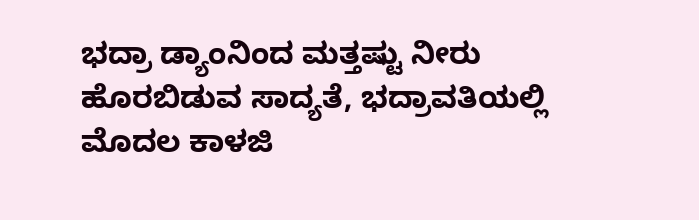ಭದ್ರಾ ಡ್ಯಾಂನಿಂದ ಮತ್ತಷ್ಟು ನೀರು ಹೊರಬಿಡುವ ಸಾದ್ಯತೆ, ಭದ್ರಾವತಿಯಲ್ಲಿ ಮೊದಲ ಕಾಳಜಿ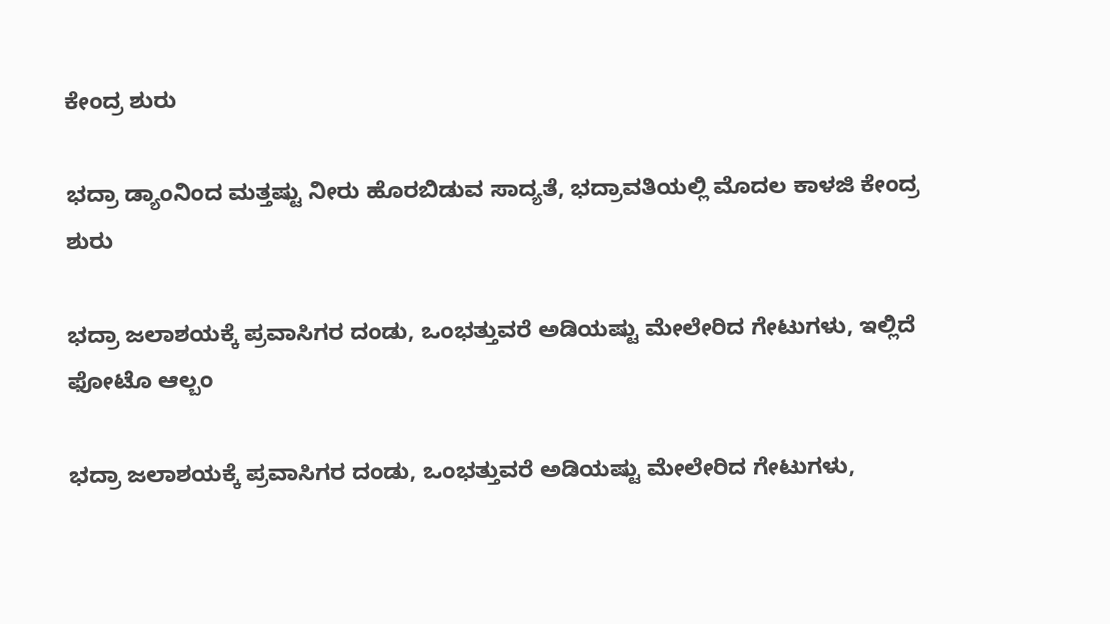ಕೇಂದ್ರ ಶುರು

ಭದ್ರಾ ಡ್ಯಾಂನಿಂದ ಮತ್ತಷ್ಟು ನೀರು ಹೊರಬಿಡುವ ಸಾದ್ಯತೆ, ಭದ್ರಾವತಿಯಲ್ಲಿ ಮೊದಲ ಕಾಳಜಿ ಕೇಂದ್ರ ಶುರು

ಭದ್ರಾ ಜಲಾಶಯಕ್ಕೆ ಪ್ರವಾಸಿಗರ ದಂಡು, ಒಂಭತ್ತುವರೆ ಅಡಿಯಷ್ಟು ಮೇಲೇರಿದ ಗೇಟುಗಳು, ಇಲ್ಲಿದೆ ಫೋಟೊ ಆಲ್ಬಂ

ಭದ್ರಾ ಜಲಾಶಯಕ್ಕೆ ಪ್ರವಾಸಿಗರ ದಂಡು, ಒಂಭತ್ತುವರೆ ಅಡಿಯಷ್ಟು ಮೇಲೇರಿದ ಗೇಟುಗಳು,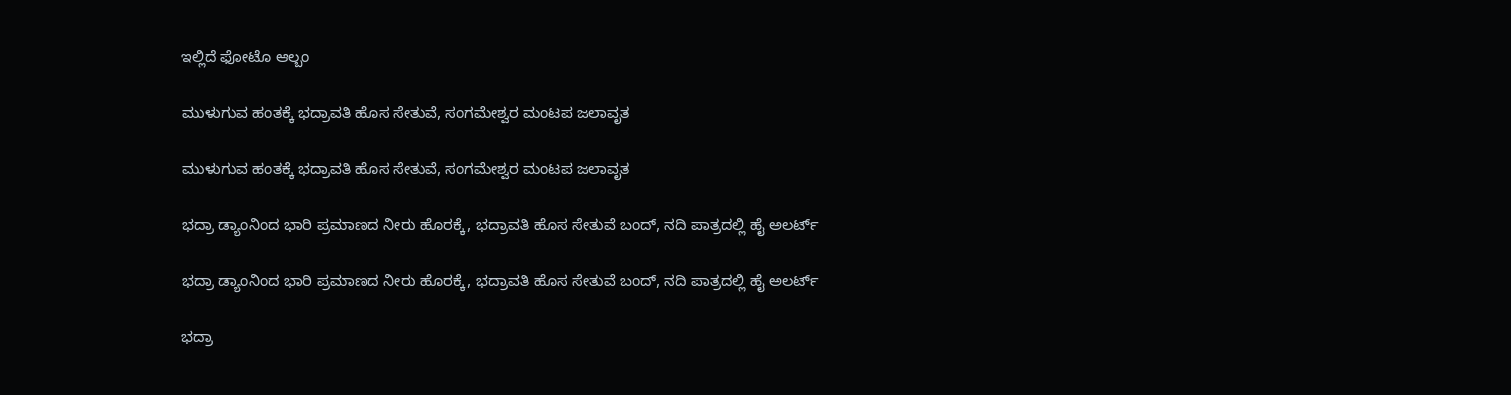ಇಲ್ಲಿದೆ ಫೋಟೊ ಆಲ್ಬಂ

ಮುಳುಗುವ ಹಂತಕ್ಕೆ ಭದ್ರಾವತಿ ಹೊಸ ಸೇತುವೆ, ಸಂಗಮೇಶ್ವರ ಮಂಟಪ ಜಲಾವೃತ

ಮುಳುಗುವ ಹಂತಕ್ಕೆ ಭದ್ರಾವತಿ ಹೊಸ ಸೇತುವೆ, ಸಂಗಮೇಶ್ವರ ಮಂಟಪ ಜಲಾವೃತ

ಭದ್ರಾ ಡ್ಯಾಂನಿಂದ ಭಾರಿ ಪ್ರಮಾಣದ ನೀರು ಹೊರಕ್ಕೆ, ಭದ್ರಾವತಿ ಹೊಸ ಸೇತುವೆ ಬಂದ್, ನದಿ ಪಾತ್ರದಲ್ಲಿ ಹೈ ಅಲರ್ಟ್

ಭದ್ರಾ ಡ್ಯಾಂನಿಂದ ಭಾರಿ ಪ್ರಮಾಣದ ನೀರು ಹೊರಕ್ಕೆ, ಭದ್ರಾವತಿ ಹೊಸ ಸೇತುವೆ ಬಂದ್, ನದಿ ಪಾತ್ರದಲ್ಲಿ ಹೈ ಅಲರ್ಟ್

ಭದ್ರಾ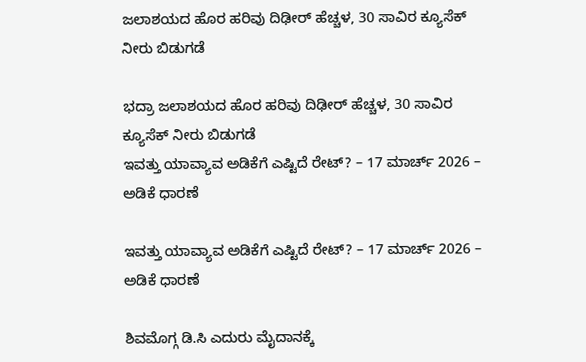ಜಲಾಶಯದ ಹೊರ ಹರಿವು ದಿಢೀರ್ ಹೆಚ್ಚಳ, 30 ಸಾವಿರ ಕ್ಯೂಸೆಕ್ ನೀರು ಬಿಡುಗಡೆ

ಭದ್ರಾ ಜಲಾಶಯದ ಹೊರ ಹರಿವು ದಿಢೀರ್ ಹೆಚ್ಚಳ, 30 ಸಾವಿರ ಕ್ಯೂಸೆಕ್ ನೀರು ಬಿಡುಗಡೆ
ಇವತ್ತು ಯಾವ್ಯಾವ ಅಡಿಕೆಗೆ ಎಷ್ಟಿದೆ ರೇಟ್? – 17 ಮಾರ್ಚ್‌ 2026 – ಅಡಿಕೆ ಧಾರಣೆ

ಇವತ್ತು ಯಾವ್ಯಾವ ಅಡಿಕೆಗೆ ಎಷ್ಟಿದೆ ರೇಟ್? – 17 ಮಾರ್ಚ್‌ 2026 – ಅಡಿಕೆ ಧಾರಣೆ

ಶಿವಮೊಗ್ಗ ಡಿ.ಸಿ ಎದುರು ಮೈದಾನಕ್ಕೆ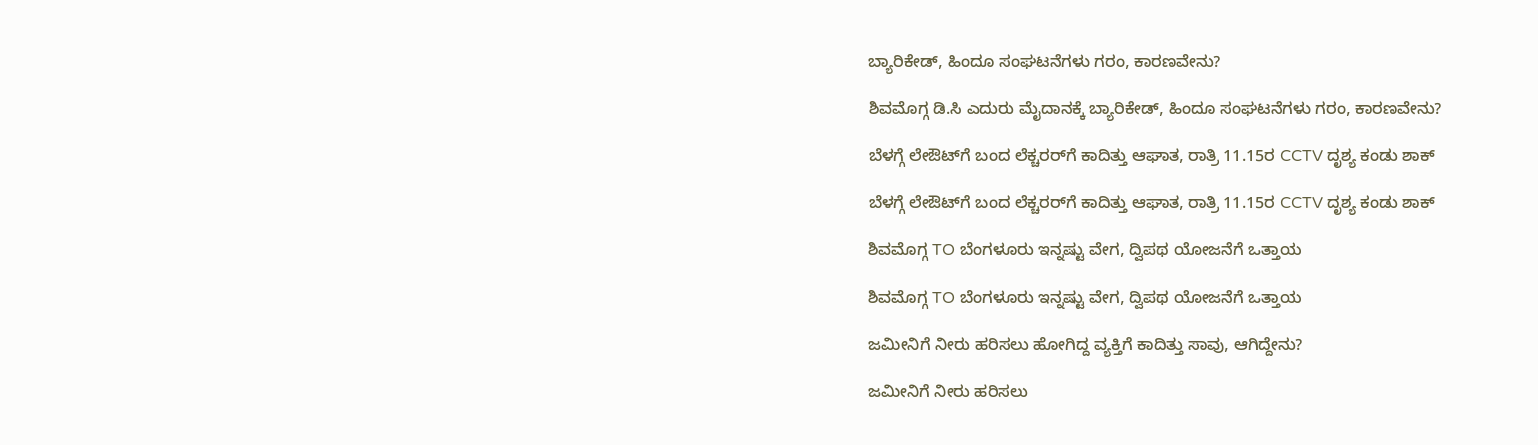ಬ್ಯಾರಿಕೇಡ್‌, ಹಿಂದೂ ಸಂಘಟನೆಗಳು ಗರಂ, ಕಾರಣವೇನು?

ಶಿವಮೊಗ್ಗ ಡಿ.ಸಿ ಎದುರು ಮೈದಾನಕ್ಕೆ ಬ್ಯಾರಿಕೇಡ್‌, ಹಿಂದೂ ಸಂಘಟನೆಗಳು ಗರಂ, ಕಾರಣವೇನು?

ಬೆಳಗ್ಗೆ ಲೇಔಟ್‌ಗೆ ಬಂದ ಲೆಕ್ಚರರ್‌ಗೆ ಕಾದಿತ್ತು ಆಘಾತ, ರಾತ್ರಿ 11.15ರ CCTV ದೃಶ್ಯ ಕಂಡು ಶಾಕ್‌

ಬೆಳಗ್ಗೆ ಲೇಔಟ್‌ಗೆ ಬಂದ ಲೆಕ್ಚರರ್‌ಗೆ ಕಾದಿತ್ತು ಆಘಾತ, ರಾತ್ರಿ 11.15ರ CCTV ದೃಶ್ಯ ಕಂಡು ಶಾಕ್‌

ಶಿವಮೊಗ್ಗ TO ಬೆಂಗಳೂರು ಇನ್ನಷ್ಟು ವೇಗ, ದ್ವಿಪಥ ಯೋಜನೆಗೆ ಒತ್ತಾಯ

ಶಿವಮೊಗ್ಗ TO ಬೆಂಗಳೂರು ಇನ್ನಷ್ಟು ವೇಗ, ದ್ವಿಪಥ ಯೋಜನೆಗೆ ಒತ್ತಾಯ

ಜಮೀನಿಗೆ ನೀರು ಹರಿಸಲು ಹೋಗಿದ್ದ ವ್ಯಕ್ತಿಗೆ ಕಾದಿತ್ತು ಸಾವು, ಆಗಿದ್ದೇನು?

ಜಮೀನಿಗೆ ನೀರು ಹರಿಸಲು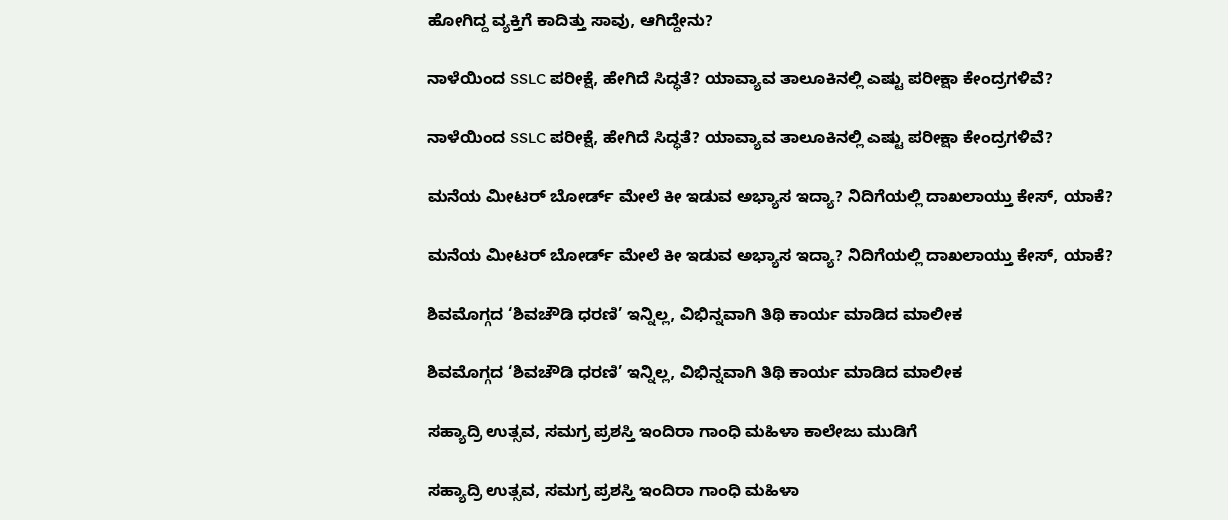ಹೋಗಿದ್ದ ವ್ಯಕ್ತಿಗೆ ಕಾದಿತ್ತು ಸಾವು, ಆಗಿದ್ದೇನು?

ನಾಳೆಯಿಂದ SSLC ಪರೀಕ್ಷೆ, ಹೇಗಿದೆ ಸಿದ್ಧತೆ? ಯಾವ್ಯಾವ ತಾಲೂಕಿನಲ್ಲಿ ಎಷ್ಟು ಪರೀಕ್ಷಾ ಕೇಂದ್ರಗಳಿವೆ?

ನಾಳೆಯಿಂದ SSLC ಪರೀಕ್ಷೆ, ಹೇಗಿದೆ ಸಿದ್ಧತೆ? ಯಾವ್ಯಾವ ತಾಲೂಕಿನಲ್ಲಿ ಎಷ್ಟು ಪರೀಕ್ಷಾ ಕೇಂದ್ರಗಳಿವೆ?

ಮನೆಯ ಮೀಟರ್ ಬೋರ್ಡ್ ಮೇಲೆ ಕೀ ಇಡುವ ಅಭ್ಯಾಸ ಇದ್ಯಾ? ನಿದಿಗೆಯಲ್ಲಿ ದಾಖಲಾಯ್ತು ಕೇಸ್‌, ಯಾಕೆ?

ಮನೆಯ ಮೀಟರ್ ಬೋರ್ಡ್ ಮೇಲೆ ಕೀ ಇಡುವ ಅಭ್ಯಾಸ ಇದ್ಯಾ? ನಿದಿಗೆಯಲ್ಲಿ ದಾಖಲಾಯ್ತು ಕೇಸ್‌, ಯಾಕೆ?

ಶಿವಮೊಗ್ಗದ ‘ಶಿವಚೌಡಿ ಧರಣಿ’ ಇನ್ನಿಲ್ಲ, ವಿಭಿನ್ನವಾಗಿ ತಿಥಿ ಕಾರ್ಯ ಮಾಡಿದ ಮಾಲೀಕ

ಶಿವಮೊಗ್ಗದ ‘ಶಿವಚೌಡಿ ಧರಣಿ’ ಇನ್ನಿಲ್ಲ, ವಿಭಿನ್ನವಾಗಿ ತಿಥಿ ಕಾರ್ಯ ಮಾಡಿದ ಮಾಲೀಕ

ಸಹ್ಯಾದ್ರಿ ಉತ್ಸವ, ಸಮಗ್ರ ಪ್ರಶಸ್ತಿ ಇಂದಿರಾ ಗಾಂಧಿ ಮಹಿಳಾ ಕಾಲೇಜು ಮುಡಿಗೆ

ಸಹ್ಯಾದ್ರಿ ಉತ್ಸವ, ಸಮಗ್ರ ಪ್ರಶಸ್ತಿ ಇಂದಿರಾ ಗಾಂಧಿ ಮಹಿಳಾ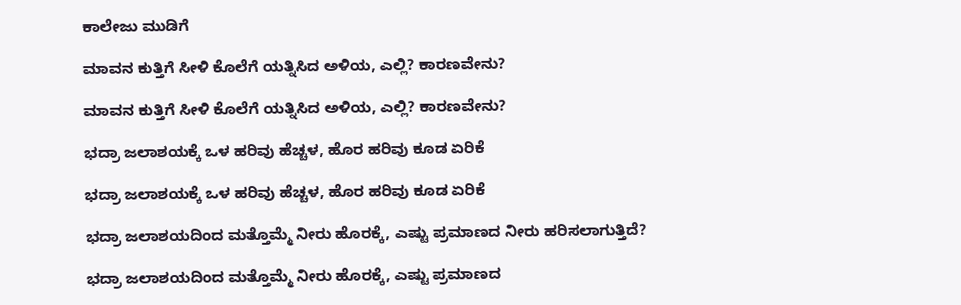ಕಾಲೇಜು ಮುಡಿಗೆ

ಮಾವನ ಕುತ್ತಿಗೆ ಸೀಳಿ ಕೊಲೆಗೆ ಯತ್ನಿಸಿದ ಅಳಿಯ, ಎಲ್ಲಿ? ಕಾರಣವೇನು?

ಮಾವನ ಕುತ್ತಿಗೆ ಸೀಳಿ ಕೊಲೆಗೆ ಯತ್ನಿಸಿದ ಅಳಿಯ, ಎಲ್ಲಿ? ಕಾರಣವೇನು?

ಭದ್ರಾ ಜಲಾಶಯಕ್ಕೆ ಒಳ ಹರಿವು ಹೆಚ್ಚಳ, ಹೊರ ಹರಿವು ಕೂಡ ಏರಿಕೆ

ಭದ್ರಾ ಜಲಾಶಯಕ್ಕೆ ಒಳ ಹರಿವು ಹೆಚ್ಚಳ, ಹೊರ ಹರಿವು ಕೂಡ ಏರಿಕೆ

ಭದ್ರಾ ಜಲಾಶಯದಿಂದ ಮತ್ತೊಮ್ಮೆ ನೀರು ಹೊರಕ್ಕೆ, ಎಷ್ಟು ಪ್ರಮಾಣದ ನೀರು ಹರಿಸಲಾಗುತ್ತಿದೆ?

ಭದ್ರಾ ಜಲಾಶಯದಿಂದ ಮತ್ತೊಮ್ಮೆ ನೀರು ಹೊರಕ್ಕೆ, ಎಷ್ಟು ಪ್ರಮಾಣದ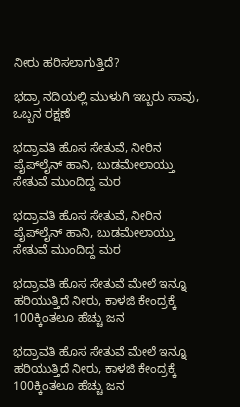ನೀರು ಹರಿಸಲಾಗುತ್ತಿದೆ?

ಭದ್ರಾ ನದಿಯಲ್ಲಿ ಮುಳುಗಿ ಇಬ್ಬರು ಸಾವು, ಒಬ್ಬನ ರಕ್ಷಣೆ

ಭದ್ರಾವತಿ ಹೊಸ ಸೇತುವೆ, ನೀರಿನ ಪೈಪ್‌ಲೈನ್‌ ಹಾನಿ, ಬುಡಮೇಲಾಯ್ತು ಸೇತುವೆ ಮುಂದಿದ್ದ ಮರ

ಭದ್ರಾವತಿ ಹೊಸ ಸೇತುವೆ, ನೀರಿನ ಪೈಪ್‌ಲೈನ್‌ ಹಾನಿ, ಬುಡಮೇಲಾಯ್ತು ಸೇತುವೆ ಮುಂದಿದ್ದ ಮರ

ಭದ್ರಾವತಿ ಹೊಸ ಸೇತುವೆ ಮೇಲೆ ಇನ್ನೂ ಹರಿಯುತ್ತಿದೆ ನೀರು, ಕಾಳಜಿ ಕೇಂದ್ರಕ್ಕೆ 100ಕ್ಕಿಂತಲೂ ಹೆಚ್ಚು ಜನ

ಭದ್ರಾವತಿ ಹೊಸ ಸೇತುವೆ ಮೇಲೆ ಇನ್ನೂ ಹರಿಯುತ್ತಿದೆ ನೀರು, ಕಾಳಜಿ ಕೇಂದ್ರಕ್ಕೆ 100ಕ್ಕಿಂತಲೂ ಹೆಚ್ಚು ಜನ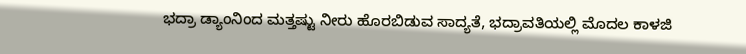ಭದ್ರಾ ಡ್ಯಾಂನಿಂದ ಮತ್ತಷ್ಟು ನೀರು ಹೊರಬಿಡುವ ಸಾದ್ಯತೆ, ಭದ್ರಾವತಿಯಲ್ಲಿ ಮೊದಲ ಕಾಳಜಿ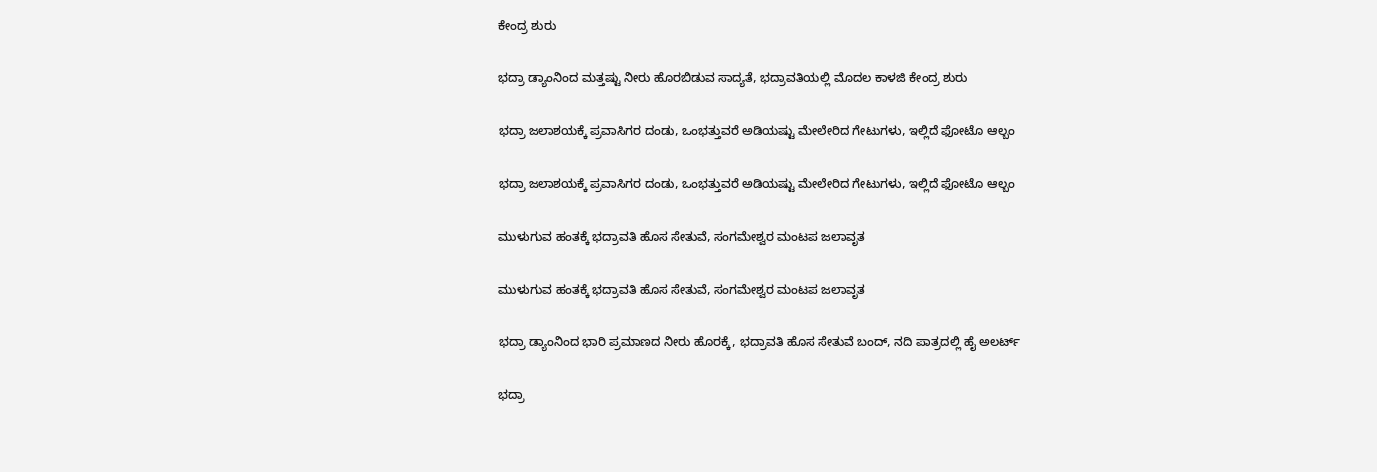ಕೇಂದ್ರ ಶುರು

ಭದ್ರಾ ಡ್ಯಾಂನಿಂದ ಮತ್ತಷ್ಟು ನೀರು ಹೊರಬಿಡುವ ಸಾದ್ಯತೆ, ಭದ್ರಾವತಿಯಲ್ಲಿ ಮೊದಲ ಕಾಳಜಿ ಕೇಂದ್ರ ಶುರು

ಭದ್ರಾ ಜಲಾಶಯಕ್ಕೆ ಪ್ರವಾಸಿಗರ ದಂಡು, ಒಂಭತ್ತುವರೆ ಅಡಿಯಷ್ಟು ಮೇಲೇರಿದ ಗೇಟುಗಳು, ಇಲ್ಲಿದೆ ಫೋಟೊ ಆಲ್ಬಂ

ಭದ್ರಾ ಜಲಾಶಯಕ್ಕೆ ಪ್ರವಾಸಿಗರ ದಂಡು, ಒಂಭತ್ತುವರೆ ಅಡಿಯಷ್ಟು ಮೇಲೇರಿದ ಗೇಟುಗಳು, ಇಲ್ಲಿದೆ ಫೋಟೊ ಆಲ್ಬಂ

ಮುಳುಗುವ ಹಂತಕ್ಕೆ ಭದ್ರಾವತಿ ಹೊಸ ಸೇತುವೆ, ಸಂಗಮೇಶ್ವರ ಮಂಟಪ ಜಲಾವೃತ

ಮುಳುಗುವ ಹಂತಕ್ಕೆ ಭದ್ರಾವತಿ ಹೊಸ ಸೇತುವೆ, ಸಂಗಮೇಶ್ವರ ಮಂಟಪ ಜಲಾವೃತ

ಭದ್ರಾ ಡ್ಯಾಂನಿಂದ ಭಾರಿ ಪ್ರಮಾಣದ ನೀರು ಹೊರಕ್ಕೆ, ಭದ್ರಾವತಿ ಹೊಸ ಸೇತುವೆ ಬಂದ್, ನದಿ ಪಾತ್ರದಲ್ಲಿ ಹೈ ಅಲರ್ಟ್

ಭದ್ರಾ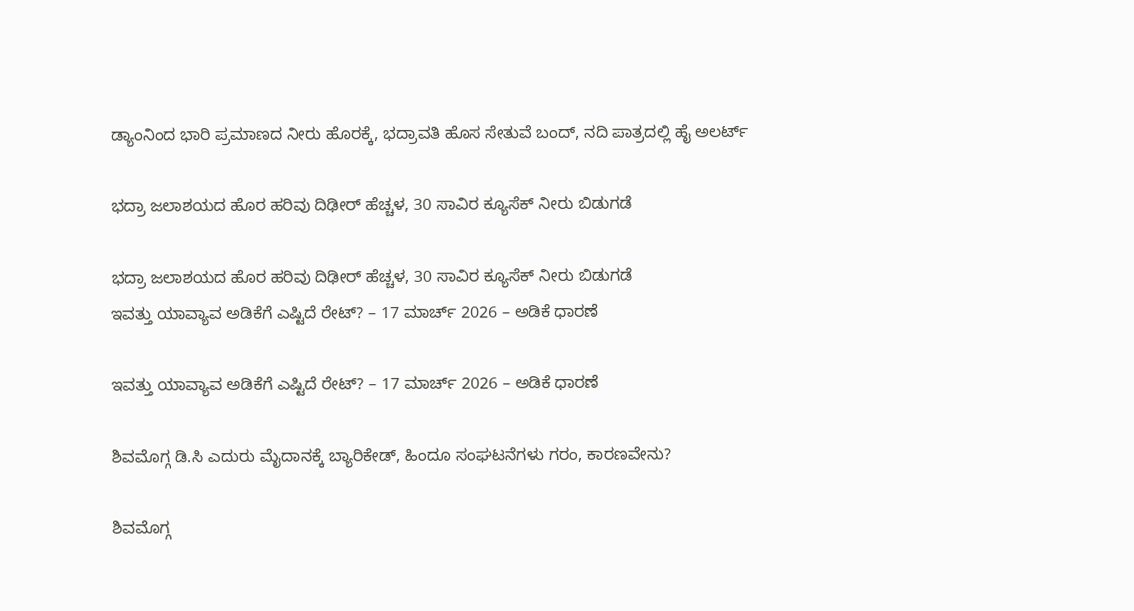ಡ್ಯಾಂನಿಂದ ಭಾರಿ ಪ್ರಮಾಣದ ನೀರು ಹೊರಕ್ಕೆ, ಭದ್ರಾವತಿ ಹೊಸ ಸೇತುವೆ ಬಂದ್, ನದಿ ಪಾತ್ರದಲ್ಲಿ ಹೈ ಅಲರ್ಟ್

ಭದ್ರಾ ಜಲಾಶಯದ ಹೊರ ಹರಿವು ದಿಢೀರ್ ಹೆಚ್ಚಳ, 30 ಸಾವಿರ ಕ್ಯೂಸೆಕ್ ನೀರು ಬಿಡುಗಡೆ

ಭದ್ರಾ ಜಲಾಶಯದ ಹೊರ ಹರಿವು ದಿಢೀರ್ ಹೆಚ್ಚಳ, 30 ಸಾವಿರ ಕ್ಯೂಸೆಕ್ ನೀರು ಬಿಡುಗಡೆ
ಇವತ್ತು ಯಾವ್ಯಾವ ಅಡಿಕೆಗೆ ಎಷ್ಟಿದೆ ರೇಟ್? – 17 ಮಾರ್ಚ್‌ 2026 – ಅಡಿಕೆ ಧಾರಣೆ

ಇವತ್ತು ಯಾವ್ಯಾವ ಅಡಿಕೆಗೆ ಎಷ್ಟಿದೆ ರೇಟ್? – 17 ಮಾರ್ಚ್‌ 2026 – ಅಡಿಕೆ ಧಾರಣೆ

ಶಿವಮೊಗ್ಗ ಡಿ.ಸಿ ಎದುರು ಮೈದಾನಕ್ಕೆ ಬ್ಯಾರಿಕೇಡ್‌, ಹಿಂದೂ ಸಂಘಟನೆಗಳು ಗರಂ, ಕಾರಣವೇನು?

ಶಿವಮೊಗ್ಗ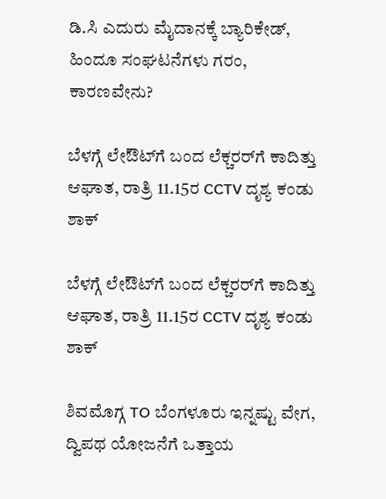ಡಿ.ಸಿ ಎದುರು ಮೈದಾನಕ್ಕೆ ಬ್ಯಾರಿಕೇಡ್‌, ಹಿಂದೂ ಸಂಘಟನೆಗಳು ಗರಂ, ಕಾರಣವೇನು?

ಬೆಳಗ್ಗೆ ಲೇಔಟ್‌ಗೆ ಬಂದ ಲೆಕ್ಚರರ್‌ಗೆ ಕಾದಿತ್ತು ಆಘಾತ, ರಾತ್ರಿ 11.15ರ CCTV ದೃಶ್ಯ ಕಂಡು ಶಾಕ್‌

ಬೆಳಗ್ಗೆ ಲೇಔಟ್‌ಗೆ ಬಂದ ಲೆಕ್ಚರರ್‌ಗೆ ಕಾದಿತ್ತು ಆಘಾತ, ರಾತ್ರಿ 11.15ರ CCTV ದೃಶ್ಯ ಕಂಡು ಶಾಕ್‌

ಶಿವಮೊಗ್ಗ TO ಬೆಂಗಳೂರು ಇನ್ನಷ್ಟು ವೇಗ, ದ್ವಿಪಥ ಯೋಜನೆಗೆ ಒತ್ತಾಯ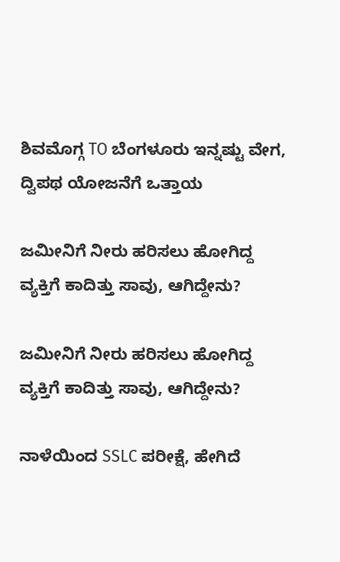ಶಿವಮೊಗ್ಗ TO ಬೆಂಗಳೂರು ಇನ್ನಷ್ಟು ವೇಗ, ದ್ವಿಪಥ ಯೋಜನೆಗೆ ಒತ್ತಾಯ

ಜಮೀನಿಗೆ ನೀರು ಹರಿಸಲು ಹೋಗಿದ್ದ ವ್ಯಕ್ತಿಗೆ ಕಾದಿತ್ತು ಸಾವು, ಆಗಿದ್ದೇನು?

ಜಮೀನಿಗೆ ನೀರು ಹರಿಸಲು ಹೋಗಿದ್ದ ವ್ಯಕ್ತಿಗೆ ಕಾದಿತ್ತು ಸಾವು, ಆಗಿದ್ದೇನು?

ನಾಳೆಯಿಂದ SSLC ಪರೀಕ್ಷೆ, ಹೇಗಿದೆ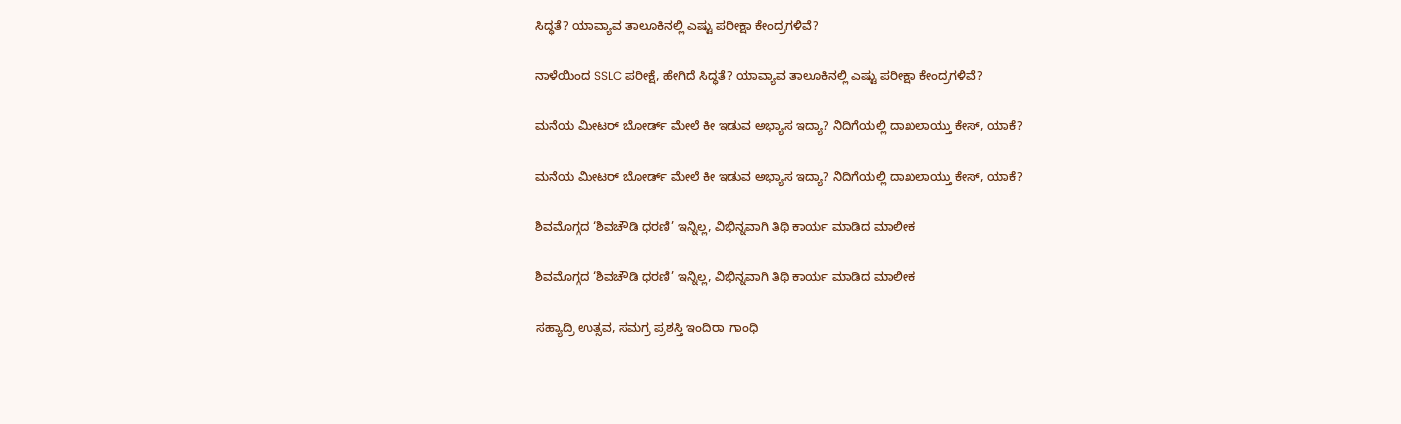ಸಿದ್ಧತೆ? ಯಾವ್ಯಾವ ತಾಲೂಕಿನಲ್ಲಿ ಎಷ್ಟು ಪರೀಕ್ಷಾ ಕೇಂದ್ರಗಳಿವೆ?

ನಾಳೆಯಿಂದ SSLC ಪರೀಕ್ಷೆ, ಹೇಗಿದೆ ಸಿದ್ಧತೆ? ಯಾವ್ಯಾವ ತಾಲೂಕಿನಲ್ಲಿ ಎಷ್ಟು ಪರೀಕ್ಷಾ ಕೇಂದ್ರಗಳಿವೆ?

ಮನೆಯ ಮೀಟರ್ ಬೋರ್ಡ್ ಮೇಲೆ ಕೀ ಇಡುವ ಅಭ್ಯಾಸ ಇದ್ಯಾ? ನಿದಿಗೆಯಲ್ಲಿ ದಾಖಲಾಯ್ತು ಕೇಸ್‌, ಯಾಕೆ?

ಮನೆಯ ಮೀಟರ್ ಬೋರ್ಡ್ ಮೇಲೆ ಕೀ ಇಡುವ ಅಭ್ಯಾಸ ಇದ್ಯಾ? ನಿದಿಗೆಯಲ್ಲಿ ದಾಖಲಾಯ್ತು ಕೇಸ್‌, ಯಾಕೆ?

ಶಿವಮೊಗ್ಗದ ‘ಶಿವಚೌಡಿ ಧರಣಿ’ ಇನ್ನಿಲ್ಲ, ವಿಭಿನ್ನವಾಗಿ ತಿಥಿ ಕಾರ್ಯ ಮಾಡಿದ ಮಾಲೀಕ

ಶಿವಮೊಗ್ಗದ ‘ಶಿವಚೌಡಿ ಧರಣಿ’ ಇನ್ನಿಲ್ಲ, ವಿಭಿನ್ನವಾಗಿ ತಿಥಿ ಕಾರ್ಯ ಮಾಡಿದ ಮಾಲೀಕ

ಸಹ್ಯಾದ್ರಿ ಉತ್ಸವ, ಸಮಗ್ರ ಪ್ರಶಸ್ತಿ ಇಂದಿರಾ ಗಾಂಧಿ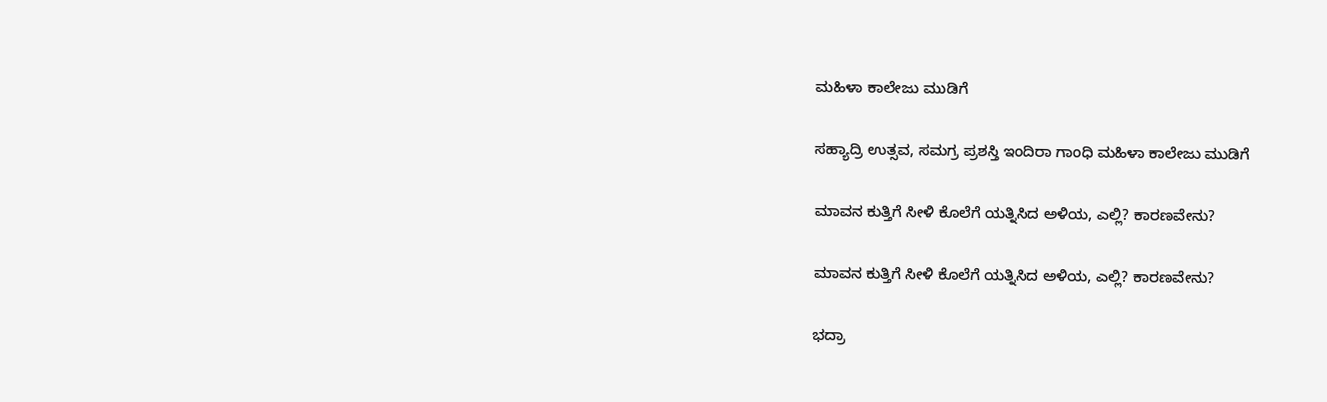ಮಹಿಳಾ ಕಾಲೇಜು ಮುಡಿಗೆ

ಸಹ್ಯಾದ್ರಿ ಉತ್ಸವ, ಸಮಗ್ರ ಪ್ರಶಸ್ತಿ ಇಂದಿರಾ ಗಾಂಧಿ ಮಹಿಳಾ ಕಾಲೇಜು ಮುಡಿಗೆ

ಮಾವನ ಕುತ್ತಿಗೆ ಸೀಳಿ ಕೊಲೆಗೆ ಯತ್ನಿಸಿದ ಅಳಿಯ, ಎಲ್ಲಿ? ಕಾರಣವೇನು?

ಮಾವನ ಕುತ್ತಿಗೆ ಸೀಳಿ ಕೊಲೆಗೆ ಯತ್ನಿಸಿದ ಅಳಿಯ, ಎಲ್ಲಿ? ಕಾರಣವೇನು?

ಭದ್ರಾ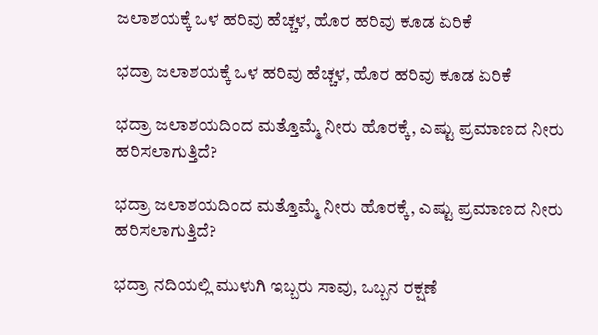ಜಲಾಶಯಕ್ಕೆ ಒಳ ಹರಿವು ಹೆಚ್ಚಳ, ಹೊರ ಹರಿವು ಕೂಡ ಏರಿಕೆ

ಭದ್ರಾ ಜಲಾಶಯಕ್ಕೆ ಒಳ ಹರಿವು ಹೆಚ್ಚಳ, ಹೊರ ಹರಿವು ಕೂಡ ಏರಿಕೆ

ಭದ್ರಾ ಜಲಾಶಯದಿಂದ ಮತ್ತೊಮ್ಮೆ ನೀರು ಹೊರಕ್ಕೆ, ಎಷ್ಟು ಪ್ರಮಾಣದ ನೀರು ಹರಿಸಲಾಗುತ್ತಿದೆ?

ಭದ್ರಾ ಜಲಾಶಯದಿಂದ ಮತ್ತೊಮ್ಮೆ ನೀರು ಹೊರಕ್ಕೆ, ಎಷ್ಟು ಪ್ರಮಾಣದ ನೀರು ಹರಿಸಲಾಗುತ್ತಿದೆ?

ಭದ್ರಾ ನದಿಯಲ್ಲಿ ಮುಳುಗಿ ಇಬ್ಬರು ಸಾವು, ಒಬ್ಬನ ರಕ್ಷಣೆ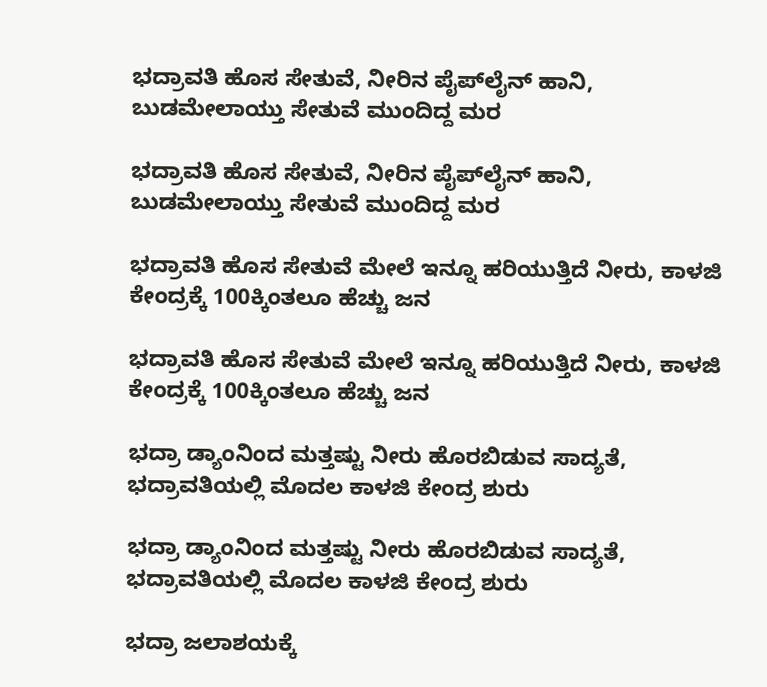ಭದ್ರಾವತಿ ಹೊಸ ಸೇತುವೆ, ನೀರಿನ ಪೈಪ್‌ಲೈನ್‌ ಹಾನಿ, ಬುಡಮೇಲಾಯ್ತು ಸೇತುವೆ ಮುಂದಿದ್ದ ಮರ

ಭದ್ರಾವತಿ ಹೊಸ ಸೇತುವೆ, ನೀರಿನ ಪೈಪ್‌ಲೈನ್‌ ಹಾನಿ, ಬುಡಮೇಲಾಯ್ತು ಸೇತುವೆ ಮುಂದಿದ್ದ ಮರ

ಭದ್ರಾವತಿ ಹೊಸ ಸೇತುವೆ ಮೇಲೆ ಇನ್ನೂ ಹರಿಯುತ್ತಿದೆ ನೀರು, ಕಾಳಜಿ ಕೇಂದ್ರಕ್ಕೆ 100ಕ್ಕಿಂತಲೂ ಹೆಚ್ಚು ಜನ

ಭದ್ರಾವತಿ ಹೊಸ ಸೇತುವೆ ಮೇಲೆ ಇನ್ನೂ ಹರಿಯುತ್ತಿದೆ ನೀರು, ಕಾಳಜಿ ಕೇಂದ್ರಕ್ಕೆ 100ಕ್ಕಿಂತಲೂ ಹೆಚ್ಚು ಜನ

ಭದ್ರಾ ಡ್ಯಾಂನಿಂದ ಮತ್ತಷ್ಟು ನೀರು ಹೊರಬಿಡುವ ಸಾದ್ಯತೆ, ಭದ್ರಾವತಿಯಲ್ಲಿ ಮೊದಲ ಕಾಳಜಿ ಕೇಂದ್ರ ಶುರು

ಭದ್ರಾ ಡ್ಯಾಂನಿಂದ ಮತ್ತಷ್ಟು ನೀರು ಹೊರಬಿಡುವ ಸಾದ್ಯತೆ, ಭದ್ರಾವತಿಯಲ್ಲಿ ಮೊದಲ ಕಾಳಜಿ ಕೇಂದ್ರ ಶುರು

ಭದ್ರಾ ಜಲಾಶಯಕ್ಕೆ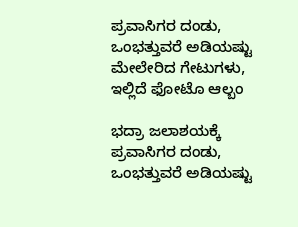ಪ್ರವಾಸಿಗರ ದಂಡು, ಒಂಭತ್ತುವರೆ ಅಡಿಯಷ್ಟು ಮೇಲೇರಿದ ಗೇಟುಗಳು, ಇಲ್ಲಿದೆ ಫೋಟೊ ಆಲ್ಬಂ

ಭದ್ರಾ ಜಲಾಶಯಕ್ಕೆ ಪ್ರವಾಸಿಗರ ದಂಡು, ಒಂಭತ್ತುವರೆ ಅಡಿಯಷ್ಟು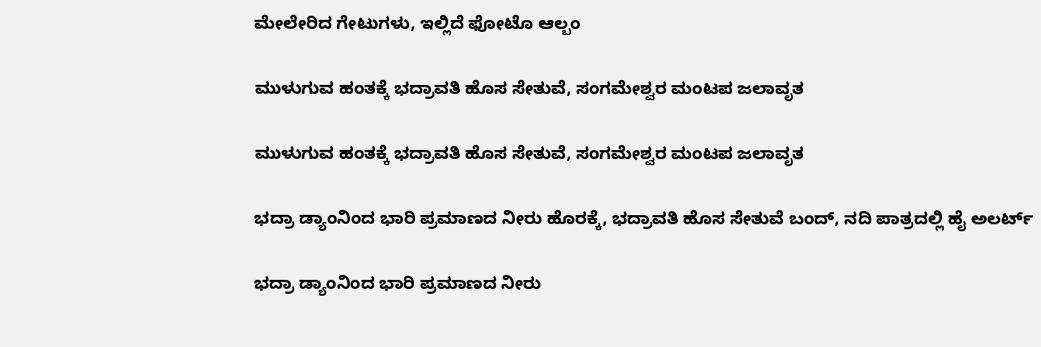ಮೇಲೇರಿದ ಗೇಟುಗಳು, ಇಲ್ಲಿದೆ ಫೋಟೊ ಆಲ್ಬಂ

ಮುಳುಗುವ ಹಂತಕ್ಕೆ ಭದ್ರಾವತಿ ಹೊಸ ಸೇತುವೆ, ಸಂಗಮೇಶ್ವರ ಮಂಟಪ ಜಲಾವೃತ

ಮುಳುಗುವ ಹಂತಕ್ಕೆ ಭದ್ರಾವತಿ ಹೊಸ ಸೇತುವೆ, ಸಂಗಮೇಶ್ವರ ಮಂಟಪ ಜಲಾವೃತ

ಭದ್ರಾ ಡ್ಯಾಂನಿಂದ ಭಾರಿ ಪ್ರಮಾಣದ ನೀರು ಹೊರಕ್ಕೆ, ಭದ್ರಾವತಿ ಹೊಸ ಸೇತುವೆ ಬಂದ್, ನದಿ ಪಾತ್ರದಲ್ಲಿ ಹೈ ಅಲರ್ಟ್

ಭದ್ರಾ ಡ್ಯಾಂನಿಂದ ಭಾರಿ ಪ್ರಮಾಣದ ನೀರು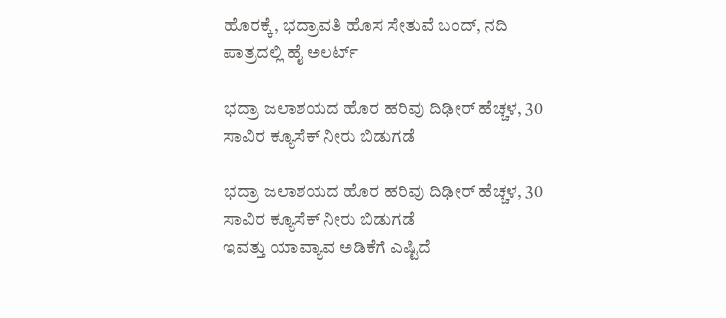ಹೊರಕ್ಕೆ, ಭದ್ರಾವತಿ ಹೊಸ ಸೇತುವೆ ಬಂದ್, ನದಿ ಪಾತ್ರದಲ್ಲಿ ಹೈ ಅಲರ್ಟ್

ಭದ್ರಾ ಜಲಾಶಯದ ಹೊರ ಹರಿವು ದಿಢೀರ್ ಹೆಚ್ಚಳ, 30 ಸಾವಿರ ಕ್ಯೂಸೆಕ್ ನೀರು ಬಿಡುಗಡೆ

ಭದ್ರಾ ಜಲಾಶಯದ ಹೊರ ಹರಿವು ದಿಢೀರ್ ಹೆಚ್ಚಳ, 30 ಸಾವಿರ ಕ್ಯೂಸೆಕ್ ನೀರು ಬಿಡುಗಡೆ
ಇವತ್ತು ಯಾವ್ಯಾವ ಅಡಿಕೆಗೆ ಎಷ್ಟಿದೆ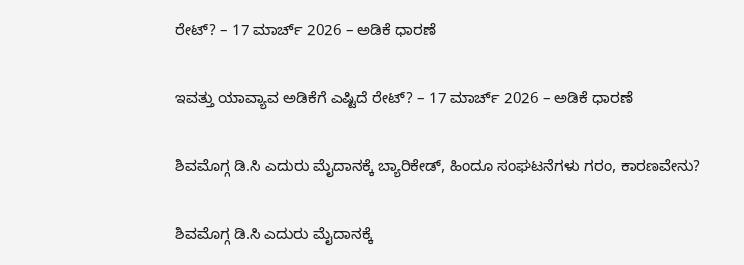ರೇಟ್? – 17 ಮಾರ್ಚ್‌ 2026 – ಅಡಿಕೆ ಧಾರಣೆ

ಇವತ್ತು ಯಾವ್ಯಾವ ಅಡಿಕೆಗೆ ಎಷ್ಟಿದೆ ರೇಟ್? – 17 ಮಾರ್ಚ್‌ 2026 – ಅಡಿಕೆ ಧಾರಣೆ

ಶಿವಮೊಗ್ಗ ಡಿ.ಸಿ ಎದುರು ಮೈದಾನಕ್ಕೆ ಬ್ಯಾರಿಕೇಡ್‌, ಹಿಂದೂ ಸಂಘಟನೆಗಳು ಗರಂ, ಕಾರಣವೇನು?

ಶಿವಮೊಗ್ಗ ಡಿ.ಸಿ ಎದುರು ಮೈದಾನಕ್ಕೆ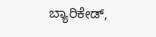ಬ್ಯಾರಿಕೇಡ್‌,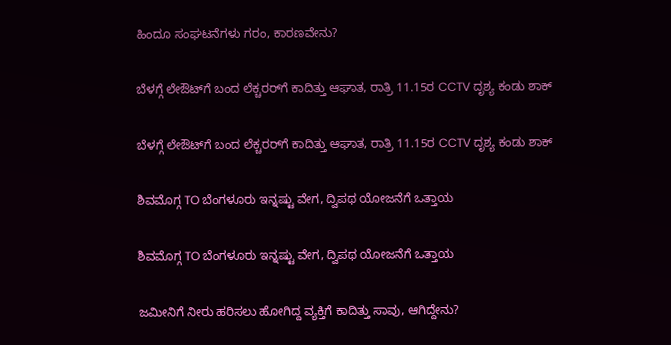ಹಿಂದೂ ಸಂಘಟನೆಗಳು ಗರಂ, ಕಾರಣವೇನು?

ಬೆಳಗ್ಗೆ ಲೇಔಟ್‌ಗೆ ಬಂದ ಲೆಕ್ಚರರ್‌ಗೆ ಕಾದಿತ್ತು ಆಘಾತ, ರಾತ್ರಿ 11.15ರ CCTV ದೃಶ್ಯ ಕಂಡು ಶಾಕ್‌

ಬೆಳಗ್ಗೆ ಲೇಔಟ್‌ಗೆ ಬಂದ ಲೆಕ್ಚರರ್‌ಗೆ ಕಾದಿತ್ತು ಆಘಾತ, ರಾತ್ರಿ 11.15ರ CCTV ದೃಶ್ಯ ಕಂಡು ಶಾಕ್‌

ಶಿವಮೊಗ್ಗ TO ಬೆಂಗಳೂರು ಇನ್ನಷ್ಟು ವೇಗ, ದ್ವಿಪಥ ಯೋಜನೆಗೆ ಒತ್ತಾಯ

ಶಿವಮೊಗ್ಗ TO ಬೆಂಗಳೂರು ಇನ್ನಷ್ಟು ವೇಗ, ದ್ವಿಪಥ ಯೋಜನೆಗೆ ಒತ್ತಾಯ

ಜಮೀನಿಗೆ ನೀರು ಹರಿಸಲು ಹೋಗಿದ್ದ ವ್ಯಕ್ತಿಗೆ ಕಾದಿತ್ತು ಸಾವು, ಆಗಿದ್ದೇನು?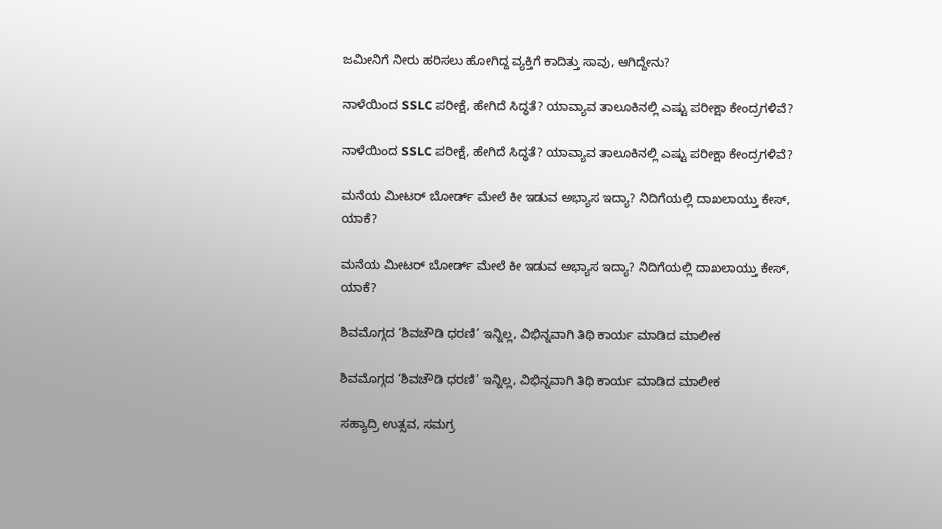ಜಮೀನಿಗೆ ನೀರು ಹರಿಸಲು ಹೋಗಿದ್ದ ವ್ಯಕ್ತಿಗೆ ಕಾದಿತ್ತು ಸಾವು, ಆಗಿದ್ದೇನು?

ನಾಳೆಯಿಂದ SSLC ಪರೀಕ್ಷೆ, ಹೇಗಿದೆ ಸಿದ್ಧತೆ? ಯಾವ್ಯಾವ ತಾಲೂಕಿನಲ್ಲಿ ಎಷ್ಟು ಪರೀಕ್ಷಾ ಕೇಂದ್ರಗಳಿವೆ?

ನಾಳೆಯಿಂದ SSLC ಪರೀಕ್ಷೆ, ಹೇಗಿದೆ ಸಿದ್ಧತೆ? ಯಾವ್ಯಾವ ತಾಲೂಕಿನಲ್ಲಿ ಎಷ್ಟು ಪರೀಕ್ಷಾ ಕೇಂದ್ರಗಳಿವೆ?

ಮನೆಯ ಮೀಟರ್ ಬೋರ್ಡ್ ಮೇಲೆ ಕೀ ಇಡುವ ಅಭ್ಯಾಸ ಇದ್ಯಾ? ನಿದಿಗೆಯಲ್ಲಿ ದಾಖಲಾಯ್ತು ಕೇಸ್‌, ಯಾಕೆ?

ಮನೆಯ ಮೀಟರ್ ಬೋರ್ಡ್ ಮೇಲೆ ಕೀ ಇಡುವ ಅಭ್ಯಾಸ ಇದ್ಯಾ? ನಿದಿಗೆಯಲ್ಲಿ ದಾಖಲಾಯ್ತು ಕೇಸ್‌, ಯಾಕೆ?

ಶಿವಮೊಗ್ಗದ ‘ಶಿವಚೌಡಿ ಧರಣಿ’ ಇನ್ನಿಲ್ಲ, ವಿಭಿನ್ನವಾಗಿ ತಿಥಿ ಕಾರ್ಯ ಮಾಡಿದ ಮಾಲೀಕ

ಶಿವಮೊಗ್ಗದ ‘ಶಿವಚೌಡಿ ಧರಣಿ’ ಇನ್ನಿಲ್ಲ, ವಿಭಿನ್ನವಾಗಿ ತಿಥಿ ಕಾರ್ಯ ಮಾಡಿದ ಮಾಲೀಕ

ಸಹ್ಯಾದ್ರಿ ಉತ್ಸವ, ಸಮಗ್ರ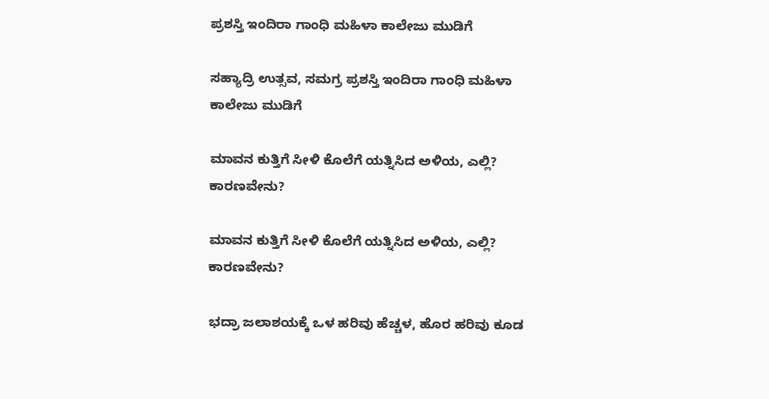ಪ್ರಶಸ್ತಿ ಇಂದಿರಾ ಗಾಂಧಿ ಮಹಿಳಾ ಕಾಲೇಜು ಮುಡಿಗೆ

ಸಹ್ಯಾದ್ರಿ ಉತ್ಸವ, ಸಮಗ್ರ ಪ್ರಶಸ್ತಿ ಇಂದಿರಾ ಗಾಂಧಿ ಮಹಿಳಾ ಕಾಲೇಜು ಮುಡಿಗೆ

ಮಾವನ ಕುತ್ತಿಗೆ ಸೀಳಿ ಕೊಲೆಗೆ ಯತ್ನಿಸಿದ ಅಳಿಯ, ಎಲ್ಲಿ? ಕಾರಣವೇನು?

ಮಾವನ ಕುತ್ತಿಗೆ ಸೀಳಿ ಕೊಲೆಗೆ ಯತ್ನಿಸಿದ ಅಳಿಯ, ಎಲ್ಲಿ? ಕಾರಣವೇನು?

ಭದ್ರಾ ಜಲಾಶಯಕ್ಕೆ ಒಳ ಹರಿವು ಹೆಚ್ಚಳ, ಹೊರ ಹರಿವು ಕೂಡ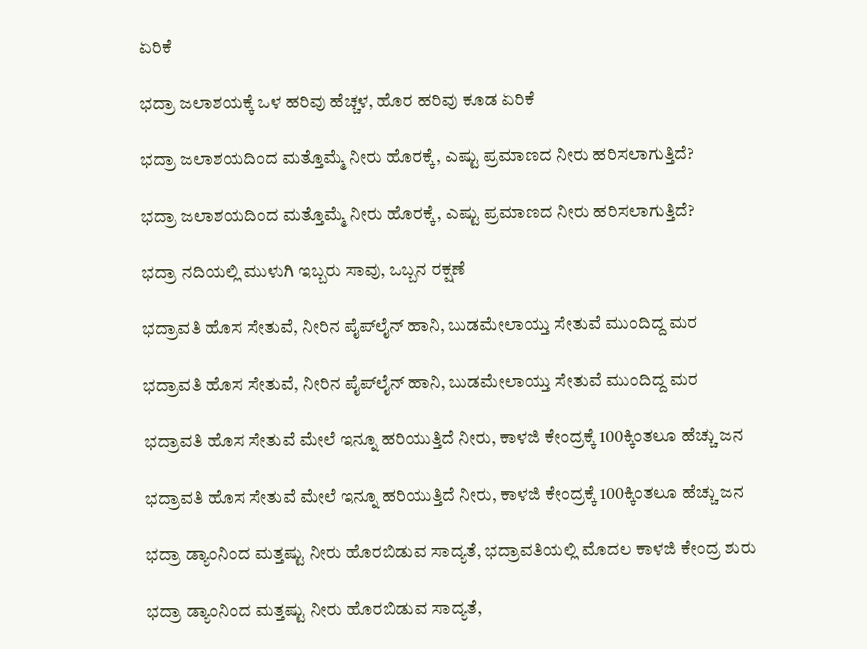ಏರಿಕೆ

ಭದ್ರಾ ಜಲಾಶಯಕ್ಕೆ ಒಳ ಹರಿವು ಹೆಚ್ಚಳ, ಹೊರ ಹರಿವು ಕೂಡ ಏರಿಕೆ

ಭದ್ರಾ ಜಲಾಶಯದಿಂದ ಮತ್ತೊಮ್ಮೆ ನೀರು ಹೊರಕ್ಕೆ, ಎಷ್ಟು ಪ್ರಮಾಣದ ನೀರು ಹರಿಸಲಾಗುತ್ತಿದೆ?

ಭದ್ರಾ ಜಲಾಶಯದಿಂದ ಮತ್ತೊಮ್ಮೆ ನೀರು ಹೊರಕ್ಕೆ, ಎಷ್ಟು ಪ್ರಮಾಣದ ನೀರು ಹರಿಸಲಾಗುತ್ತಿದೆ?

ಭದ್ರಾ ನದಿಯಲ್ಲಿ ಮುಳುಗಿ ಇಬ್ಬರು ಸಾವು, ಒಬ್ಬನ ರಕ್ಷಣೆ

ಭದ್ರಾವತಿ ಹೊಸ ಸೇತುವೆ, ನೀರಿನ ಪೈಪ್‌ಲೈನ್‌ ಹಾನಿ, ಬುಡಮೇಲಾಯ್ತು ಸೇತುವೆ ಮುಂದಿದ್ದ ಮರ

ಭದ್ರಾವತಿ ಹೊಸ ಸೇತುವೆ, ನೀರಿನ ಪೈಪ್‌ಲೈನ್‌ ಹಾನಿ, ಬುಡಮೇಲಾಯ್ತು ಸೇತುವೆ ಮುಂದಿದ್ದ ಮರ

ಭದ್ರಾವತಿ ಹೊಸ ಸೇತುವೆ ಮೇಲೆ ಇನ್ನೂ ಹರಿಯುತ್ತಿದೆ ನೀರು, ಕಾಳಜಿ ಕೇಂದ್ರಕ್ಕೆ 100ಕ್ಕಿಂತಲೂ ಹೆಚ್ಚು ಜನ

ಭದ್ರಾವತಿ ಹೊಸ ಸೇತುವೆ ಮೇಲೆ ಇನ್ನೂ ಹರಿಯುತ್ತಿದೆ ನೀರು, ಕಾಳಜಿ ಕೇಂದ್ರಕ್ಕೆ 100ಕ್ಕಿಂತಲೂ ಹೆಚ್ಚು ಜನ

ಭದ್ರಾ ಡ್ಯಾಂನಿಂದ ಮತ್ತಷ್ಟು ನೀರು ಹೊರಬಿಡುವ ಸಾದ್ಯತೆ, ಭದ್ರಾವತಿಯಲ್ಲಿ ಮೊದಲ ಕಾಳಜಿ ಕೇಂದ್ರ ಶುರು

ಭದ್ರಾ ಡ್ಯಾಂನಿಂದ ಮತ್ತಷ್ಟು ನೀರು ಹೊರಬಿಡುವ ಸಾದ್ಯತೆ,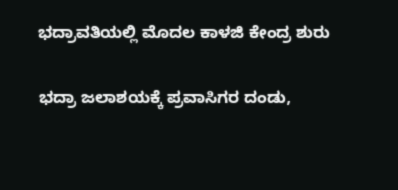ಭದ್ರಾವತಿಯಲ್ಲಿ ಮೊದಲ ಕಾಳಜಿ ಕೇಂದ್ರ ಶುರು

ಭದ್ರಾ ಜಲಾಶಯಕ್ಕೆ ಪ್ರವಾಸಿಗರ ದಂಡು,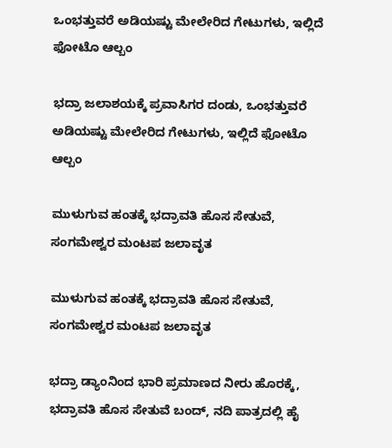ಒಂಭತ್ತುವರೆ ಅಡಿಯಷ್ಟು ಮೇಲೇರಿದ ಗೇಟುಗಳು, ಇಲ್ಲಿದೆ ಫೋಟೊ ಆಲ್ಬಂ

ಭದ್ರಾ ಜಲಾಶಯಕ್ಕೆ ಪ್ರವಾಸಿಗರ ದಂಡು, ಒಂಭತ್ತುವರೆ ಅಡಿಯಷ್ಟು ಮೇಲೇರಿದ ಗೇಟುಗಳು, ಇಲ್ಲಿದೆ ಫೋಟೊ ಆಲ್ಬಂ

ಮುಳುಗುವ ಹಂತಕ್ಕೆ ಭದ್ರಾವತಿ ಹೊಸ ಸೇತುವೆ, ಸಂಗಮೇಶ್ವರ ಮಂಟಪ ಜಲಾವೃತ

ಮುಳುಗುವ ಹಂತಕ್ಕೆ ಭದ್ರಾವತಿ ಹೊಸ ಸೇತುವೆ, ಸಂಗಮೇಶ್ವರ ಮಂಟಪ ಜಲಾವೃತ

ಭದ್ರಾ ಡ್ಯಾಂನಿಂದ ಭಾರಿ ಪ್ರಮಾಣದ ನೀರು ಹೊರಕ್ಕೆ, ಭದ್ರಾವತಿ ಹೊಸ ಸೇತುವೆ ಬಂದ್, ನದಿ ಪಾತ್ರದಲ್ಲಿ ಹೈ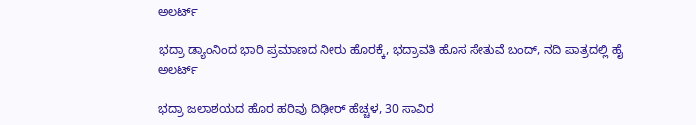ಅಲರ್ಟ್

ಭದ್ರಾ ಡ್ಯಾಂನಿಂದ ಭಾರಿ ಪ್ರಮಾಣದ ನೀರು ಹೊರಕ್ಕೆ, ಭದ್ರಾವತಿ ಹೊಸ ಸೇತುವೆ ಬಂದ್, ನದಿ ಪಾತ್ರದಲ್ಲಿ ಹೈ ಅಲರ್ಟ್

ಭದ್ರಾ ಜಲಾಶಯದ ಹೊರ ಹರಿವು ದಿಢೀರ್ ಹೆಚ್ಚಳ, 30 ಸಾವಿರ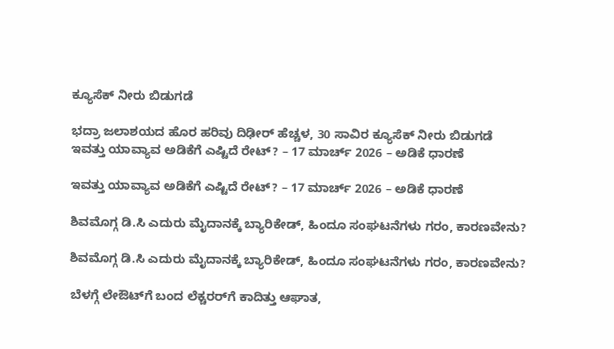ಕ್ಯೂಸೆಕ್ ನೀರು ಬಿಡುಗಡೆ

ಭದ್ರಾ ಜಲಾಶಯದ ಹೊರ ಹರಿವು ದಿಢೀರ್ ಹೆಚ್ಚಳ, 30 ಸಾವಿರ ಕ್ಯೂಸೆಕ್ ನೀರು ಬಿಡುಗಡೆ
ಇವತ್ತು ಯಾವ್ಯಾವ ಅಡಿಕೆಗೆ ಎಷ್ಟಿದೆ ರೇಟ್? – 17 ಮಾರ್ಚ್‌ 2026 – ಅಡಿಕೆ ಧಾರಣೆ

ಇವತ್ತು ಯಾವ್ಯಾವ ಅಡಿಕೆಗೆ ಎಷ್ಟಿದೆ ರೇಟ್? – 17 ಮಾರ್ಚ್‌ 2026 – ಅಡಿಕೆ ಧಾರಣೆ

ಶಿವಮೊಗ್ಗ ಡಿ.ಸಿ ಎದುರು ಮೈದಾನಕ್ಕೆ ಬ್ಯಾರಿಕೇಡ್‌, ಹಿಂದೂ ಸಂಘಟನೆಗಳು ಗರಂ, ಕಾರಣವೇನು?

ಶಿವಮೊಗ್ಗ ಡಿ.ಸಿ ಎದುರು ಮೈದಾನಕ್ಕೆ ಬ್ಯಾರಿಕೇಡ್‌, ಹಿಂದೂ ಸಂಘಟನೆಗಳು ಗರಂ, ಕಾರಣವೇನು?

ಬೆಳಗ್ಗೆ ಲೇಔಟ್‌ಗೆ ಬಂದ ಲೆಕ್ಚರರ್‌ಗೆ ಕಾದಿತ್ತು ಆಘಾತ,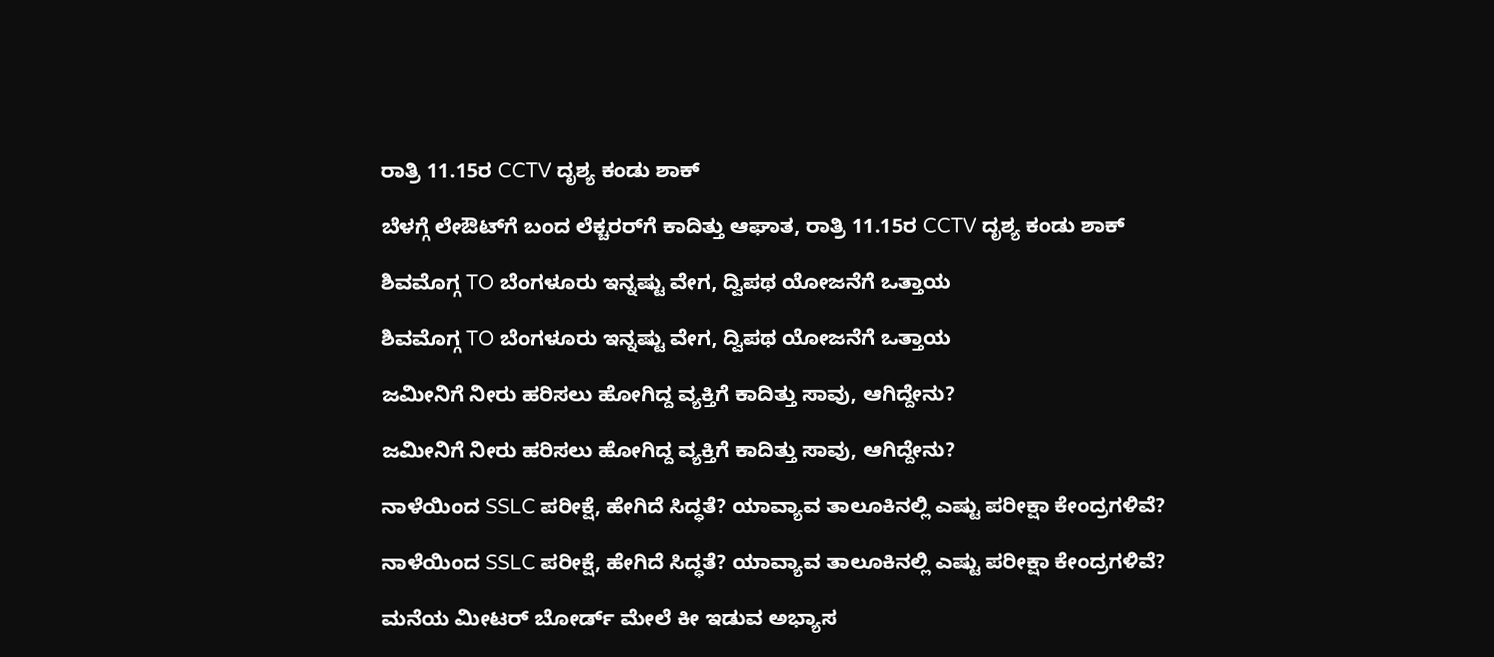ರಾತ್ರಿ 11.15ರ CCTV ದೃಶ್ಯ ಕಂಡು ಶಾಕ್‌

ಬೆಳಗ್ಗೆ ಲೇಔಟ್‌ಗೆ ಬಂದ ಲೆಕ್ಚರರ್‌ಗೆ ಕಾದಿತ್ತು ಆಘಾತ, ರಾತ್ರಿ 11.15ರ CCTV ದೃಶ್ಯ ಕಂಡು ಶಾಕ್‌

ಶಿವಮೊಗ್ಗ TO ಬೆಂಗಳೂರು ಇನ್ನಷ್ಟು ವೇಗ, ದ್ವಿಪಥ ಯೋಜನೆಗೆ ಒತ್ತಾಯ

ಶಿವಮೊಗ್ಗ TO ಬೆಂಗಳೂರು ಇನ್ನಷ್ಟು ವೇಗ, ದ್ವಿಪಥ ಯೋಜನೆಗೆ ಒತ್ತಾಯ

ಜಮೀನಿಗೆ ನೀರು ಹರಿಸಲು ಹೋಗಿದ್ದ ವ್ಯಕ್ತಿಗೆ ಕಾದಿತ್ತು ಸಾವು, ಆಗಿದ್ದೇನು?

ಜಮೀನಿಗೆ ನೀರು ಹರಿಸಲು ಹೋಗಿದ್ದ ವ್ಯಕ್ತಿಗೆ ಕಾದಿತ್ತು ಸಾವು, ಆಗಿದ್ದೇನು?

ನಾಳೆಯಿಂದ SSLC ಪರೀಕ್ಷೆ, ಹೇಗಿದೆ ಸಿದ್ಧತೆ? ಯಾವ್ಯಾವ ತಾಲೂಕಿನಲ್ಲಿ ಎಷ್ಟು ಪರೀಕ್ಷಾ ಕೇಂದ್ರಗಳಿವೆ?

ನಾಳೆಯಿಂದ SSLC ಪರೀಕ್ಷೆ, ಹೇಗಿದೆ ಸಿದ್ಧತೆ? ಯಾವ್ಯಾವ ತಾಲೂಕಿನಲ್ಲಿ ಎಷ್ಟು ಪರೀಕ್ಷಾ ಕೇಂದ್ರಗಳಿವೆ?

ಮನೆಯ ಮೀಟರ್ ಬೋರ್ಡ್ ಮೇಲೆ ಕೀ ಇಡುವ ಅಭ್ಯಾಸ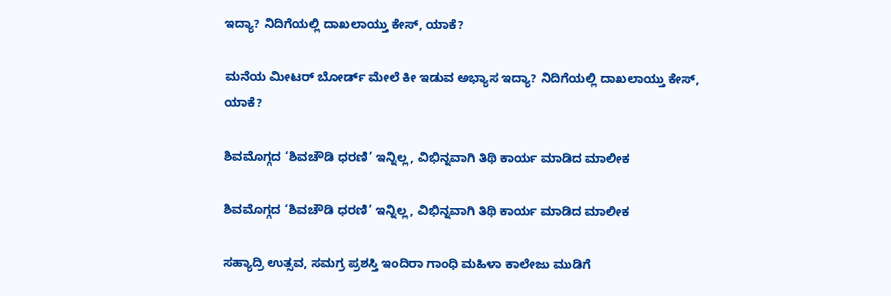ಇದ್ಯಾ? ನಿದಿಗೆಯಲ್ಲಿ ದಾಖಲಾಯ್ತು ಕೇಸ್‌, ಯಾಕೆ?

ಮನೆಯ ಮೀಟರ್ ಬೋರ್ಡ್ ಮೇಲೆ ಕೀ ಇಡುವ ಅಭ್ಯಾಸ ಇದ್ಯಾ? ನಿದಿಗೆಯಲ್ಲಿ ದಾಖಲಾಯ್ತು ಕೇಸ್‌, ಯಾಕೆ?

ಶಿವಮೊಗ್ಗದ ‘ಶಿವಚೌಡಿ ಧರಣಿ’ ಇನ್ನಿಲ್ಲ, ವಿಭಿನ್ನವಾಗಿ ತಿಥಿ ಕಾರ್ಯ ಮಾಡಿದ ಮಾಲೀಕ

ಶಿವಮೊಗ್ಗದ ‘ಶಿವಚೌಡಿ ಧರಣಿ’ ಇನ್ನಿಲ್ಲ, ವಿಭಿನ್ನವಾಗಿ ತಿಥಿ ಕಾರ್ಯ ಮಾಡಿದ ಮಾಲೀಕ

ಸಹ್ಯಾದ್ರಿ ಉತ್ಸವ, ಸಮಗ್ರ ಪ್ರಶಸ್ತಿ ಇಂದಿರಾ ಗಾಂಧಿ ಮಹಿಳಾ ಕಾಲೇಜು ಮುಡಿಗೆ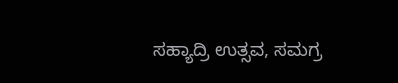ಸಹ್ಯಾದ್ರಿ ಉತ್ಸವ, ಸಮಗ್ರ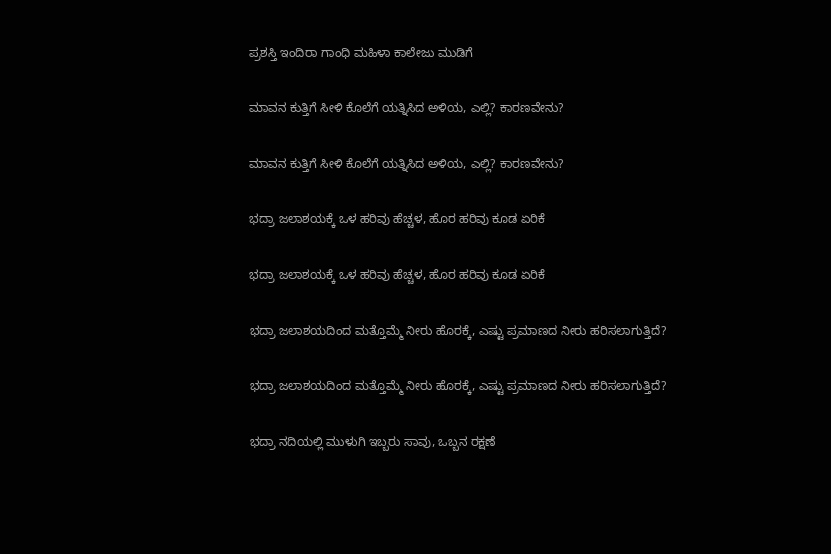ಪ್ರಶಸ್ತಿ ಇಂದಿರಾ ಗಾಂಧಿ ಮಹಿಳಾ ಕಾಲೇಜು ಮುಡಿಗೆ

ಮಾವನ ಕುತ್ತಿಗೆ ಸೀಳಿ ಕೊಲೆಗೆ ಯತ್ನಿಸಿದ ಅಳಿಯ, ಎಲ್ಲಿ? ಕಾರಣವೇನು?

ಮಾವನ ಕುತ್ತಿಗೆ ಸೀಳಿ ಕೊಲೆಗೆ ಯತ್ನಿಸಿದ ಅಳಿಯ, ಎಲ್ಲಿ? ಕಾರಣವೇನು?

ಭದ್ರಾ ಜಲಾಶಯಕ್ಕೆ ಒಳ ಹರಿವು ಹೆಚ್ಚಳ, ಹೊರ ಹರಿವು ಕೂಡ ಏರಿಕೆ

ಭದ್ರಾ ಜಲಾಶಯಕ್ಕೆ ಒಳ ಹರಿವು ಹೆಚ್ಚಳ, ಹೊರ ಹರಿವು ಕೂಡ ಏರಿಕೆ

ಭದ್ರಾ ಜಲಾಶಯದಿಂದ ಮತ್ತೊಮ್ಮೆ ನೀರು ಹೊರಕ್ಕೆ, ಎಷ್ಟು ಪ್ರಮಾಣದ ನೀರು ಹರಿಸಲಾಗುತ್ತಿದೆ?

ಭದ್ರಾ ಜಲಾಶಯದಿಂದ ಮತ್ತೊಮ್ಮೆ ನೀರು ಹೊರಕ್ಕೆ, ಎಷ್ಟು ಪ್ರಮಾಣದ ನೀರು ಹರಿಸಲಾಗುತ್ತಿದೆ?

ಭದ್ರಾ ನದಿಯಲ್ಲಿ ಮುಳುಗಿ ಇಬ್ಬರು ಸಾವು, ಒಬ್ಬನ ರಕ್ಷಣೆ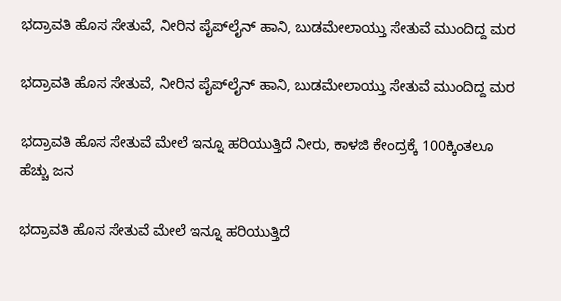ಭದ್ರಾವತಿ ಹೊಸ ಸೇತುವೆ, ನೀರಿನ ಪೈಪ್‌ಲೈನ್‌ ಹಾನಿ, ಬುಡಮೇಲಾಯ್ತು ಸೇತುವೆ ಮುಂದಿದ್ದ ಮರ

ಭದ್ರಾವತಿ ಹೊಸ ಸೇತುವೆ, ನೀರಿನ ಪೈಪ್‌ಲೈನ್‌ ಹಾನಿ, ಬುಡಮೇಲಾಯ್ತು ಸೇತುವೆ ಮುಂದಿದ್ದ ಮರ

ಭದ್ರಾವತಿ ಹೊಸ ಸೇತುವೆ ಮೇಲೆ ಇನ್ನೂ ಹರಿಯುತ್ತಿದೆ ನೀರು, ಕಾಳಜಿ ಕೇಂದ್ರಕ್ಕೆ 100ಕ್ಕಿಂತಲೂ ಹೆಚ್ಚು ಜನ

ಭದ್ರಾವತಿ ಹೊಸ ಸೇತುವೆ ಮೇಲೆ ಇನ್ನೂ ಹರಿಯುತ್ತಿದೆ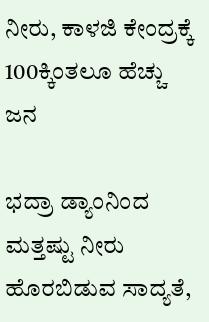ನೀರು, ಕಾಳಜಿ ಕೇಂದ್ರಕ್ಕೆ 100ಕ್ಕಿಂತಲೂ ಹೆಚ್ಚು ಜನ

ಭದ್ರಾ ಡ್ಯಾಂನಿಂದ ಮತ್ತಷ್ಟು ನೀರು ಹೊರಬಿಡುವ ಸಾದ್ಯತೆ,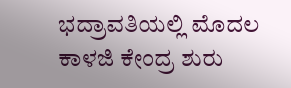ಭದ್ರಾವತಿಯಲ್ಲಿ ಮೊದಲ ಕಾಳಜಿ ಕೇಂದ್ರ ಶುರು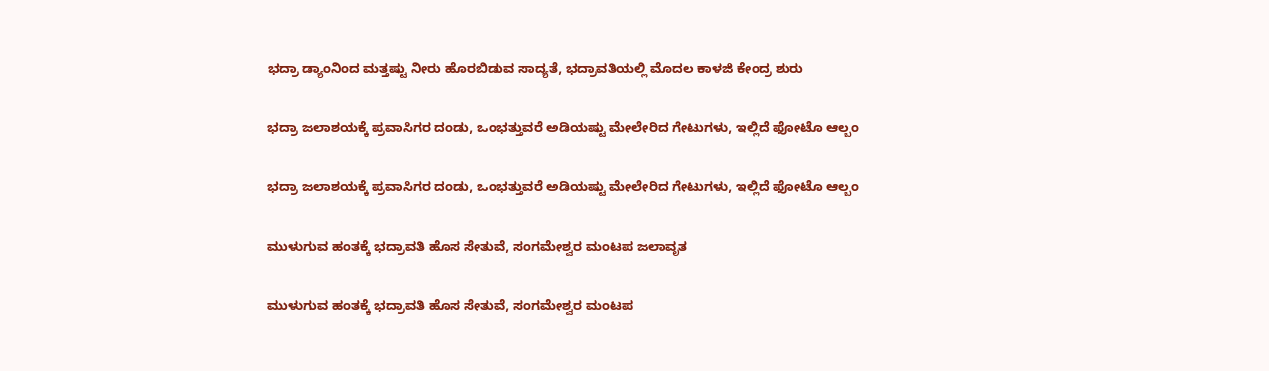ಭದ್ರಾ ಡ್ಯಾಂನಿಂದ ಮತ್ತಷ್ಟು ನೀರು ಹೊರಬಿಡುವ ಸಾದ್ಯತೆ, ಭದ್ರಾವತಿಯಲ್ಲಿ ಮೊದಲ ಕಾಳಜಿ ಕೇಂದ್ರ ಶುರು

ಭದ್ರಾ ಜಲಾಶಯಕ್ಕೆ ಪ್ರವಾಸಿಗರ ದಂಡು, ಒಂಭತ್ತುವರೆ ಅಡಿಯಷ್ಟು ಮೇಲೇರಿದ ಗೇಟುಗಳು, ಇಲ್ಲಿದೆ ಫೋಟೊ ಆಲ್ಬಂ

ಭದ್ರಾ ಜಲಾಶಯಕ್ಕೆ ಪ್ರವಾಸಿಗರ ದಂಡು, ಒಂಭತ್ತುವರೆ ಅಡಿಯಷ್ಟು ಮೇಲೇರಿದ ಗೇಟುಗಳು, ಇಲ್ಲಿದೆ ಫೋಟೊ ಆಲ್ಬಂ

ಮುಳುಗುವ ಹಂತಕ್ಕೆ ಭದ್ರಾವತಿ ಹೊಸ ಸೇತುವೆ, ಸಂಗಮೇಶ್ವರ ಮಂಟಪ ಜಲಾವೃತ

ಮುಳುಗುವ ಹಂತಕ್ಕೆ ಭದ್ರಾವತಿ ಹೊಸ ಸೇತುವೆ, ಸಂಗಮೇಶ್ವರ ಮಂಟಪ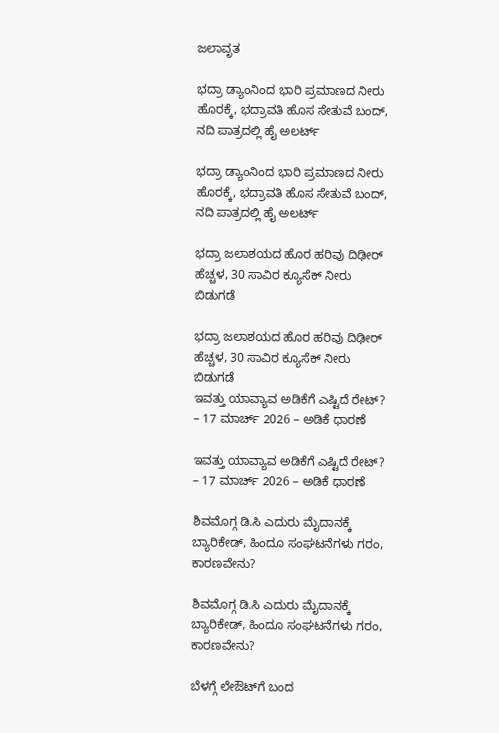ಜಲಾವೃತ

ಭದ್ರಾ ಡ್ಯಾಂನಿಂದ ಭಾರಿ ಪ್ರಮಾಣದ ನೀರು ಹೊರಕ್ಕೆ, ಭದ್ರಾವತಿ ಹೊಸ ಸೇತುವೆ ಬಂದ್, ನದಿ ಪಾತ್ರದಲ್ಲಿ ಹೈ ಅಲರ್ಟ್

ಭದ್ರಾ ಡ್ಯಾಂನಿಂದ ಭಾರಿ ಪ್ರಮಾಣದ ನೀರು ಹೊರಕ್ಕೆ, ಭದ್ರಾವತಿ ಹೊಸ ಸೇತುವೆ ಬಂದ್, ನದಿ ಪಾತ್ರದಲ್ಲಿ ಹೈ ಅಲರ್ಟ್

ಭದ್ರಾ ಜಲಾಶಯದ ಹೊರ ಹರಿವು ದಿಢೀರ್ ಹೆಚ್ಚಳ, 30 ಸಾವಿರ ಕ್ಯೂಸೆಕ್ ನೀರು ಬಿಡುಗಡೆ

ಭದ್ರಾ ಜಲಾಶಯದ ಹೊರ ಹರಿವು ದಿಢೀರ್ ಹೆಚ್ಚಳ, 30 ಸಾವಿರ ಕ್ಯೂಸೆಕ್ ನೀರು ಬಿಡುಗಡೆ
ಇವತ್ತು ಯಾವ್ಯಾವ ಅಡಿಕೆಗೆ ಎಷ್ಟಿದೆ ರೇಟ್? – 17 ಮಾರ್ಚ್‌ 2026 – ಅಡಿಕೆ ಧಾರಣೆ

ಇವತ್ತು ಯಾವ್ಯಾವ ಅಡಿಕೆಗೆ ಎಷ್ಟಿದೆ ರೇಟ್? – 17 ಮಾರ್ಚ್‌ 2026 – ಅಡಿಕೆ ಧಾರಣೆ

ಶಿವಮೊಗ್ಗ ಡಿ.ಸಿ ಎದುರು ಮೈದಾನಕ್ಕೆ ಬ್ಯಾರಿಕೇಡ್‌, ಹಿಂದೂ ಸಂಘಟನೆಗಳು ಗರಂ, ಕಾರಣವೇನು?

ಶಿವಮೊಗ್ಗ ಡಿ.ಸಿ ಎದುರು ಮೈದಾನಕ್ಕೆ ಬ್ಯಾರಿಕೇಡ್‌, ಹಿಂದೂ ಸಂಘಟನೆಗಳು ಗರಂ, ಕಾರಣವೇನು?

ಬೆಳಗ್ಗೆ ಲೇಔಟ್‌ಗೆ ಬಂದ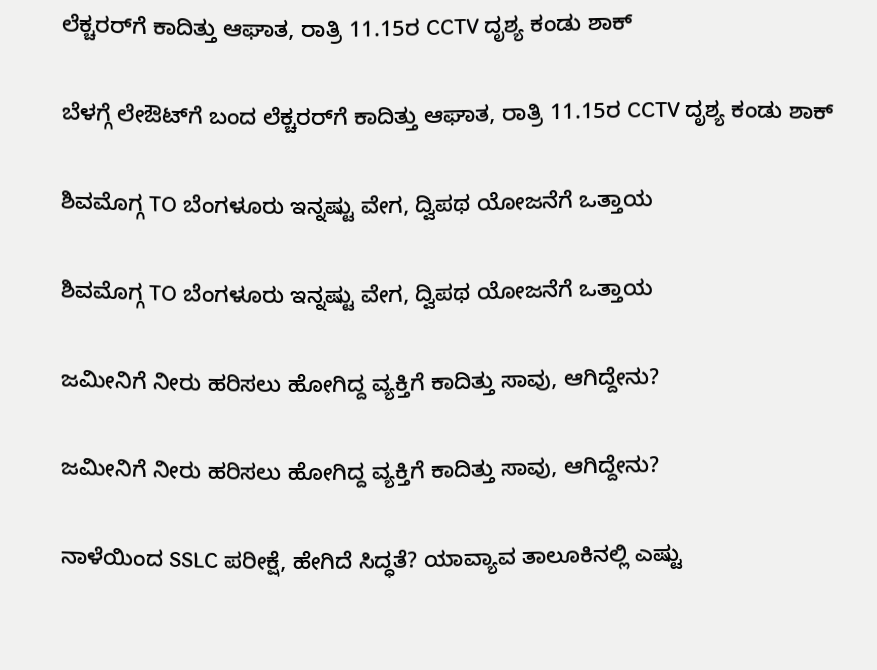ಲೆಕ್ಚರರ್‌ಗೆ ಕಾದಿತ್ತು ಆಘಾತ, ರಾತ್ರಿ 11.15ರ CCTV ದೃಶ್ಯ ಕಂಡು ಶಾಕ್‌

ಬೆಳಗ್ಗೆ ಲೇಔಟ್‌ಗೆ ಬಂದ ಲೆಕ್ಚರರ್‌ಗೆ ಕಾದಿತ್ತು ಆಘಾತ, ರಾತ್ರಿ 11.15ರ CCTV ದೃಶ್ಯ ಕಂಡು ಶಾಕ್‌

ಶಿವಮೊಗ್ಗ TO ಬೆಂಗಳೂರು ಇನ್ನಷ್ಟು ವೇಗ, ದ್ವಿಪಥ ಯೋಜನೆಗೆ ಒತ್ತಾಯ

ಶಿವಮೊಗ್ಗ TO ಬೆಂಗಳೂರು ಇನ್ನಷ್ಟು ವೇಗ, ದ್ವಿಪಥ ಯೋಜನೆಗೆ ಒತ್ತಾಯ

ಜಮೀನಿಗೆ ನೀರು ಹರಿಸಲು ಹೋಗಿದ್ದ ವ್ಯಕ್ತಿಗೆ ಕಾದಿತ್ತು ಸಾವು, ಆಗಿದ್ದೇನು?

ಜಮೀನಿಗೆ ನೀರು ಹರಿಸಲು ಹೋಗಿದ್ದ ವ್ಯಕ್ತಿಗೆ ಕಾದಿತ್ತು ಸಾವು, ಆಗಿದ್ದೇನು?

ನಾಳೆಯಿಂದ SSLC ಪರೀಕ್ಷೆ, ಹೇಗಿದೆ ಸಿದ್ಧತೆ? ಯಾವ್ಯಾವ ತಾಲೂಕಿನಲ್ಲಿ ಎಷ್ಟು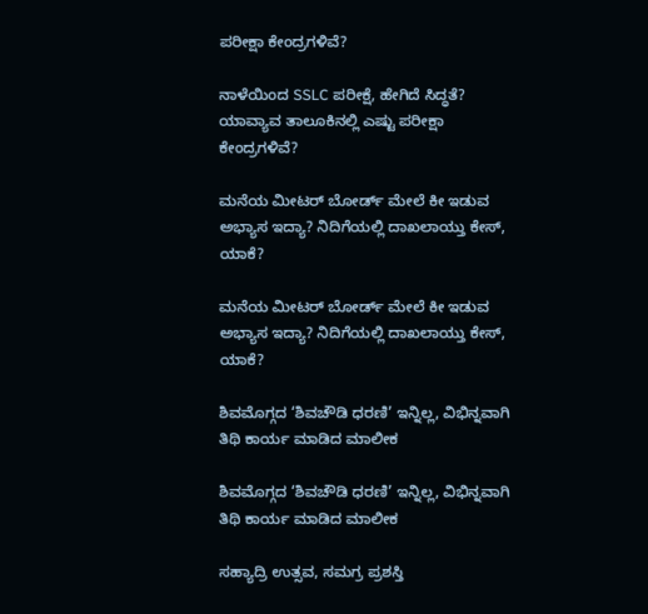ಪರೀಕ್ಷಾ ಕೇಂದ್ರಗಳಿವೆ?

ನಾಳೆಯಿಂದ SSLC ಪರೀಕ್ಷೆ, ಹೇಗಿದೆ ಸಿದ್ಧತೆ? ಯಾವ್ಯಾವ ತಾಲೂಕಿನಲ್ಲಿ ಎಷ್ಟು ಪರೀಕ್ಷಾ ಕೇಂದ್ರಗಳಿವೆ?

ಮನೆಯ ಮೀಟರ್ ಬೋರ್ಡ್ ಮೇಲೆ ಕೀ ಇಡುವ ಅಭ್ಯಾಸ ಇದ್ಯಾ? ನಿದಿಗೆಯಲ್ಲಿ ದಾಖಲಾಯ್ತು ಕೇಸ್‌, ಯಾಕೆ?

ಮನೆಯ ಮೀಟರ್ ಬೋರ್ಡ್ ಮೇಲೆ ಕೀ ಇಡುವ ಅಭ್ಯಾಸ ಇದ್ಯಾ? ನಿದಿಗೆಯಲ್ಲಿ ದಾಖಲಾಯ್ತು ಕೇಸ್‌, ಯಾಕೆ?

ಶಿವಮೊಗ್ಗದ ‘ಶಿವಚೌಡಿ ಧರಣಿ’ ಇನ್ನಿಲ್ಲ, ವಿಭಿನ್ನವಾಗಿ ತಿಥಿ ಕಾರ್ಯ ಮಾಡಿದ ಮಾಲೀಕ

ಶಿವಮೊಗ್ಗದ ‘ಶಿವಚೌಡಿ ಧರಣಿ’ ಇನ್ನಿಲ್ಲ, ವಿಭಿನ್ನವಾಗಿ ತಿಥಿ ಕಾರ್ಯ ಮಾಡಿದ ಮಾಲೀಕ

ಸಹ್ಯಾದ್ರಿ ಉತ್ಸವ, ಸಮಗ್ರ ಪ್ರಶಸ್ತಿ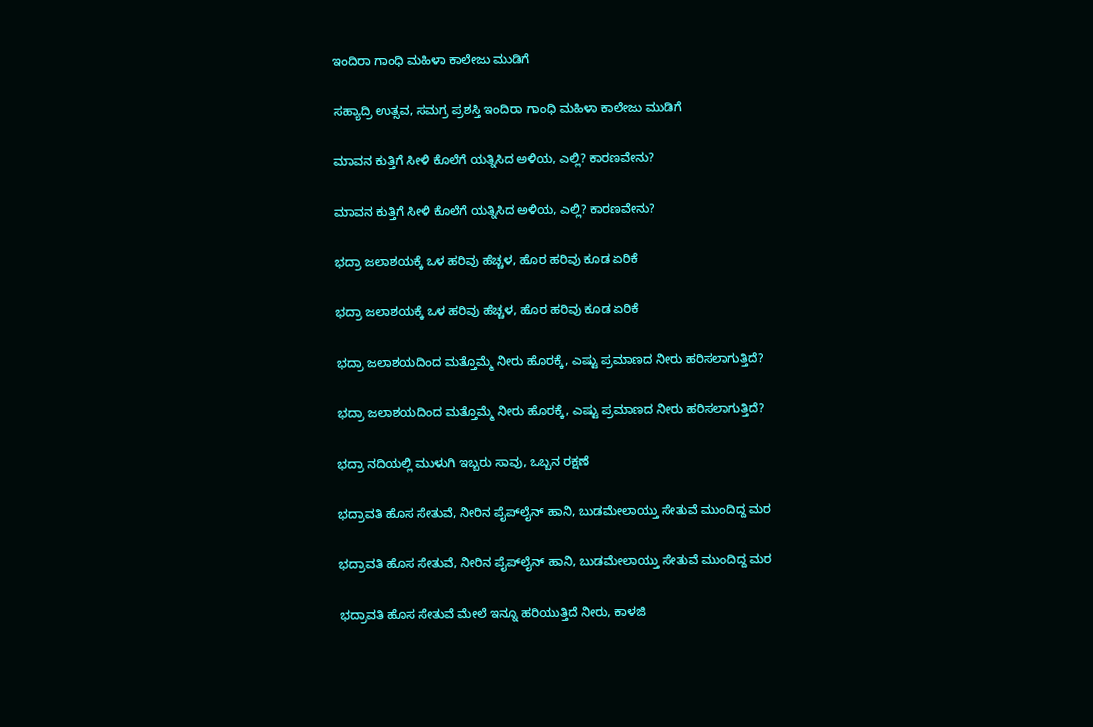ಇಂದಿರಾ ಗಾಂಧಿ ಮಹಿಳಾ ಕಾಲೇಜು ಮುಡಿಗೆ

ಸಹ್ಯಾದ್ರಿ ಉತ್ಸವ, ಸಮಗ್ರ ಪ್ರಶಸ್ತಿ ಇಂದಿರಾ ಗಾಂಧಿ ಮಹಿಳಾ ಕಾಲೇಜು ಮುಡಿಗೆ

ಮಾವನ ಕುತ್ತಿಗೆ ಸೀಳಿ ಕೊಲೆಗೆ ಯತ್ನಿಸಿದ ಅಳಿಯ, ಎಲ್ಲಿ? ಕಾರಣವೇನು?

ಮಾವನ ಕುತ್ತಿಗೆ ಸೀಳಿ ಕೊಲೆಗೆ ಯತ್ನಿಸಿದ ಅಳಿಯ, ಎಲ್ಲಿ? ಕಾರಣವೇನು?

ಭದ್ರಾ ಜಲಾಶಯಕ್ಕೆ ಒಳ ಹರಿವು ಹೆಚ್ಚಳ, ಹೊರ ಹರಿವು ಕೂಡ ಏರಿಕೆ

ಭದ್ರಾ ಜಲಾಶಯಕ್ಕೆ ಒಳ ಹರಿವು ಹೆಚ್ಚಳ, ಹೊರ ಹರಿವು ಕೂಡ ಏರಿಕೆ

ಭದ್ರಾ ಜಲಾಶಯದಿಂದ ಮತ್ತೊಮ್ಮೆ ನೀರು ಹೊರಕ್ಕೆ, ಎಷ್ಟು ಪ್ರಮಾಣದ ನೀರು ಹರಿಸಲಾಗುತ್ತಿದೆ?

ಭದ್ರಾ ಜಲಾಶಯದಿಂದ ಮತ್ತೊಮ್ಮೆ ನೀರು ಹೊರಕ್ಕೆ, ಎಷ್ಟು ಪ್ರಮಾಣದ ನೀರು ಹರಿಸಲಾಗುತ್ತಿದೆ?

ಭದ್ರಾ ನದಿಯಲ್ಲಿ ಮುಳುಗಿ ಇಬ್ಬರು ಸಾವು, ಒಬ್ಬನ ರಕ್ಷಣೆ

ಭದ್ರಾವತಿ ಹೊಸ ಸೇತುವೆ, ನೀರಿನ ಪೈಪ್‌ಲೈನ್‌ ಹಾನಿ, ಬುಡಮೇಲಾಯ್ತು ಸೇತುವೆ ಮುಂದಿದ್ದ ಮರ

ಭದ್ರಾವತಿ ಹೊಸ ಸೇತುವೆ, ನೀರಿನ ಪೈಪ್‌ಲೈನ್‌ ಹಾನಿ, ಬುಡಮೇಲಾಯ್ತು ಸೇತುವೆ ಮುಂದಿದ್ದ ಮರ

ಭದ್ರಾವತಿ ಹೊಸ ಸೇತುವೆ ಮೇಲೆ ಇನ್ನೂ ಹರಿಯುತ್ತಿದೆ ನೀರು, ಕಾಳಜಿ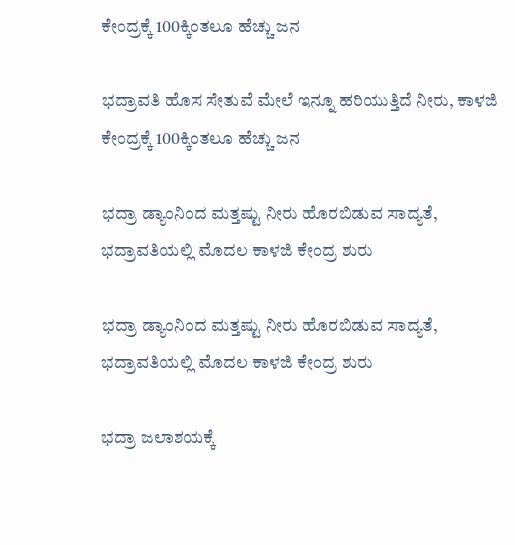ಕೇಂದ್ರಕ್ಕೆ 100ಕ್ಕಿಂತಲೂ ಹೆಚ್ಚು ಜನ

ಭದ್ರಾವತಿ ಹೊಸ ಸೇತುವೆ ಮೇಲೆ ಇನ್ನೂ ಹರಿಯುತ್ತಿದೆ ನೀರು, ಕಾಳಜಿ ಕೇಂದ್ರಕ್ಕೆ 100ಕ್ಕಿಂತಲೂ ಹೆಚ್ಚು ಜನ

ಭದ್ರಾ ಡ್ಯಾಂನಿಂದ ಮತ್ತಷ್ಟು ನೀರು ಹೊರಬಿಡುವ ಸಾದ್ಯತೆ, ಭದ್ರಾವತಿಯಲ್ಲಿ ಮೊದಲ ಕಾಳಜಿ ಕೇಂದ್ರ ಶುರು

ಭದ್ರಾ ಡ್ಯಾಂನಿಂದ ಮತ್ತಷ್ಟು ನೀರು ಹೊರಬಿಡುವ ಸಾದ್ಯತೆ, ಭದ್ರಾವತಿಯಲ್ಲಿ ಮೊದಲ ಕಾಳಜಿ ಕೇಂದ್ರ ಶುರು

ಭದ್ರಾ ಜಲಾಶಯಕ್ಕೆ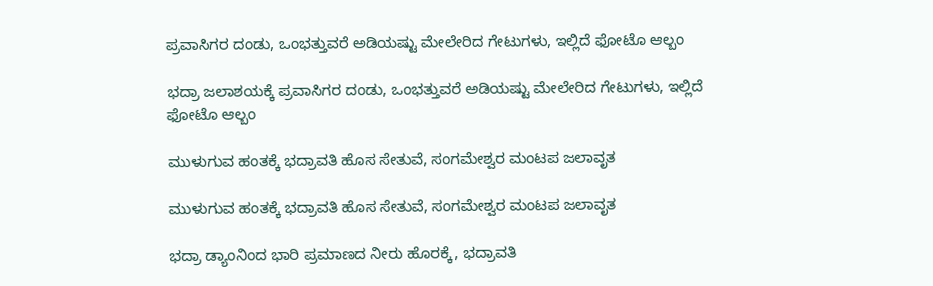ಪ್ರವಾಸಿಗರ ದಂಡು, ಒಂಭತ್ತುವರೆ ಅಡಿಯಷ್ಟು ಮೇಲೇರಿದ ಗೇಟುಗಳು, ಇಲ್ಲಿದೆ ಫೋಟೊ ಆಲ್ಬಂ

ಭದ್ರಾ ಜಲಾಶಯಕ್ಕೆ ಪ್ರವಾಸಿಗರ ದಂಡು, ಒಂಭತ್ತುವರೆ ಅಡಿಯಷ್ಟು ಮೇಲೇರಿದ ಗೇಟುಗಳು, ಇಲ್ಲಿದೆ ಫೋಟೊ ಆಲ್ಬಂ

ಮುಳುಗುವ ಹಂತಕ್ಕೆ ಭದ್ರಾವತಿ ಹೊಸ ಸೇತುವೆ, ಸಂಗಮೇಶ್ವರ ಮಂಟಪ ಜಲಾವೃತ

ಮುಳುಗುವ ಹಂತಕ್ಕೆ ಭದ್ರಾವತಿ ಹೊಸ ಸೇತುವೆ, ಸಂಗಮೇಶ್ವರ ಮಂಟಪ ಜಲಾವೃತ

ಭದ್ರಾ ಡ್ಯಾಂನಿಂದ ಭಾರಿ ಪ್ರಮಾಣದ ನೀರು ಹೊರಕ್ಕೆ, ಭದ್ರಾವತಿ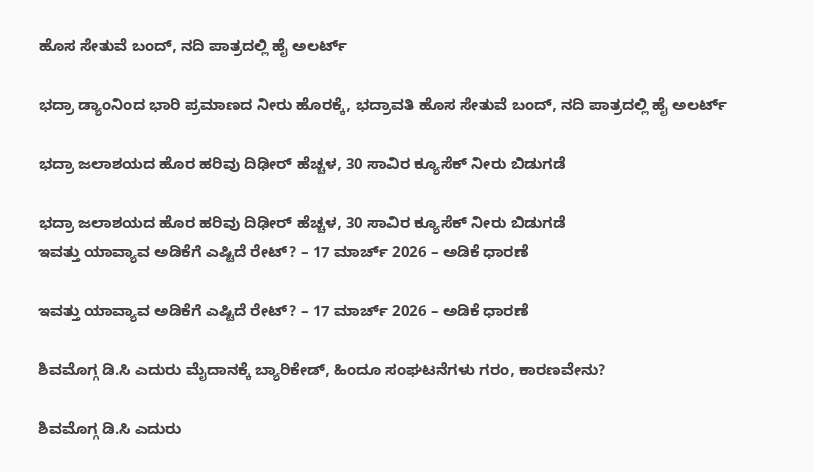ಹೊಸ ಸೇತುವೆ ಬಂದ್, ನದಿ ಪಾತ್ರದಲ್ಲಿ ಹೈ ಅಲರ್ಟ್

ಭದ್ರಾ ಡ್ಯಾಂನಿಂದ ಭಾರಿ ಪ್ರಮಾಣದ ನೀರು ಹೊರಕ್ಕೆ, ಭದ್ರಾವತಿ ಹೊಸ ಸೇತುವೆ ಬಂದ್, ನದಿ ಪಾತ್ರದಲ್ಲಿ ಹೈ ಅಲರ್ಟ್

ಭದ್ರಾ ಜಲಾಶಯದ ಹೊರ ಹರಿವು ದಿಢೀರ್ ಹೆಚ್ಚಳ, 30 ಸಾವಿರ ಕ್ಯೂಸೆಕ್ ನೀರು ಬಿಡುಗಡೆ

ಭದ್ರಾ ಜಲಾಶಯದ ಹೊರ ಹರಿವು ದಿಢೀರ್ ಹೆಚ್ಚಳ, 30 ಸಾವಿರ ಕ್ಯೂಸೆಕ್ ನೀರು ಬಿಡುಗಡೆ
ಇವತ್ತು ಯಾವ್ಯಾವ ಅಡಿಕೆಗೆ ಎಷ್ಟಿದೆ ರೇಟ್? – 17 ಮಾರ್ಚ್‌ 2026 – ಅಡಿಕೆ ಧಾರಣೆ

ಇವತ್ತು ಯಾವ್ಯಾವ ಅಡಿಕೆಗೆ ಎಷ್ಟಿದೆ ರೇಟ್? – 17 ಮಾರ್ಚ್‌ 2026 – ಅಡಿಕೆ ಧಾರಣೆ

ಶಿವಮೊಗ್ಗ ಡಿ.ಸಿ ಎದುರು ಮೈದಾನಕ್ಕೆ ಬ್ಯಾರಿಕೇಡ್‌, ಹಿಂದೂ ಸಂಘಟನೆಗಳು ಗರಂ, ಕಾರಣವೇನು?

ಶಿವಮೊಗ್ಗ ಡಿ.ಸಿ ಎದುರು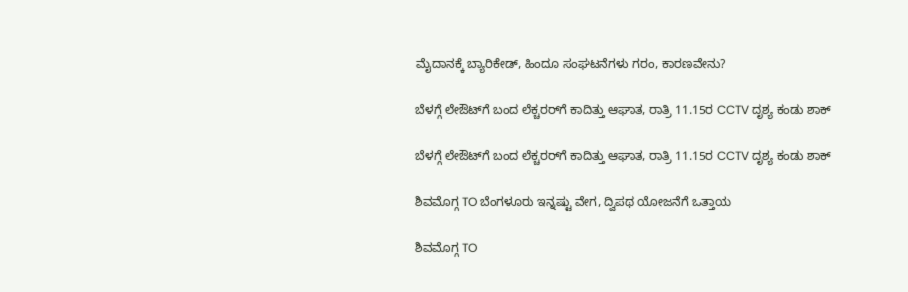ಮೈದಾನಕ್ಕೆ ಬ್ಯಾರಿಕೇಡ್‌, ಹಿಂದೂ ಸಂಘಟನೆಗಳು ಗರಂ, ಕಾರಣವೇನು?

ಬೆಳಗ್ಗೆ ಲೇಔಟ್‌ಗೆ ಬಂದ ಲೆಕ್ಚರರ್‌ಗೆ ಕಾದಿತ್ತು ಆಘಾತ, ರಾತ್ರಿ 11.15ರ CCTV ದೃಶ್ಯ ಕಂಡು ಶಾಕ್‌

ಬೆಳಗ್ಗೆ ಲೇಔಟ್‌ಗೆ ಬಂದ ಲೆಕ್ಚರರ್‌ಗೆ ಕಾದಿತ್ತು ಆಘಾತ, ರಾತ್ರಿ 11.15ರ CCTV ದೃಶ್ಯ ಕಂಡು ಶಾಕ್‌

ಶಿವಮೊಗ್ಗ TO ಬೆಂಗಳೂರು ಇನ್ನಷ್ಟು ವೇಗ, ದ್ವಿಪಥ ಯೋಜನೆಗೆ ಒತ್ತಾಯ

ಶಿವಮೊಗ್ಗ TO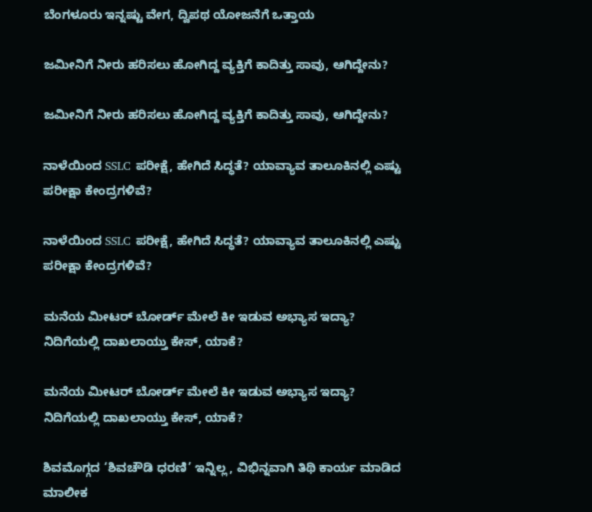ಬೆಂಗಳೂರು ಇನ್ನಷ್ಟು ವೇಗ, ದ್ವಿಪಥ ಯೋಜನೆಗೆ ಒತ್ತಾಯ

ಜಮೀನಿಗೆ ನೀರು ಹರಿಸಲು ಹೋಗಿದ್ದ ವ್ಯಕ್ತಿಗೆ ಕಾದಿತ್ತು ಸಾವು, ಆಗಿದ್ದೇನು?

ಜಮೀನಿಗೆ ನೀರು ಹರಿಸಲು ಹೋಗಿದ್ದ ವ್ಯಕ್ತಿಗೆ ಕಾದಿತ್ತು ಸಾವು, ಆಗಿದ್ದೇನು?

ನಾಳೆಯಿಂದ SSLC ಪರೀಕ್ಷೆ, ಹೇಗಿದೆ ಸಿದ್ಧತೆ? ಯಾವ್ಯಾವ ತಾಲೂಕಿನಲ್ಲಿ ಎಷ್ಟು ಪರೀಕ್ಷಾ ಕೇಂದ್ರಗಳಿವೆ?

ನಾಳೆಯಿಂದ SSLC ಪರೀಕ್ಷೆ, ಹೇಗಿದೆ ಸಿದ್ಧತೆ? ಯಾವ್ಯಾವ ತಾಲೂಕಿನಲ್ಲಿ ಎಷ್ಟು ಪರೀಕ್ಷಾ ಕೇಂದ್ರಗಳಿವೆ?

ಮನೆಯ ಮೀಟರ್ ಬೋರ್ಡ್ ಮೇಲೆ ಕೀ ಇಡುವ ಅಭ್ಯಾಸ ಇದ್ಯಾ? ನಿದಿಗೆಯಲ್ಲಿ ದಾಖಲಾಯ್ತು ಕೇಸ್‌, ಯಾಕೆ?

ಮನೆಯ ಮೀಟರ್ ಬೋರ್ಡ್ ಮೇಲೆ ಕೀ ಇಡುವ ಅಭ್ಯಾಸ ಇದ್ಯಾ? ನಿದಿಗೆಯಲ್ಲಿ ದಾಖಲಾಯ್ತು ಕೇಸ್‌, ಯಾಕೆ?

ಶಿವಮೊಗ್ಗದ ‘ಶಿವಚೌಡಿ ಧರಣಿ’ ಇನ್ನಿಲ್ಲ, ವಿಭಿನ್ನವಾಗಿ ತಿಥಿ ಕಾರ್ಯ ಮಾಡಿದ ಮಾಲೀಕ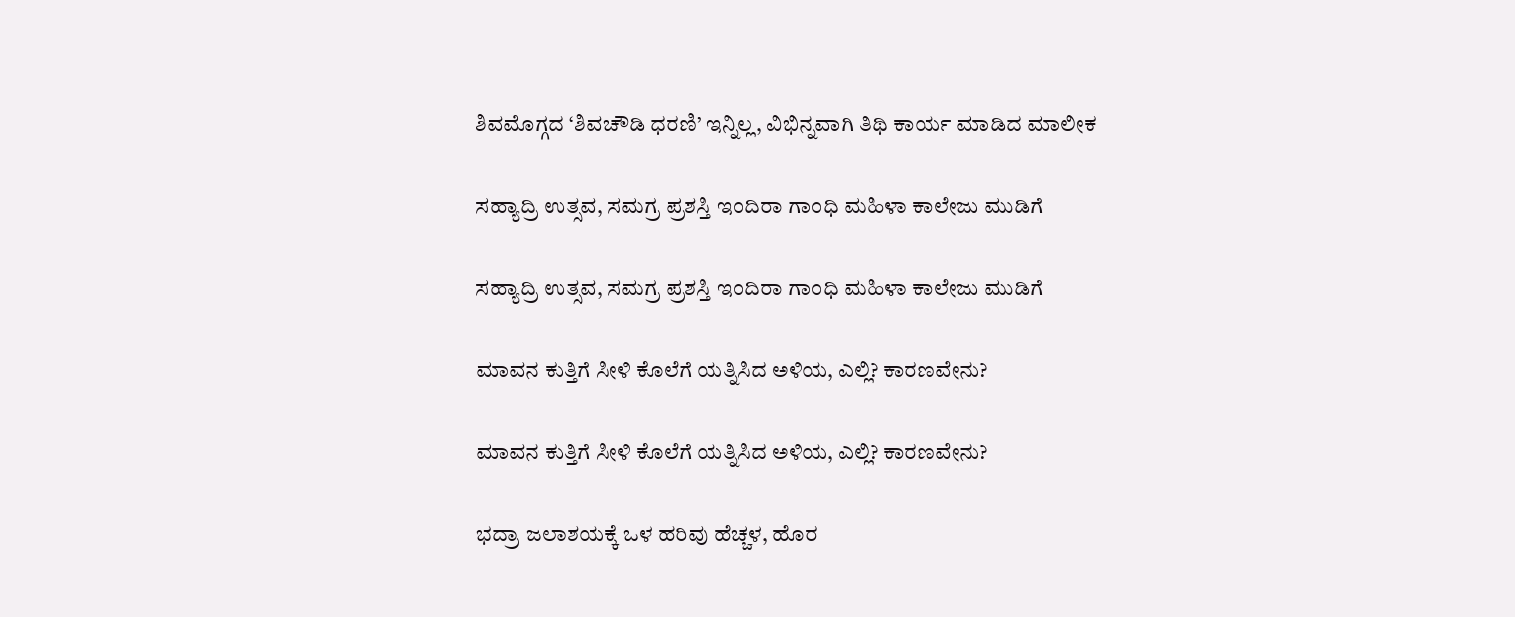ಶಿವಮೊಗ್ಗದ ‘ಶಿವಚೌಡಿ ಧರಣಿ’ ಇನ್ನಿಲ್ಲ, ವಿಭಿನ್ನವಾಗಿ ತಿಥಿ ಕಾರ್ಯ ಮಾಡಿದ ಮಾಲೀಕ

ಸಹ್ಯಾದ್ರಿ ಉತ್ಸವ, ಸಮಗ್ರ ಪ್ರಶಸ್ತಿ ಇಂದಿರಾ ಗಾಂಧಿ ಮಹಿಳಾ ಕಾಲೇಜು ಮುಡಿಗೆ

ಸಹ್ಯಾದ್ರಿ ಉತ್ಸವ, ಸಮಗ್ರ ಪ್ರಶಸ್ತಿ ಇಂದಿರಾ ಗಾಂಧಿ ಮಹಿಳಾ ಕಾಲೇಜು ಮುಡಿಗೆ

ಮಾವನ ಕುತ್ತಿಗೆ ಸೀಳಿ ಕೊಲೆಗೆ ಯತ್ನಿಸಿದ ಅಳಿಯ, ಎಲ್ಲಿ? ಕಾರಣವೇನು?

ಮಾವನ ಕುತ್ತಿಗೆ ಸೀಳಿ ಕೊಲೆಗೆ ಯತ್ನಿಸಿದ ಅಳಿಯ, ಎಲ್ಲಿ? ಕಾರಣವೇನು?

ಭದ್ರಾ ಜಲಾಶಯಕ್ಕೆ ಒಳ ಹರಿವು ಹೆಚ್ಚಳ, ಹೊರ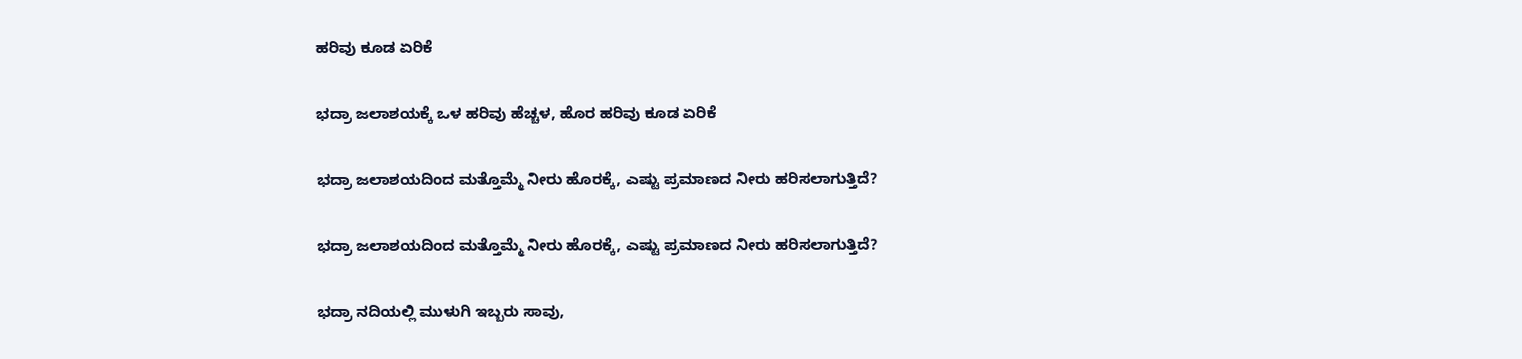ಹರಿವು ಕೂಡ ಏರಿಕೆ

ಭದ್ರಾ ಜಲಾಶಯಕ್ಕೆ ಒಳ ಹರಿವು ಹೆಚ್ಚಳ, ಹೊರ ಹರಿವು ಕೂಡ ಏರಿಕೆ

ಭದ್ರಾ ಜಲಾಶಯದಿಂದ ಮತ್ತೊಮ್ಮೆ ನೀರು ಹೊರಕ್ಕೆ, ಎಷ್ಟು ಪ್ರಮಾಣದ ನೀರು ಹರಿಸಲಾಗುತ್ತಿದೆ?

ಭದ್ರಾ ಜಲಾಶಯದಿಂದ ಮತ್ತೊಮ್ಮೆ ನೀರು ಹೊರಕ್ಕೆ, ಎಷ್ಟು ಪ್ರಮಾಣದ ನೀರು ಹರಿಸಲಾಗುತ್ತಿದೆ?

ಭದ್ರಾ ನದಿಯಲ್ಲಿ ಮುಳುಗಿ ಇಬ್ಬರು ಸಾವು,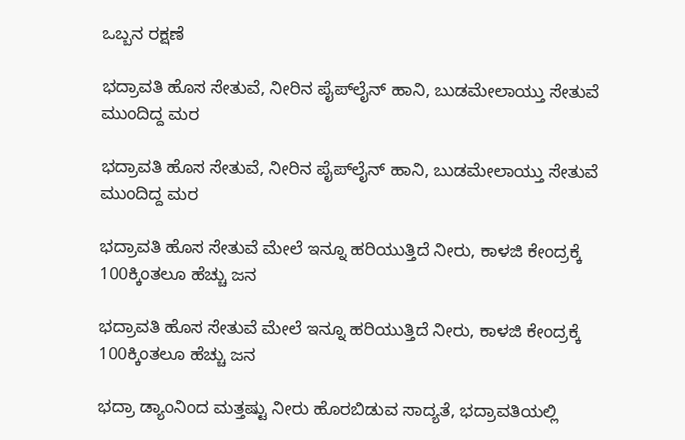ಒಬ್ಬನ ರಕ್ಷಣೆ

ಭದ್ರಾವತಿ ಹೊಸ ಸೇತುವೆ, ನೀರಿನ ಪೈಪ್‌ಲೈನ್‌ ಹಾನಿ, ಬುಡಮೇಲಾಯ್ತು ಸೇತುವೆ ಮುಂದಿದ್ದ ಮರ

ಭದ್ರಾವತಿ ಹೊಸ ಸೇತುವೆ, ನೀರಿನ ಪೈಪ್‌ಲೈನ್‌ ಹಾನಿ, ಬುಡಮೇಲಾಯ್ತು ಸೇತುವೆ ಮುಂದಿದ್ದ ಮರ

ಭದ್ರಾವತಿ ಹೊಸ ಸೇತುವೆ ಮೇಲೆ ಇನ್ನೂ ಹರಿಯುತ್ತಿದೆ ನೀರು, ಕಾಳಜಿ ಕೇಂದ್ರಕ್ಕೆ 100ಕ್ಕಿಂತಲೂ ಹೆಚ್ಚು ಜನ

ಭದ್ರಾವತಿ ಹೊಸ ಸೇತುವೆ ಮೇಲೆ ಇನ್ನೂ ಹರಿಯುತ್ತಿದೆ ನೀರು, ಕಾಳಜಿ ಕೇಂದ್ರಕ್ಕೆ 100ಕ್ಕಿಂತಲೂ ಹೆಚ್ಚು ಜನ

ಭದ್ರಾ ಡ್ಯಾಂನಿಂದ ಮತ್ತಷ್ಟು ನೀರು ಹೊರಬಿಡುವ ಸಾದ್ಯತೆ, ಭದ್ರಾವತಿಯಲ್ಲಿ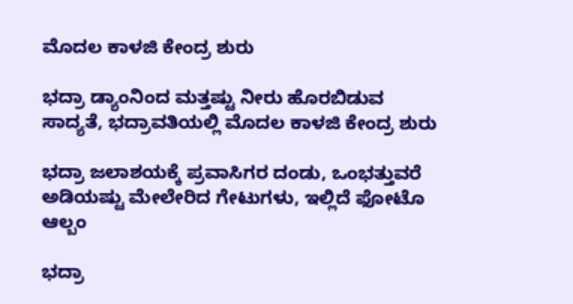ಮೊದಲ ಕಾಳಜಿ ಕೇಂದ್ರ ಶುರು

ಭದ್ರಾ ಡ್ಯಾಂನಿಂದ ಮತ್ತಷ್ಟು ನೀರು ಹೊರಬಿಡುವ ಸಾದ್ಯತೆ, ಭದ್ರಾವತಿಯಲ್ಲಿ ಮೊದಲ ಕಾಳಜಿ ಕೇಂದ್ರ ಶುರು

ಭದ್ರಾ ಜಲಾಶಯಕ್ಕೆ ಪ್ರವಾಸಿಗರ ದಂಡು, ಒಂಭತ್ತುವರೆ ಅಡಿಯಷ್ಟು ಮೇಲೇರಿದ ಗೇಟುಗಳು, ಇಲ್ಲಿದೆ ಫೋಟೊ ಆಲ್ಬಂ

ಭದ್ರಾ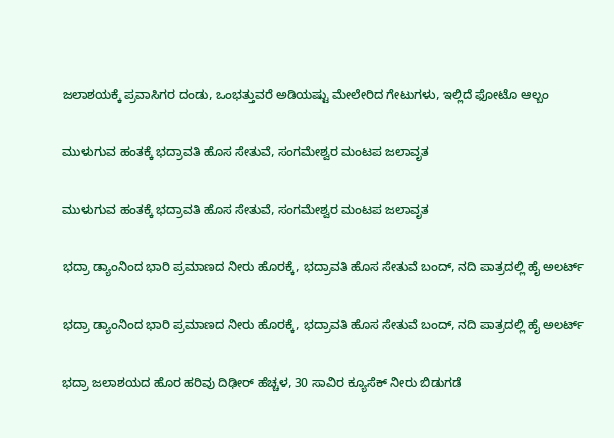ಜಲಾಶಯಕ್ಕೆ ಪ್ರವಾಸಿಗರ ದಂಡು, ಒಂಭತ್ತುವರೆ ಅಡಿಯಷ್ಟು ಮೇಲೇರಿದ ಗೇಟುಗಳು, ಇಲ್ಲಿದೆ ಫೋಟೊ ಆಲ್ಬಂ

ಮುಳುಗುವ ಹಂತಕ್ಕೆ ಭದ್ರಾವತಿ ಹೊಸ ಸೇತುವೆ, ಸಂಗಮೇಶ್ವರ ಮಂಟಪ ಜಲಾವೃತ

ಮುಳುಗುವ ಹಂತಕ್ಕೆ ಭದ್ರಾವತಿ ಹೊಸ ಸೇತುವೆ, ಸಂಗಮೇಶ್ವರ ಮಂಟಪ ಜಲಾವೃತ

ಭದ್ರಾ ಡ್ಯಾಂನಿಂದ ಭಾರಿ ಪ್ರಮಾಣದ ನೀರು ಹೊರಕ್ಕೆ, ಭದ್ರಾವತಿ ಹೊಸ ಸೇತುವೆ ಬಂದ್, ನದಿ ಪಾತ್ರದಲ್ಲಿ ಹೈ ಅಲರ್ಟ್

ಭದ್ರಾ ಡ್ಯಾಂನಿಂದ ಭಾರಿ ಪ್ರಮಾಣದ ನೀರು ಹೊರಕ್ಕೆ, ಭದ್ರಾವತಿ ಹೊಸ ಸೇತುವೆ ಬಂದ್, ನದಿ ಪಾತ್ರದಲ್ಲಿ ಹೈ ಅಲರ್ಟ್

ಭದ್ರಾ ಜಲಾಶಯದ ಹೊರ ಹರಿವು ದಿಢೀರ್ ಹೆಚ್ಚಳ, 30 ಸಾವಿರ ಕ್ಯೂಸೆಕ್ ನೀರು ಬಿಡುಗಡೆ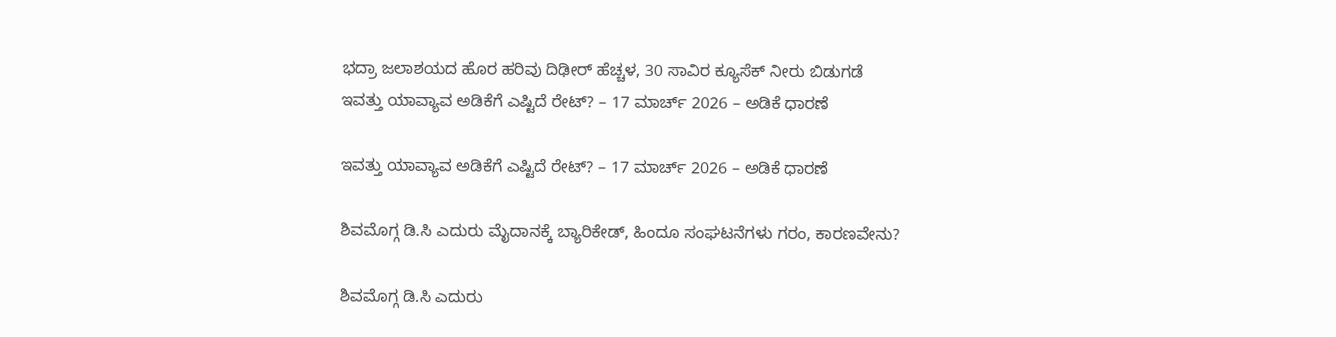ಭದ್ರಾ ಜಲಾಶಯದ ಹೊರ ಹರಿವು ದಿಢೀರ್ ಹೆಚ್ಚಳ, 30 ಸಾವಿರ ಕ್ಯೂಸೆಕ್ ನೀರು ಬಿಡುಗಡೆ
ಇವತ್ತು ಯಾವ್ಯಾವ ಅಡಿಕೆಗೆ ಎಷ್ಟಿದೆ ರೇಟ್? – 17 ಮಾರ್ಚ್‌ 2026 – ಅಡಿಕೆ ಧಾರಣೆ

ಇವತ್ತು ಯಾವ್ಯಾವ ಅಡಿಕೆಗೆ ಎಷ್ಟಿದೆ ರೇಟ್? – 17 ಮಾರ್ಚ್‌ 2026 – ಅಡಿಕೆ ಧಾರಣೆ

ಶಿವಮೊಗ್ಗ ಡಿ.ಸಿ ಎದುರು ಮೈದಾನಕ್ಕೆ ಬ್ಯಾರಿಕೇಡ್‌, ಹಿಂದೂ ಸಂಘಟನೆಗಳು ಗರಂ, ಕಾರಣವೇನು?

ಶಿವಮೊಗ್ಗ ಡಿ.ಸಿ ಎದುರು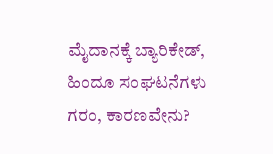ಮೈದಾನಕ್ಕೆ ಬ್ಯಾರಿಕೇಡ್‌, ಹಿಂದೂ ಸಂಘಟನೆಗಳು ಗರಂ, ಕಾರಣವೇನು?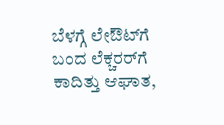ಬೆಳಗ್ಗೆ ಲೇಔಟ್‌ಗೆ ಬಂದ ಲೆಕ್ಚರರ್‌ಗೆ ಕಾದಿತ್ತು ಆಘಾತ,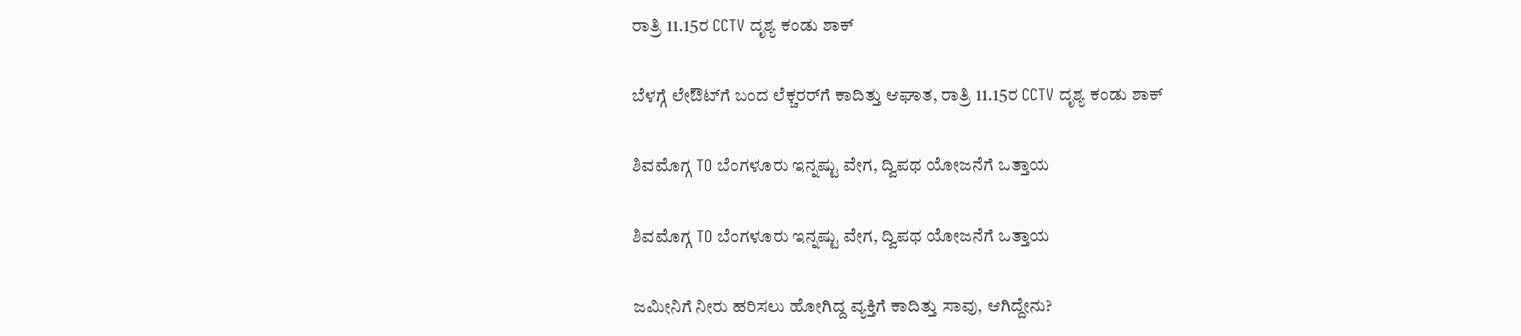ರಾತ್ರಿ 11.15ರ CCTV ದೃಶ್ಯ ಕಂಡು ಶಾಕ್‌

ಬೆಳಗ್ಗೆ ಲೇಔಟ್‌ಗೆ ಬಂದ ಲೆಕ್ಚರರ್‌ಗೆ ಕಾದಿತ್ತು ಆಘಾತ, ರಾತ್ರಿ 11.15ರ CCTV ದೃಶ್ಯ ಕಂಡು ಶಾಕ್‌

ಶಿವಮೊಗ್ಗ TO ಬೆಂಗಳೂರು ಇನ್ನಷ್ಟು ವೇಗ, ದ್ವಿಪಥ ಯೋಜನೆಗೆ ಒತ್ತಾಯ

ಶಿವಮೊಗ್ಗ TO ಬೆಂಗಳೂರು ಇನ್ನಷ್ಟು ವೇಗ, ದ್ವಿಪಥ ಯೋಜನೆಗೆ ಒತ್ತಾಯ

ಜಮೀನಿಗೆ ನೀರು ಹರಿಸಲು ಹೋಗಿದ್ದ ವ್ಯಕ್ತಿಗೆ ಕಾದಿತ್ತು ಸಾವು, ಆಗಿದ್ದೇನು?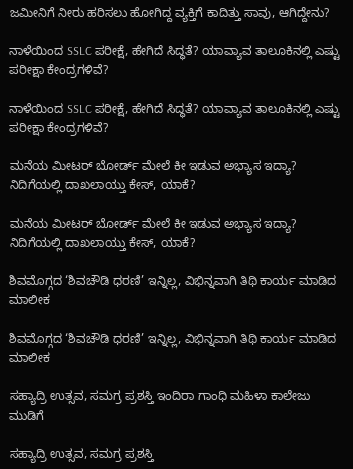ಜಮೀನಿಗೆ ನೀರು ಹರಿಸಲು ಹೋಗಿದ್ದ ವ್ಯಕ್ತಿಗೆ ಕಾದಿತ್ತು ಸಾವು, ಆಗಿದ್ದೇನು?

ನಾಳೆಯಿಂದ SSLC ಪರೀಕ್ಷೆ, ಹೇಗಿದೆ ಸಿದ್ಧತೆ? ಯಾವ್ಯಾವ ತಾಲೂಕಿನಲ್ಲಿ ಎಷ್ಟು ಪರೀಕ್ಷಾ ಕೇಂದ್ರಗಳಿವೆ?

ನಾಳೆಯಿಂದ SSLC ಪರೀಕ್ಷೆ, ಹೇಗಿದೆ ಸಿದ್ಧತೆ? ಯಾವ್ಯಾವ ತಾಲೂಕಿನಲ್ಲಿ ಎಷ್ಟು ಪರೀಕ್ಷಾ ಕೇಂದ್ರಗಳಿವೆ?

ಮನೆಯ ಮೀಟರ್ ಬೋರ್ಡ್ ಮೇಲೆ ಕೀ ಇಡುವ ಅಭ್ಯಾಸ ಇದ್ಯಾ? ನಿದಿಗೆಯಲ್ಲಿ ದಾಖಲಾಯ್ತು ಕೇಸ್‌, ಯಾಕೆ?

ಮನೆಯ ಮೀಟರ್ ಬೋರ್ಡ್ ಮೇಲೆ ಕೀ ಇಡುವ ಅಭ್ಯಾಸ ಇದ್ಯಾ? ನಿದಿಗೆಯಲ್ಲಿ ದಾಖಲಾಯ್ತು ಕೇಸ್‌, ಯಾಕೆ?

ಶಿವಮೊಗ್ಗದ ‘ಶಿವಚೌಡಿ ಧರಣಿ’ ಇನ್ನಿಲ್ಲ, ವಿಭಿನ್ನವಾಗಿ ತಿಥಿ ಕಾರ್ಯ ಮಾಡಿದ ಮಾಲೀಕ

ಶಿವಮೊಗ್ಗದ ‘ಶಿವಚೌಡಿ ಧರಣಿ’ ಇನ್ನಿಲ್ಲ, ವಿಭಿನ್ನವಾಗಿ ತಿಥಿ ಕಾರ್ಯ ಮಾಡಿದ ಮಾಲೀಕ

ಸಹ್ಯಾದ್ರಿ ಉತ್ಸವ, ಸಮಗ್ರ ಪ್ರಶಸ್ತಿ ಇಂದಿರಾ ಗಾಂಧಿ ಮಹಿಳಾ ಕಾಲೇಜು ಮುಡಿಗೆ

ಸಹ್ಯಾದ್ರಿ ಉತ್ಸವ, ಸಮಗ್ರ ಪ್ರಶಸ್ತಿ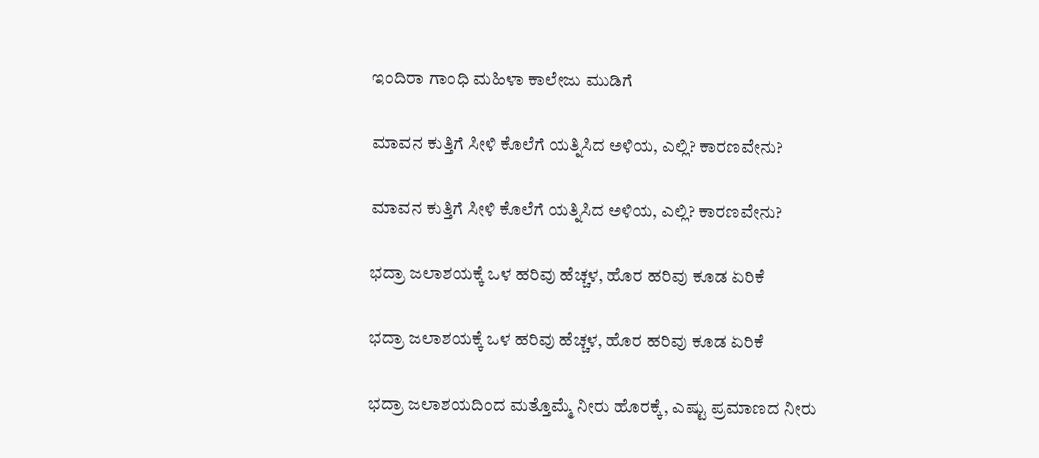ಇಂದಿರಾ ಗಾಂಧಿ ಮಹಿಳಾ ಕಾಲೇಜು ಮುಡಿಗೆ

ಮಾವನ ಕುತ್ತಿಗೆ ಸೀಳಿ ಕೊಲೆಗೆ ಯತ್ನಿಸಿದ ಅಳಿಯ, ಎಲ್ಲಿ? ಕಾರಣವೇನು?

ಮಾವನ ಕುತ್ತಿಗೆ ಸೀಳಿ ಕೊಲೆಗೆ ಯತ್ನಿಸಿದ ಅಳಿಯ, ಎಲ್ಲಿ? ಕಾರಣವೇನು?

ಭದ್ರಾ ಜಲಾಶಯಕ್ಕೆ ಒಳ ಹರಿವು ಹೆಚ್ಚಳ, ಹೊರ ಹರಿವು ಕೂಡ ಏರಿಕೆ

ಭದ್ರಾ ಜಲಾಶಯಕ್ಕೆ ಒಳ ಹರಿವು ಹೆಚ್ಚಳ, ಹೊರ ಹರಿವು ಕೂಡ ಏರಿಕೆ

ಭದ್ರಾ ಜಲಾಶಯದಿಂದ ಮತ್ತೊಮ್ಮೆ ನೀರು ಹೊರಕ್ಕೆ, ಎಷ್ಟು ಪ್ರಮಾಣದ ನೀರು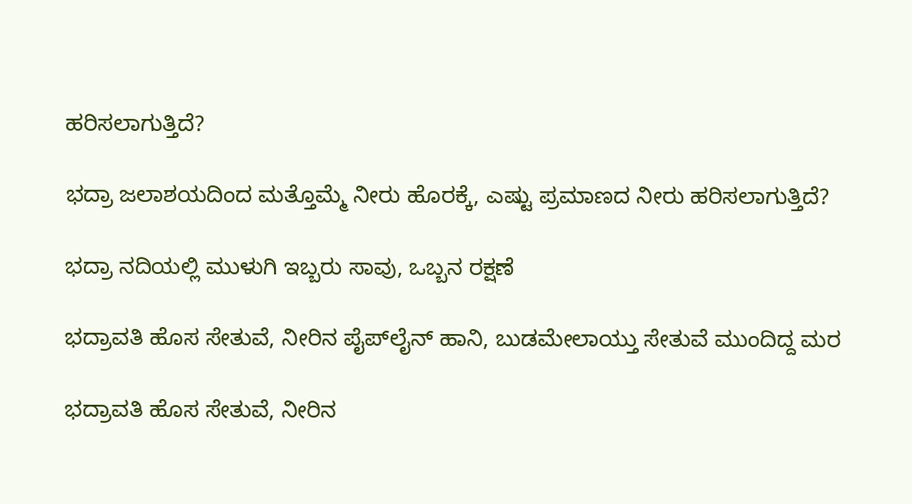ಹರಿಸಲಾಗುತ್ತಿದೆ?

ಭದ್ರಾ ಜಲಾಶಯದಿಂದ ಮತ್ತೊಮ್ಮೆ ನೀರು ಹೊರಕ್ಕೆ, ಎಷ್ಟು ಪ್ರಮಾಣದ ನೀರು ಹರಿಸಲಾಗುತ್ತಿದೆ?

ಭದ್ರಾ ನದಿಯಲ್ಲಿ ಮುಳುಗಿ ಇಬ್ಬರು ಸಾವು, ಒಬ್ಬನ ರಕ್ಷಣೆ

ಭದ್ರಾವತಿ ಹೊಸ ಸೇತುವೆ, ನೀರಿನ ಪೈಪ್‌ಲೈನ್‌ ಹಾನಿ, ಬುಡಮೇಲಾಯ್ತು ಸೇತುವೆ ಮುಂದಿದ್ದ ಮರ

ಭದ್ರಾವತಿ ಹೊಸ ಸೇತುವೆ, ನೀರಿನ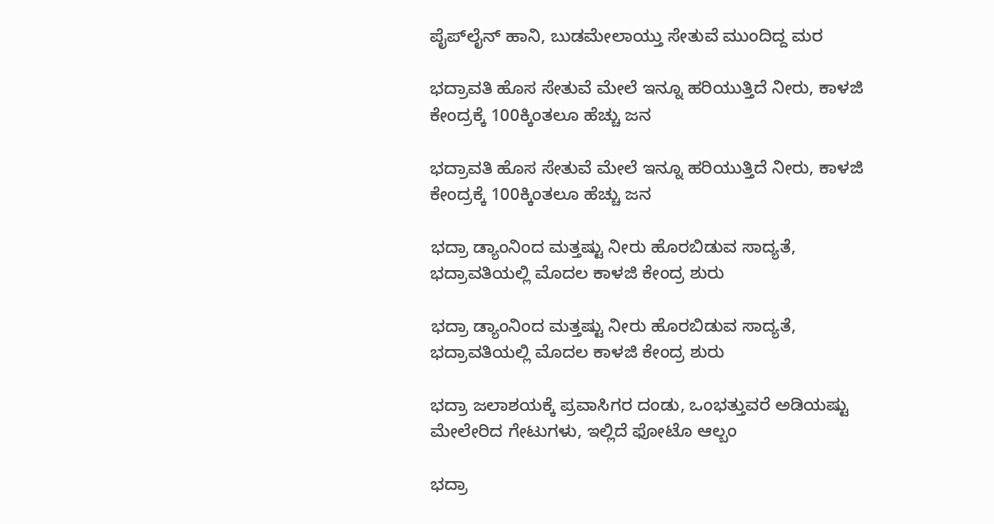ಪೈಪ್‌ಲೈನ್‌ ಹಾನಿ, ಬುಡಮೇಲಾಯ್ತು ಸೇತುವೆ ಮುಂದಿದ್ದ ಮರ

ಭದ್ರಾವತಿ ಹೊಸ ಸೇತುವೆ ಮೇಲೆ ಇನ್ನೂ ಹರಿಯುತ್ತಿದೆ ನೀರು, ಕಾಳಜಿ ಕೇಂದ್ರಕ್ಕೆ 100ಕ್ಕಿಂತಲೂ ಹೆಚ್ಚು ಜನ

ಭದ್ರಾವತಿ ಹೊಸ ಸೇತುವೆ ಮೇಲೆ ಇನ್ನೂ ಹರಿಯುತ್ತಿದೆ ನೀರು, ಕಾಳಜಿ ಕೇಂದ್ರಕ್ಕೆ 100ಕ್ಕಿಂತಲೂ ಹೆಚ್ಚು ಜನ

ಭದ್ರಾ ಡ್ಯಾಂನಿಂದ ಮತ್ತಷ್ಟು ನೀರು ಹೊರಬಿಡುವ ಸಾದ್ಯತೆ, ಭದ್ರಾವತಿಯಲ್ಲಿ ಮೊದಲ ಕಾಳಜಿ ಕೇಂದ್ರ ಶುರು

ಭದ್ರಾ ಡ್ಯಾಂನಿಂದ ಮತ್ತಷ್ಟು ನೀರು ಹೊರಬಿಡುವ ಸಾದ್ಯತೆ, ಭದ್ರಾವತಿಯಲ್ಲಿ ಮೊದಲ ಕಾಳಜಿ ಕೇಂದ್ರ ಶುರು

ಭದ್ರಾ ಜಲಾಶಯಕ್ಕೆ ಪ್ರವಾಸಿಗರ ದಂಡು, ಒಂಭತ್ತುವರೆ ಅಡಿಯಷ್ಟು ಮೇಲೇರಿದ ಗೇಟುಗಳು, ಇಲ್ಲಿದೆ ಫೋಟೊ ಆಲ್ಬಂ

ಭದ್ರಾ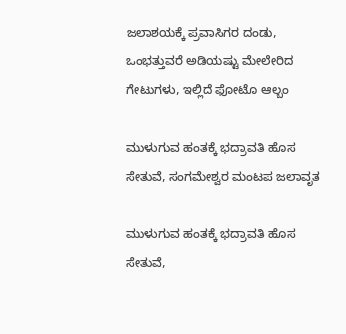ಜಲಾಶಯಕ್ಕೆ ಪ್ರವಾಸಿಗರ ದಂಡು, ಒಂಭತ್ತುವರೆ ಅಡಿಯಷ್ಟು ಮೇಲೇರಿದ ಗೇಟುಗಳು, ಇಲ್ಲಿದೆ ಫೋಟೊ ಆಲ್ಬಂ

ಮುಳುಗುವ ಹಂತಕ್ಕೆ ಭದ್ರಾವತಿ ಹೊಸ ಸೇತುವೆ, ಸಂಗಮೇಶ್ವರ ಮಂಟಪ ಜಲಾವೃತ

ಮುಳುಗುವ ಹಂತಕ್ಕೆ ಭದ್ರಾವತಿ ಹೊಸ ಸೇತುವೆ,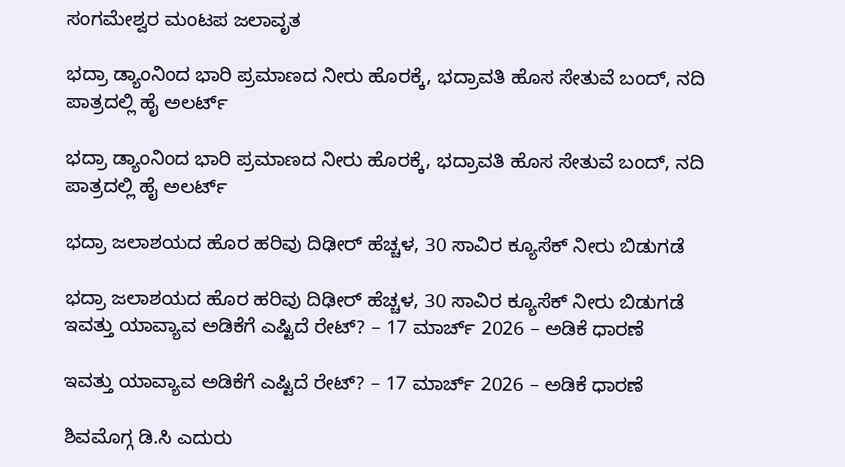ಸಂಗಮೇಶ್ವರ ಮಂಟಪ ಜಲಾವೃತ

ಭದ್ರಾ ಡ್ಯಾಂನಿಂದ ಭಾರಿ ಪ್ರಮಾಣದ ನೀರು ಹೊರಕ್ಕೆ, ಭದ್ರಾವತಿ ಹೊಸ ಸೇತುವೆ ಬಂದ್, ನದಿ ಪಾತ್ರದಲ್ಲಿ ಹೈ ಅಲರ್ಟ್

ಭದ್ರಾ ಡ್ಯಾಂನಿಂದ ಭಾರಿ ಪ್ರಮಾಣದ ನೀರು ಹೊರಕ್ಕೆ, ಭದ್ರಾವತಿ ಹೊಸ ಸೇತುವೆ ಬಂದ್, ನದಿ ಪಾತ್ರದಲ್ಲಿ ಹೈ ಅಲರ್ಟ್

ಭದ್ರಾ ಜಲಾಶಯದ ಹೊರ ಹರಿವು ದಿಢೀರ್ ಹೆಚ್ಚಳ, 30 ಸಾವಿರ ಕ್ಯೂಸೆಕ್ ನೀರು ಬಿಡುಗಡೆ

ಭದ್ರಾ ಜಲಾಶಯದ ಹೊರ ಹರಿವು ದಿಢೀರ್ ಹೆಚ್ಚಳ, 30 ಸಾವಿರ ಕ್ಯೂಸೆಕ್ ನೀರು ಬಿಡುಗಡೆ
ಇವತ್ತು ಯಾವ್ಯಾವ ಅಡಿಕೆಗೆ ಎಷ್ಟಿದೆ ರೇಟ್? – 17 ಮಾರ್ಚ್‌ 2026 – ಅಡಿಕೆ ಧಾರಣೆ

ಇವತ್ತು ಯಾವ್ಯಾವ ಅಡಿಕೆಗೆ ಎಷ್ಟಿದೆ ರೇಟ್? – 17 ಮಾರ್ಚ್‌ 2026 – ಅಡಿಕೆ ಧಾರಣೆ

ಶಿವಮೊಗ್ಗ ಡಿ.ಸಿ ಎದುರು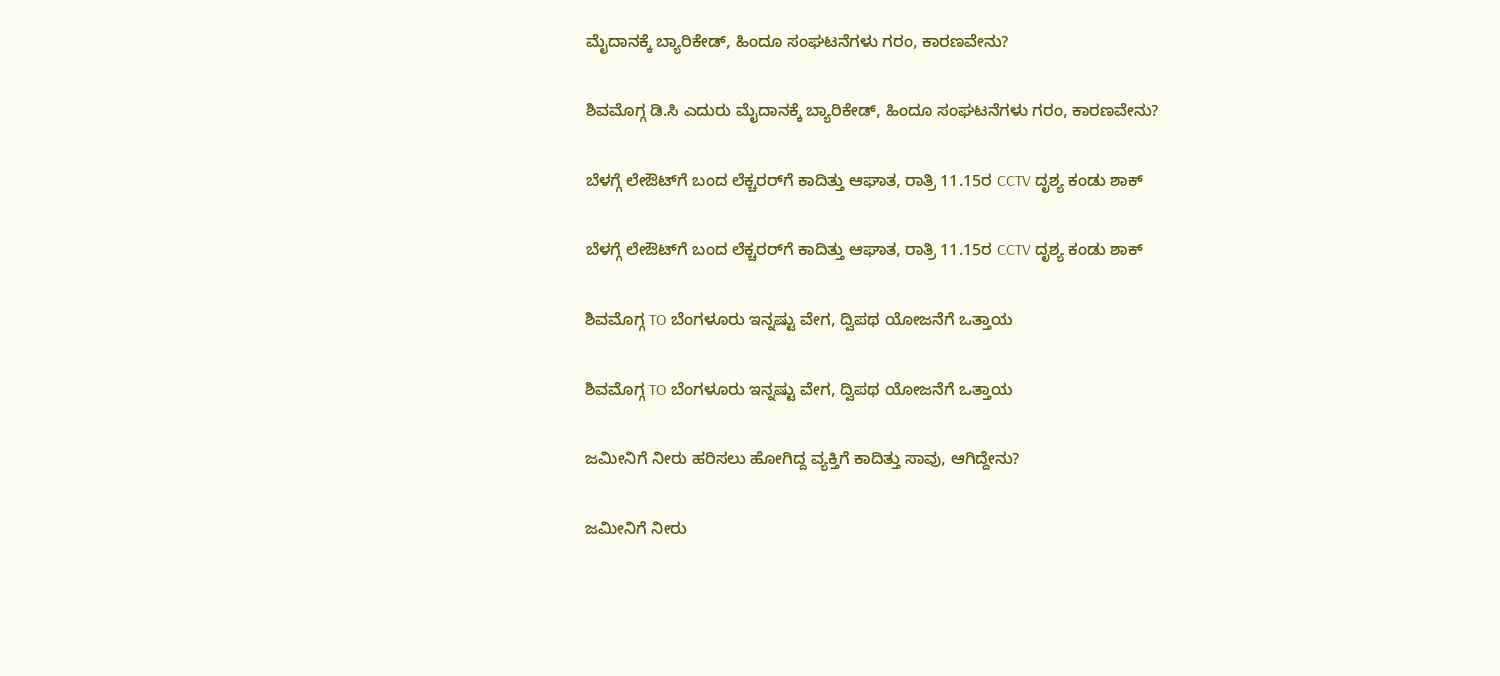ಮೈದಾನಕ್ಕೆ ಬ್ಯಾರಿಕೇಡ್‌, ಹಿಂದೂ ಸಂಘಟನೆಗಳು ಗರಂ, ಕಾರಣವೇನು?

ಶಿವಮೊಗ್ಗ ಡಿ.ಸಿ ಎದುರು ಮೈದಾನಕ್ಕೆ ಬ್ಯಾರಿಕೇಡ್‌, ಹಿಂದೂ ಸಂಘಟನೆಗಳು ಗರಂ, ಕಾರಣವೇನು?

ಬೆಳಗ್ಗೆ ಲೇಔಟ್‌ಗೆ ಬಂದ ಲೆಕ್ಚರರ್‌ಗೆ ಕಾದಿತ್ತು ಆಘಾತ, ರಾತ್ರಿ 11.15ರ CCTV ದೃಶ್ಯ ಕಂಡು ಶಾಕ್‌

ಬೆಳಗ್ಗೆ ಲೇಔಟ್‌ಗೆ ಬಂದ ಲೆಕ್ಚರರ್‌ಗೆ ಕಾದಿತ್ತು ಆಘಾತ, ರಾತ್ರಿ 11.15ರ CCTV ದೃಶ್ಯ ಕಂಡು ಶಾಕ್‌

ಶಿವಮೊಗ್ಗ TO ಬೆಂಗಳೂರು ಇನ್ನಷ್ಟು ವೇಗ, ದ್ವಿಪಥ ಯೋಜನೆಗೆ ಒತ್ತಾಯ

ಶಿವಮೊಗ್ಗ TO ಬೆಂಗಳೂರು ಇನ್ನಷ್ಟು ವೇಗ, ದ್ವಿಪಥ ಯೋಜನೆಗೆ ಒತ್ತಾಯ

ಜಮೀನಿಗೆ ನೀರು ಹರಿಸಲು ಹೋಗಿದ್ದ ವ್ಯಕ್ತಿಗೆ ಕಾದಿತ್ತು ಸಾವು, ಆಗಿದ್ದೇನು?

ಜಮೀನಿಗೆ ನೀರು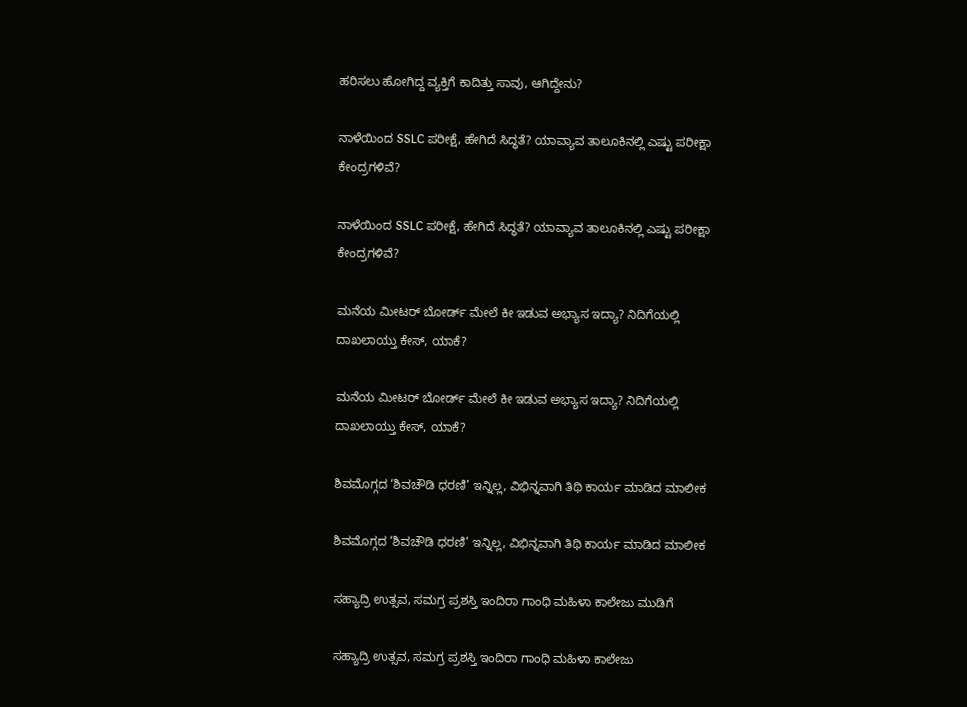ಹರಿಸಲು ಹೋಗಿದ್ದ ವ್ಯಕ್ತಿಗೆ ಕಾದಿತ್ತು ಸಾವು, ಆಗಿದ್ದೇನು?

ನಾಳೆಯಿಂದ SSLC ಪರೀಕ್ಷೆ, ಹೇಗಿದೆ ಸಿದ್ಧತೆ? ಯಾವ್ಯಾವ ತಾಲೂಕಿನಲ್ಲಿ ಎಷ್ಟು ಪರೀಕ್ಷಾ ಕೇಂದ್ರಗಳಿವೆ?

ನಾಳೆಯಿಂದ SSLC ಪರೀಕ್ಷೆ, ಹೇಗಿದೆ ಸಿದ್ಧತೆ? ಯಾವ್ಯಾವ ತಾಲೂಕಿನಲ್ಲಿ ಎಷ್ಟು ಪರೀಕ್ಷಾ ಕೇಂದ್ರಗಳಿವೆ?

ಮನೆಯ ಮೀಟರ್ ಬೋರ್ಡ್ ಮೇಲೆ ಕೀ ಇಡುವ ಅಭ್ಯಾಸ ಇದ್ಯಾ? ನಿದಿಗೆಯಲ್ಲಿ ದಾಖಲಾಯ್ತು ಕೇಸ್‌, ಯಾಕೆ?

ಮನೆಯ ಮೀಟರ್ ಬೋರ್ಡ್ ಮೇಲೆ ಕೀ ಇಡುವ ಅಭ್ಯಾಸ ಇದ್ಯಾ? ನಿದಿಗೆಯಲ್ಲಿ ದಾಖಲಾಯ್ತು ಕೇಸ್‌, ಯಾಕೆ?

ಶಿವಮೊಗ್ಗದ ‘ಶಿವಚೌಡಿ ಧರಣಿ’ ಇನ್ನಿಲ್ಲ, ವಿಭಿನ್ನವಾಗಿ ತಿಥಿ ಕಾರ್ಯ ಮಾಡಿದ ಮಾಲೀಕ

ಶಿವಮೊಗ್ಗದ ‘ಶಿವಚೌಡಿ ಧರಣಿ’ ಇನ್ನಿಲ್ಲ, ವಿಭಿನ್ನವಾಗಿ ತಿಥಿ ಕಾರ್ಯ ಮಾಡಿದ ಮಾಲೀಕ

ಸಹ್ಯಾದ್ರಿ ಉತ್ಸವ, ಸಮಗ್ರ ಪ್ರಶಸ್ತಿ ಇಂದಿರಾ ಗಾಂಧಿ ಮಹಿಳಾ ಕಾಲೇಜು ಮುಡಿಗೆ

ಸಹ್ಯಾದ್ರಿ ಉತ್ಸವ, ಸಮಗ್ರ ಪ್ರಶಸ್ತಿ ಇಂದಿರಾ ಗಾಂಧಿ ಮಹಿಳಾ ಕಾಲೇಜು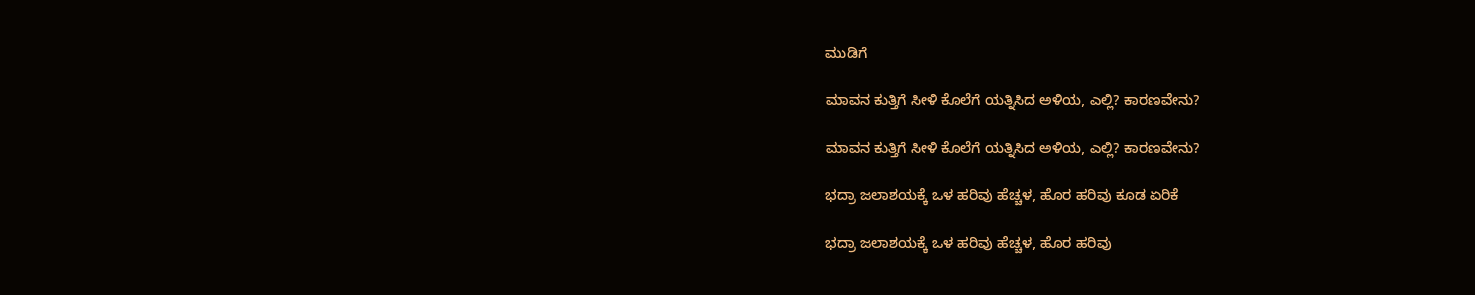ಮುಡಿಗೆ

ಮಾವನ ಕುತ್ತಿಗೆ ಸೀಳಿ ಕೊಲೆಗೆ ಯತ್ನಿಸಿದ ಅಳಿಯ, ಎಲ್ಲಿ? ಕಾರಣವೇನು?

ಮಾವನ ಕುತ್ತಿಗೆ ಸೀಳಿ ಕೊಲೆಗೆ ಯತ್ನಿಸಿದ ಅಳಿಯ, ಎಲ್ಲಿ? ಕಾರಣವೇನು?

ಭದ್ರಾ ಜಲಾಶಯಕ್ಕೆ ಒಳ ಹರಿವು ಹೆಚ್ಚಳ, ಹೊರ ಹರಿವು ಕೂಡ ಏರಿಕೆ

ಭದ್ರಾ ಜಲಾಶಯಕ್ಕೆ ಒಳ ಹರಿವು ಹೆಚ್ಚಳ, ಹೊರ ಹರಿವು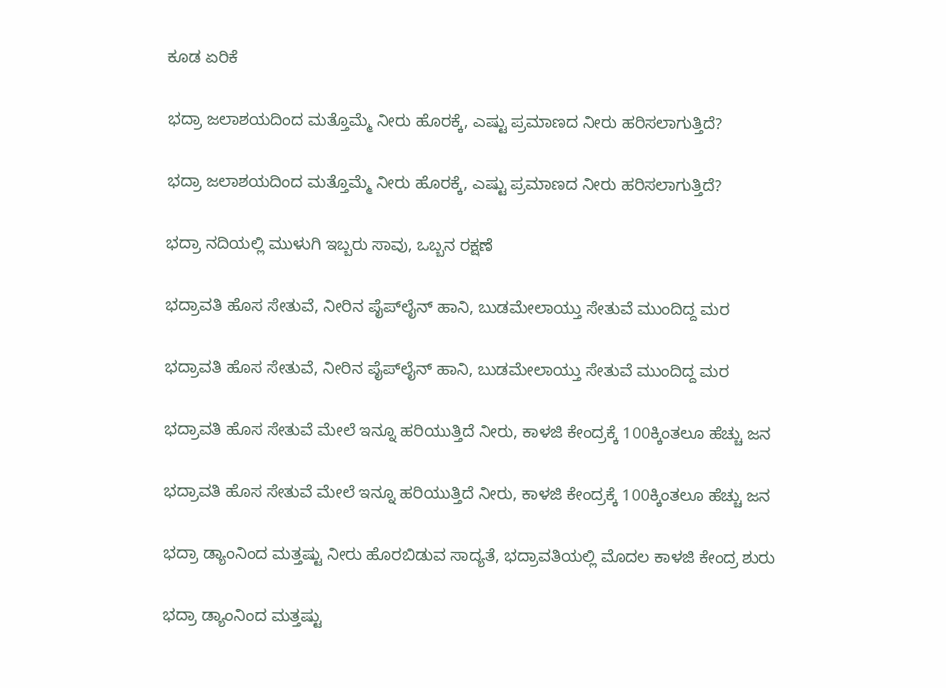ಕೂಡ ಏರಿಕೆ

ಭದ್ರಾ ಜಲಾಶಯದಿಂದ ಮತ್ತೊಮ್ಮೆ ನೀರು ಹೊರಕ್ಕೆ, ಎಷ್ಟು ಪ್ರಮಾಣದ ನೀರು ಹರಿಸಲಾಗುತ್ತಿದೆ?

ಭದ್ರಾ ಜಲಾಶಯದಿಂದ ಮತ್ತೊಮ್ಮೆ ನೀರು ಹೊರಕ್ಕೆ, ಎಷ್ಟು ಪ್ರಮಾಣದ ನೀರು ಹರಿಸಲಾಗುತ್ತಿದೆ?

ಭದ್ರಾ ನದಿಯಲ್ಲಿ ಮುಳುಗಿ ಇಬ್ಬರು ಸಾವು, ಒಬ್ಬನ ರಕ್ಷಣೆ

ಭದ್ರಾವತಿ ಹೊಸ ಸೇತುವೆ, ನೀರಿನ ಪೈಪ್‌ಲೈನ್‌ ಹಾನಿ, ಬುಡಮೇಲಾಯ್ತು ಸೇತುವೆ ಮುಂದಿದ್ದ ಮರ

ಭದ್ರಾವತಿ ಹೊಸ ಸೇತುವೆ, ನೀರಿನ ಪೈಪ್‌ಲೈನ್‌ ಹಾನಿ, ಬುಡಮೇಲಾಯ್ತು ಸೇತುವೆ ಮುಂದಿದ್ದ ಮರ

ಭದ್ರಾವತಿ ಹೊಸ ಸೇತುವೆ ಮೇಲೆ ಇನ್ನೂ ಹರಿಯುತ್ತಿದೆ ನೀರು, ಕಾಳಜಿ ಕೇಂದ್ರಕ್ಕೆ 100ಕ್ಕಿಂತಲೂ ಹೆಚ್ಚು ಜನ

ಭದ್ರಾವತಿ ಹೊಸ ಸೇತುವೆ ಮೇಲೆ ಇನ್ನೂ ಹರಿಯುತ್ತಿದೆ ನೀರು, ಕಾಳಜಿ ಕೇಂದ್ರಕ್ಕೆ 100ಕ್ಕಿಂತಲೂ ಹೆಚ್ಚು ಜನ

ಭದ್ರಾ ಡ್ಯಾಂನಿಂದ ಮತ್ತಷ್ಟು ನೀರು ಹೊರಬಿಡುವ ಸಾದ್ಯತೆ, ಭದ್ರಾವತಿಯಲ್ಲಿ ಮೊದಲ ಕಾಳಜಿ ಕೇಂದ್ರ ಶುರು

ಭದ್ರಾ ಡ್ಯಾಂನಿಂದ ಮತ್ತಷ್ಟು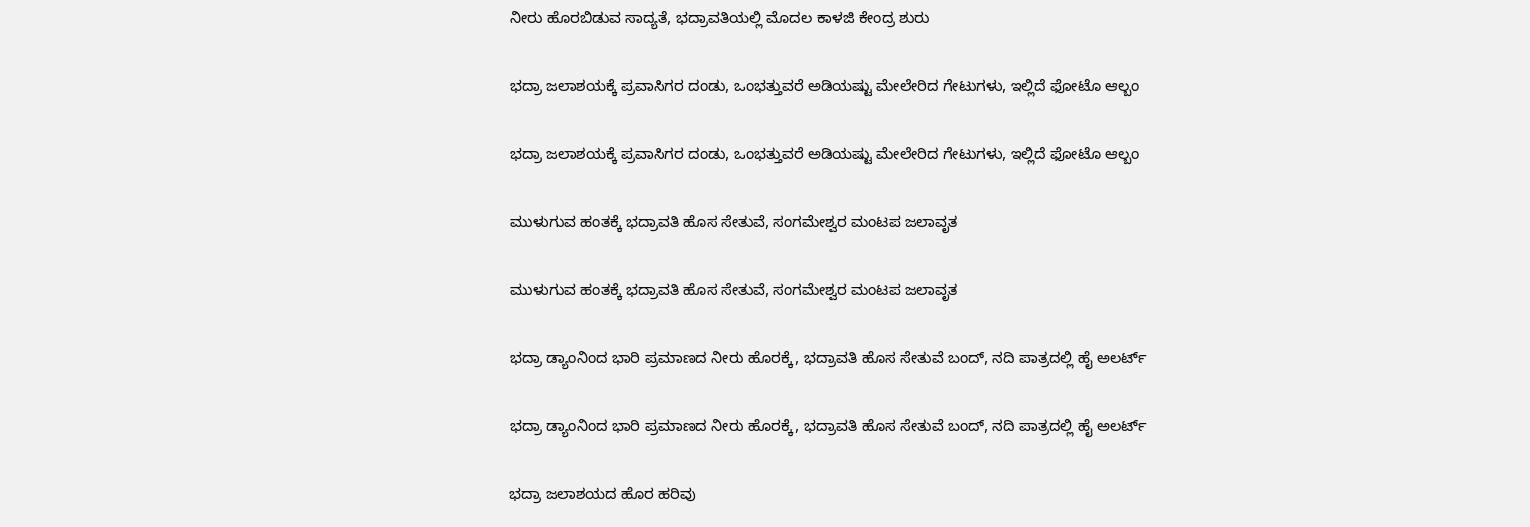ನೀರು ಹೊರಬಿಡುವ ಸಾದ್ಯತೆ, ಭದ್ರಾವತಿಯಲ್ಲಿ ಮೊದಲ ಕಾಳಜಿ ಕೇಂದ್ರ ಶುರು

ಭದ್ರಾ ಜಲಾಶಯಕ್ಕೆ ಪ್ರವಾಸಿಗರ ದಂಡು, ಒಂಭತ್ತುವರೆ ಅಡಿಯಷ್ಟು ಮೇಲೇರಿದ ಗೇಟುಗಳು, ಇಲ್ಲಿದೆ ಫೋಟೊ ಆಲ್ಬಂ

ಭದ್ರಾ ಜಲಾಶಯಕ್ಕೆ ಪ್ರವಾಸಿಗರ ದಂಡು, ಒಂಭತ್ತುವರೆ ಅಡಿಯಷ್ಟು ಮೇಲೇರಿದ ಗೇಟುಗಳು, ಇಲ್ಲಿದೆ ಫೋಟೊ ಆಲ್ಬಂ

ಮುಳುಗುವ ಹಂತಕ್ಕೆ ಭದ್ರಾವತಿ ಹೊಸ ಸೇತುವೆ, ಸಂಗಮೇಶ್ವರ ಮಂಟಪ ಜಲಾವೃತ

ಮುಳುಗುವ ಹಂತಕ್ಕೆ ಭದ್ರಾವತಿ ಹೊಸ ಸೇತುವೆ, ಸಂಗಮೇಶ್ವರ ಮಂಟಪ ಜಲಾವೃತ

ಭದ್ರಾ ಡ್ಯಾಂನಿಂದ ಭಾರಿ ಪ್ರಮಾಣದ ನೀರು ಹೊರಕ್ಕೆ, ಭದ್ರಾವತಿ ಹೊಸ ಸೇತುವೆ ಬಂದ್, ನದಿ ಪಾತ್ರದಲ್ಲಿ ಹೈ ಅಲರ್ಟ್

ಭದ್ರಾ ಡ್ಯಾಂನಿಂದ ಭಾರಿ ಪ್ರಮಾಣದ ನೀರು ಹೊರಕ್ಕೆ, ಭದ್ರಾವತಿ ಹೊಸ ಸೇತುವೆ ಬಂದ್, ನದಿ ಪಾತ್ರದಲ್ಲಿ ಹೈ ಅಲರ್ಟ್

ಭದ್ರಾ ಜಲಾಶಯದ ಹೊರ ಹರಿವು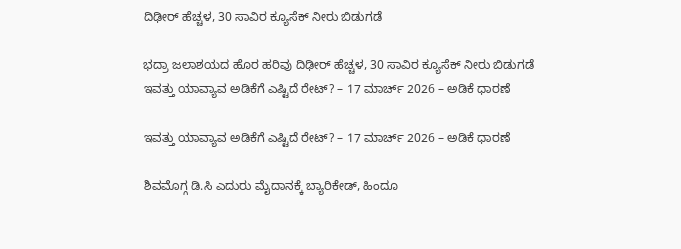ದಿಢೀರ್ ಹೆಚ್ಚಳ, 30 ಸಾವಿರ ಕ್ಯೂಸೆಕ್ ನೀರು ಬಿಡುಗಡೆ

ಭದ್ರಾ ಜಲಾಶಯದ ಹೊರ ಹರಿವು ದಿಢೀರ್ ಹೆಚ್ಚಳ, 30 ಸಾವಿರ ಕ್ಯೂಸೆಕ್ ನೀರು ಬಿಡುಗಡೆ
ಇವತ್ತು ಯಾವ್ಯಾವ ಅಡಿಕೆಗೆ ಎಷ್ಟಿದೆ ರೇಟ್? – 17 ಮಾರ್ಚ್‌ 2026 – ಅಡಿಕೆ ಧಾರಣೆ

ಇವತ್ತು ಯಾವ್ಯಾವ ಅಡಿಕೆಗೆ ಎಷ್ಟಿದೆ ರೇಟ್? – 17 ಮಾರ್ಚ್‌ 2026 – ಅಡಿಕೆ ಧಾರಣೆ

ಶಿವಮೊಗ್ಗ ಡಿ.ಸಿ ಎದುರು ಮೈದಾನಕ್ಕೆ ಬ್ಯಾರಿಕೇಡ್‌, ಹಿಂದೂ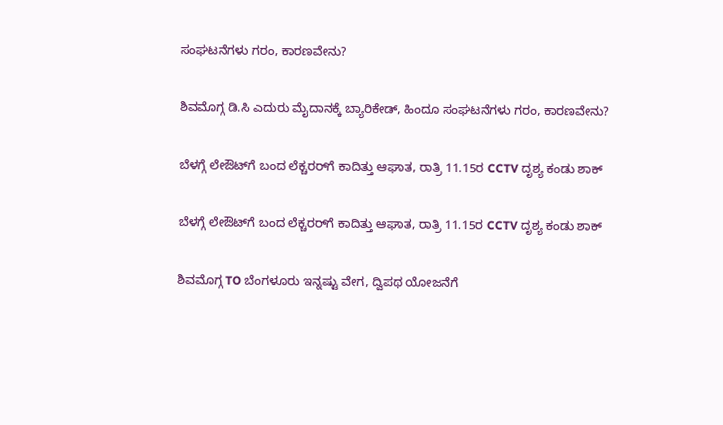ಸಂಘಟನೆಗಳು ಗರಂ, ಕಾರಣವೇನು?

ಶಿವಮೊಗ್ಗ ಡಿ.ಸಿ ಎದುರು ಮೈದಾನಕ್ಕೆ ಬ್ಯಾರಿಕೇಡ್‌, ಹಿಂದೂ ಸಂಘಟನೆಗಳು ಗರಂ, ಕಾರಣವೇನು?

ಬೆಳಗ್ಗೆ ಲೇಔಟ್‌ಗೆ ಬಂದ ಲೆಕ್ಚರರ್‌ಗೆ ಕಾದಿತ್ತು ಆಘಾತ, ರಾತ್ರಿ 11.15ರ CCTV ದೃಶ್ಯ ಕಂಡು ಶಾಕ್‌

ಬೆಳಗ್ಗೆ ಲೇಔಟ್‌ಗೆ ಬಂದ ಲೆಕ್ಚರರ್‌ಗೆ ಕಾದಿತ್ತು ಆಘಾತ, ರಾತ್ರಿ 11.15ರ CCTV ದೃಶ್ಯ ಕಂಡು ಶಾಕ್‌

ಶಿವಮೊಗ್ಗ TO ಬೆಂಗಳೂರು ಇನ್ನಷ್ಟು ವೇಗ, ದ್ವಿಪಥ ಯೋಜನೆಗೆ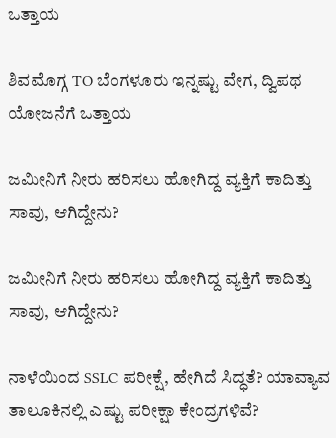ಒತ್ತಾಯ

ಶಿವಮೊಗ್ಗ TO ಬೆಂಗಳೂರು ಇನ್ನಷ್ಟು ವೇಗ, ದ್ವಿಪಥ ಯೋಜನೆಗೆ ಒತ್ತಾಯ

ಜಮೀನಿಗೆ ನೀರು ಹರಿಸಲು ಹೋಗಿದ್ದ ವ್ಯಕ್ತಿಗೆ ಕಾದಿತ್ತು ಸಾವು, ಆಗಿದ್ದೇನು?

ಜಮೀನಿಗೆ ನೀರು ಹರಿಸಲು ಹೋಗಿದ್ದ ವ್ಯಕ್ತಿಗೆ ಕಾದಿತ್ತು ಸಾವು, ಆಗಿದ್ದೇನು?

ನಾಳೆಯಿಂದ SSLC ಪರೀಕ್ಷೆ, ಹೇಗಿದೆ ಸಿದ್ಧತೆ? ಯಾವ್ಯಾವ ತಾಲೂಕಿನಲ್ಲಿ ಎಷ್ಟು ಪರೀಕ್ಷಾ ಕೇಂದ್ರಗಳಿವೆ?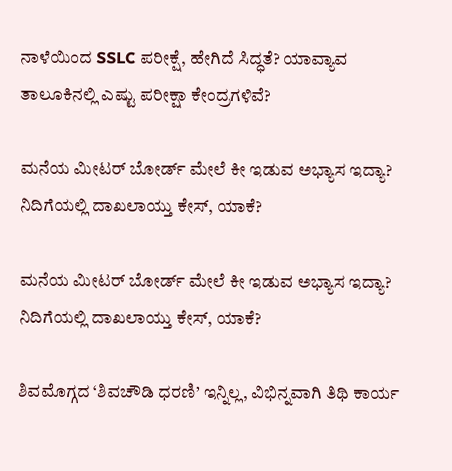ನಾಳೆಯಿಂದ SSLC ಪರೀಕ್ಷೆ, ಹೇಗಿದೆ ಸಿದ್ಧತೆ? ಯಾವ್ಯಾವ ತಾಲೂಕಿನಲ್ಲಿ ಎಷ್ಟು ಪರೀಕ್ಷಾ ಕೇಂದ್ರಗಳಿವೆ?

ಮನೆಯ ಮೀಟರ್ ಬೋರ್ಡ್ ಮೇಲೆ ಕೀ ಇಡುವ ಅಭ್ಯಾಸ ಇದ್ಯಾ? ನಿದಿಗೆಯಲ್ಲಿ ದಾಖಲಾಯ್ತು ಕೇಸ್‌, ಯಾಕೆ?

ಮನೆಯ ಮೀಟರ್ ಬೋರ್ಡ್ ಮೇಲೆ ಕೀ ಇಡುವ ಅಭ್ಯಾಸ ಇದ್ಯಾ? ನಿದಿಗೆಯಲ್ಲಿ ದಾಖಲಾಯ್ತು ಕೇಸ್‌, ಯಾಕೆ?

ಶಿವಮೊಗ್ಗದ ‘ಶಿವಚೌಡಿ ಧರಣಿ’ ಇನ್ನಿಲ್ಲ, ವಿಭಿನ್ನವಾಗಿ ತಿಥಿ ಕಾರ್ಯ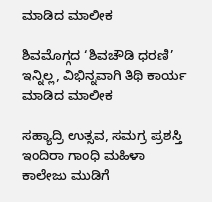ಮಾಡಿದ ಮಾಲೀಕ

ಶಿವಮೊಗ್ಗದ ‘ಶಿವಚೌಡಿ ಧರಣಿ’ ಇನ್ನಿಲ್ಲ, ವಿಭಿನ್ನವಾಗಿ ತಿಥಿ ಕಾರ್ಯ ಮಾಡಿದ ಮಾಲೀಕ

ಸಹ್ಯಾದ್ರಿ ಉತ್ಸವ, ಸಮಗ್ರ ಪ್ರಶಸ್ತಿ ಇಂದಿರಾ ಗಾಂಧಿ ಮಹಿಳಾ ಕಾಲೇಜು ಮುಡಿಗೆ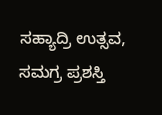ಸಹ್ಯಾದ್ರಿ ಉತ್ಸವ, ಸಮಗ್ರ ಪ್ರಶಸ್ತಿ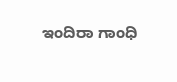ಇಂದಿರಾ ಗಾಂಧಿ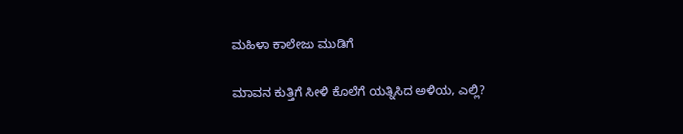ಮಹಿಳಾ ಕಾಲೇಜು ಮುಡಿಗೆ

ಮಾವನ ಕುತ್ತಿಗೆ ಸೀಳಿ ಕೊಲೆಗೆ ಯತ್ನಿಸಿದ ಅಳಿಯ, ಎಲ್ಲಿ?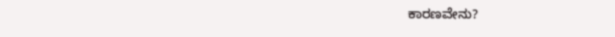ಕಾರಣವೇನು?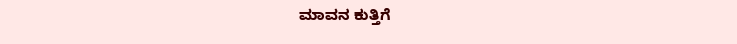ಮಾವನ ಕುತ್ತಿಗೆ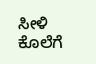ಸೀಳಿ ಕೊಲೆಗೆ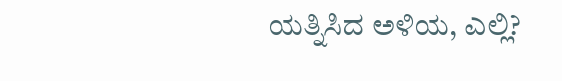ಯತ್ನಿಸಿದ ಅಳಿಯ, ಎಲ್ಲಿ?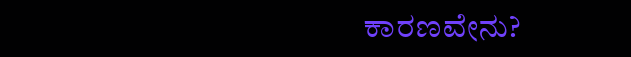ಕಾರಣವೇನು?